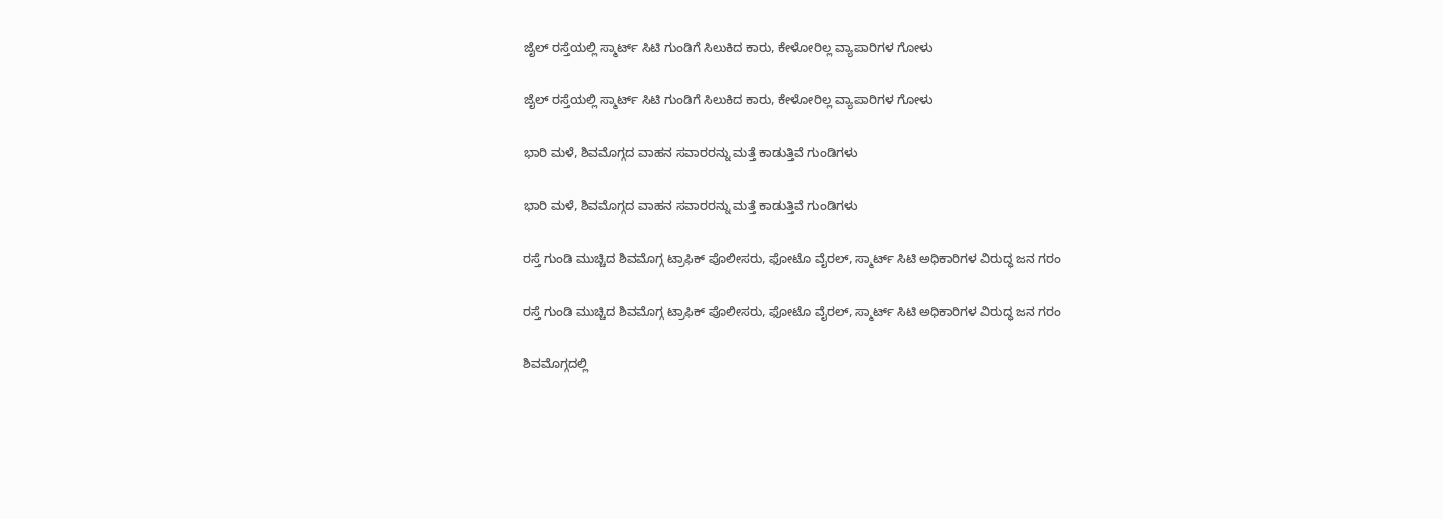ಜೈಲ್ ರಸ್ತೆಯಲ್ಲಿ ಸ್ಮಾರ್ಟ್ ಸಿಟಿ ಗುಂಡಿಗೆ ಸಿಲುಕಿದ ಕಾರು, ಕೇಳೋರಿಲ್ಲ ವ್ಯಾಪಾರಿಗಳ ಗೋಳು

ಜೈಲ್ ರಸ್ತೆಯಲ್ಲಿ ಸ್ಮಾರ್ಟ್ ಸಿಟಿ ಗುಂಡಿಗೆ ಸಿಲುಕಿದ ಕಾರು, ಕೇಳೋರಿಲ್ಲ ವ್ಯಾಪಾರಿಗಳ ಗೋಳು

ಭಾರಿ ಮಳೆ, ಶಿವಮೊಗ್ಗದ ವಾಹನ ಸವಾರರನ್ನು ಮತ್ತೆ ಕಾಡುತ್ತಿವೆ ಗುಂಡಿಗಳು

ಭಾರಿ ಮಳೆ, ಶಿವಮೊಗ್ಗದ ವಾಹನ ಸವಾರರನ್ನು ಮತ್ತೆ ಕಾಡುತ್ತಿವೆ ಗುಂಡಿಗಳು

ರಸ್ತೆ ಗುಂಡಿ ಮುಚ್ಚಿದ ಶಿವಮೊಗ್ಗ ಟ್ರಾಫಿಕ್ ಪೊಲೀಸರು, ಫೋಟೊ ವೈರಲ್, ಸ್ಮಾರ್ಟ್ ಸಿಟಿ ಅಧಿಕಾರಿಗಳ ವಿರುದ್ಧ ಜನ ಗರಂ

ರಸ್ತೆ ಗುಂಡಿ ಮುಚ್ಚಿದ ಶಿವಮೊಗ್ಗ ಟ್ರಾಫಿಕ್ ಪೊಲೀಸರು, ಫೋಟೊ ವೈರಲ್, ಸ್ಮಾರ್ಟ್ ಸಿಟಿ ಅಧಿಕಾರಿಗಳ ವಿರುದ್ಧ ಜನ ಗರಂ

ಶಿವಮೊಗ್ಗದಲ್ಲಿ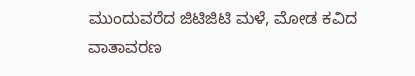ಮುಂದುವರೆದ ಜಿಟಿಜಿಟಿ ಮಳೆ, ಮೋಡ ಕವಿದ ವಾತಾವರಣ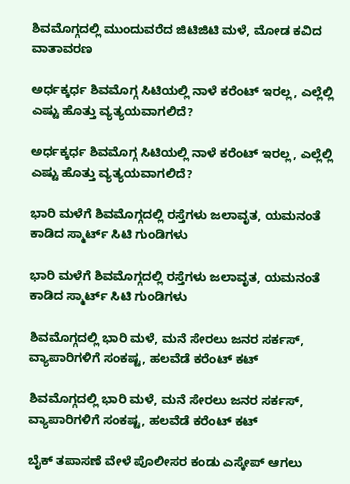ಶಿವಮೊಗ್ಗದಲ್ಲಿ ಮುಂದುವರೆದ ಜಿಟಿಜಿಟಿ ಮಳೆ, ಮೋಡ ಕವಿದ ವಾತಾವರಣ

ಅರ್ಧಕ್ಕರ್ಧ ಶಿವಮೊಗ್ಗ ಸಿಟಿಯಲ್ಲಿ ನಾಳೆ ಕರೆಂಟ್ ಇರಲ್ಲ, ಎಲ್ಲೆಲ್ಲಿ ಎಷ್ಟು ಹೊತ್ತು ವ್ಯತ್ಯಯವಾಗಲಿದೆ?

ಅರ್ಧಕ್ಕರ್ಧ ಶಿವಮೊಗ್ಗ ಸಿಟಿಯಲ್ಲಿ ನಾಳೆ ಕರೆಂಟ್ ಇರಲ್ಲ, ಎಲ್ಲೆಲ್ಲಿ ಎಷ್ಟು ಹೊತ್ತು ವ್ಯತ್ಯಯವಾಗಲಿದೆ?

ಭಾರಿ ಮಳೆಗೆ ಶಿವಮೊಗ್ಗದಲ್ಲಿ ರಸ್ತೆಗಳು ಜಲಾವೃತ, ಯಮನಂತೆ ಕಾಡಿದ ಸ್ಮಾರ್ಟ್ ಸಿಟಿ ಗುಂಡಿಗಳು

ಭಾರಿ ಮಳೆಗೆ ಶಿವಮೊಗ್ಗದಲ್ಲಿ ರಸ್ತೆಗಳು ಜಲಾವೃತ, ಯಮನಂತೆ ಕಾಡಿದ ಸ್ಮಾರ್ಟ್ ಸಿಟಿ ಗುಂಡಿಗಳು

ಶಿವಮೊಗ್ಗದಲ್ಲಿ ಭಾರಿ ಮಳೆ, ಮನೆ ಸೇರಲು ಜನರ ಸರ್ಕಸ್, ವ್ಯಾಪಾರಿಗಳಿಗೆ ಸಂಕಷ್ಟ, ಹಲವೆಡೆ ಕರೆಂಟ್ ಕಟ್

ಶಿವಮೊಗ್ಗದಲ್ಲಿ ಭಾರಿ ಮಳೆ, ಮನೆ ಸೇರಲು ಜನರ ಸರ್ಕಸ್, ವ್ಯಾಪಾರಿಗಳಿಗೆ ಸಂಕಷ್ಟ, ಹಲವೆಡೆ ಕರೆಂಟ್ ಕಟ್

ಬೈಕ್ ತಪಾಸಣೆ ವೇಳೆ ಪೊಲೀಸರ ಕಂಡು ಎಸ್ಕೇಪ್ ಆಗಲು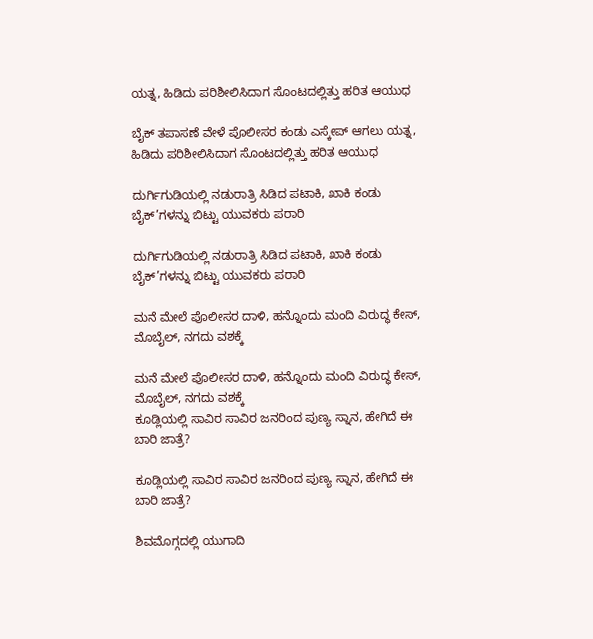ಯತ್ನ, ಹಿಡಿದು ಪರಿಶೀಲಿಸಿದಾಗ ಸೊಂಟದಲ್ಲಿತ್ತು ಹರಿತ ಆಯುಧ

ಬೈಕ್ ತಪಾಸಣೆ ವೇಳೆ ಪೊಲೀಸರ ಕಂಡು ಎಸ್ಕೇಪ್ ಆಗಲು ಯತ್ನ, ಹಿಡಿದು ಪರಿಶೀಲಿಸಿದಾಗ ಸೊಂಟದಲ್ಲಿತ್ತು ಹರಿತ ಆಯುಧ

ದುರ್ಗಿಗುಡಿಯಲ್ಲಿ ನಡುರಾತ್ರಿ ಸಿಡಿದ ಪಟಾಕಿ, ಖಾಕಿ ಕಂಡು ಬೈಕ್’ಗಳನ್ನು ಬಿಟ್ಟು ಯುವಕರು ಪರಾರಿ

ದುರ್ಗಿಗುಡಿಯಲ್ಲಿ ನಡುರಾತ್ರಿ ಸಿಡಿದ ಪಟಾಕಿ, ಖಾಕಿ ಕಂಡು ಬೈಕ್’ಗಳನ್ನು ಬಿಟ್ಟು ಯುವಕರು ಪರಾರಿ

ಮನೆ ಮೇಲೆ ಪೊಲೀಸರ ದಾಳಿ, ಹನ್ನೊಂದು ಮಂದಿ ವಿರುದ್ಧ ಕೇಸ್, ಮೊಬೈಲ್, ನಗದು ವಶಕ್ಕೆ

ಮನೆ ಮೇಲೆ ಪೊಲೀಸರ ದಾಳಿ, ಹನ್ನೊಂದು ಮಂದಿ ವಿರುದ್ಧ ಕೇಸ್, ಮೊಬೈಲ್, ನಗದು ವಶಕ್ಕೆ
ಕೂಡ್ಲಿಯಲ್ಲಿ ಸಾವಿರ ಸಾವಿರ ಜನರಿಂದ ಪುಣ್ಯ ಸ್ನಾನ, ಹೇಗಿದೆ ಈ ಬಾರಿ ಜಾತ್ರೆ?

ಕೂಡ್ಲಿಯಲ್ಲಿ ಸಾವಿರ ಸಾವಿರ ಜನರಿಂದ ಪುಣ್ಯ ಸ್ನಾನ, ಹೇಗಿದೆ ಈ ಬಾರಿ ಜಾತ್ರೆ?

ಶಿವಮೊಗ್ಗದಲ್ಲಿ ಯುಗಾದಿ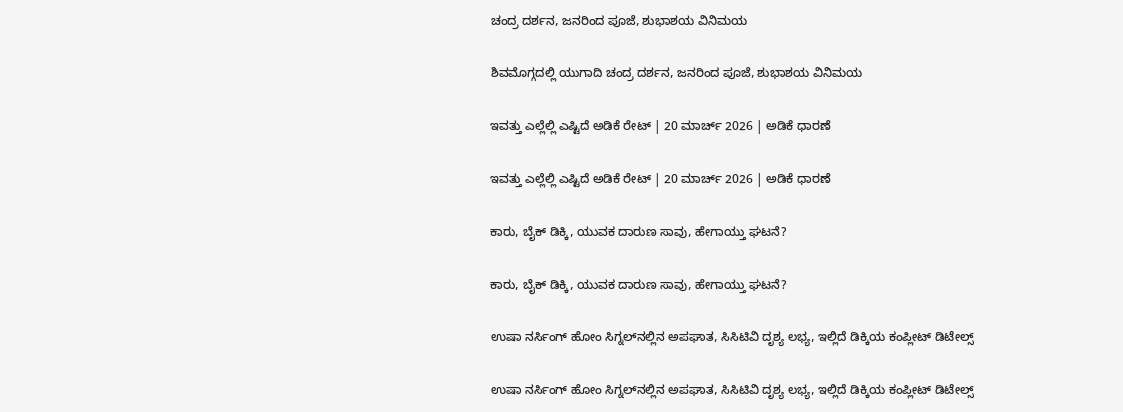ಚಂದ್ರ ದರ್ಶನ, ಜನರಿಂದ ಪೂಜೆ, ಶುಭಾಶಯ ವಿನಿಮಯ

ಶಿವಮೊಗ್ಗದಲ್ಲಿ ಯುಗಾದಿ ಚಂದ್ರ ದರ್ಶನ, ಜನರಿಂದ ಪೂಜೆ, ಶುಭಾಶಯ ವಿನಿಮಯ

ಇವತ್ತು ಎಲ್ಲೆಲ್ಲಿ ಎಷ್ಟಿದೆ ಅಡಿಕೆ ರೇಟ್‌ | 20 ಮಾರ್ಚ್‌ 2026 | ಅಡಿಕೆ ಧಾರಣೆ

ಇವತ್ತು ಎಲ್ಲೆಲ್ಲಿ ಎಷ್ಟಿದೆ ಅಡಿಕೆ ರೇಟ್‌ | 20 ಮಾರ್ಚ್‌ 2026 | ಅಡಿಕೆ ಧಾರಣೆ

ಕಾರು, ಬೈಕ್‌ ಡಿಕ್ಕಿ, ಯುವಕ ದಾರುಣ ಸಾವು, ಹೇಗಾಯ್ತು ಘಟನೆ?

ಕಾರು, ಬೈಕ್‌ ಡಿಕ್ಕಿ, ಯುವಕ ದಾರುಣ ಸಾವು, ಹೇಗಾಯ್ತು ಘಟನೆ?

ಉಷಾ ನರ್ಸಿಂಗ್‌ ಹೋಂ ಸಿಗ್ನಲ್‌ನಲ್ಲಿನ ಅಪಘಾತ, ಸಿಸಿಟಿವಿ ದೃಶ್ಯ ಲಭ್ಯ, ಇಲ್ಲಿದೆ ಡಿಕ್ಕಿಯ ಕಂಪ್ಲೀಟ್‌ ಡಿಟೇಲ್ಸ್‌

ಉಷಾ ನರ್ಸಿಂಗ್‌ ಹೋಂ ಸಿಗ್ನಲ್‌ನಲ್ಲಿನ ಅಪಘಾತ, ಸಿಸಿಟಿವಿ ದೃಶ್ಯ ಲಭ್ಯ, ಇಲ್ಲಿದೆ ಡಿಕ್ಕಿಯ ಕಂಪ್ಲೀಟ್‌ ಡಿಟೇಲ್ಸ್‌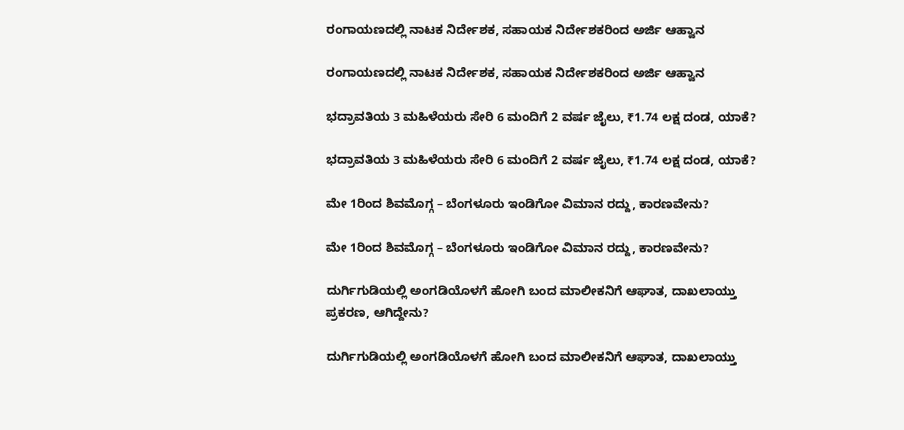ರಂಗಾಯಣದಲ್ಲಿ ನಾಟಕ ನಿರ್ದೇಶಕ, ಸಹಾಯಕ ನಿರ್ದೇಶಕರಿಂದ ಅರ್ಜಿ ಆಹ್ವಾನ

ರಂಗಾಯಣದಲ್ಲಿ ನಾಟಕ ನಿರ್ದೇಶಕ, ಸಹಾಯಕ ನಿರ್ದೇಶಕರಿಂದ ಅರ್ಜಿ ಆಹ್ವಾನ

ಭದ್ರಾವತಿಯ 3 ಮಹಿಳೆಯರು ಸೇರಿ 6 ಮಂದಿಗೆ 2 ವರ್ಷ ಜೈಲು, ₹1.74 ಲಕ್ಷ ದಂಡ, ಯಾಕೆ?

ಭದ್ರಾವತಿಯ 3 ಮಹಿಳೆಯರು ಸೇರಿ 6 ಮಂದಿಗೆ 2 ವರ್ಷ ಜೈಲು, ₹1.74 ಲಕ್ಷ ದಂಡ, ಯಾಕೆ?

ಮೇ 1ರಿಂದ ಶಿವಮೊಗ್ಗ – ಬೆಂಗಳೂರು ಇಂಡಿಗೋ ವಿಮಾನ ರದ್ದು, ಕಾರಣವೇನು?

ಮೇ 1ರಿಂದ ಶಿವಮೊಗ್ಗ – ಬೆಂಗಳೂರು ಇಂಡಿಗೋ ವಿಮಾನ ರದ್ದು, ಕಾರಣವೇನು?

ದುರ್ಗಿಗುಡಿಯಲ್ಲಿ ಅಂಗಡಿಯೊಳಗೆ ಹೋಗಿ ಬಂದ ಮಾಲೀಕನಿಗೆ ಆಘಾತ, ದಾಖಲಾಯ್ತು ಪ್ರಕರಣ, ಆಗಿದ್ದೇನು?

ದುರ್ಗಿಗುಡಿಯಲ್ಲಿ ಅಂಗಡಿಯೊಳಗೆ ಹೋಗಿ ಬಂದ ಮಾಲೀಕನಿಗೆ ಆಘಾತ, ದಾಖಲಾಯ್ತು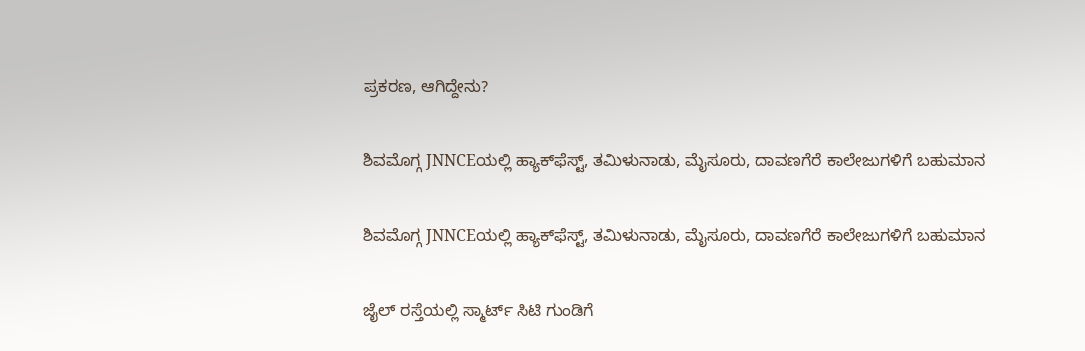ಪ್ರಕರಣ, ಆಗಿದ್ದೇನು?

ಶಿವಮೊಗ್ಗ JNNCEಯಲ್ಲಿ ಹ್ಯಾಕ್‌ಫೆಸ್ಟ್‌, ತಮಿಳುನಾಡು, ಮೈಸೂರು, ದಾವಣಗೆರೆ ಕಾಲೇಜುಗಳಿಗೆ ಬಹುಮಾನ

ಶಿವಮೊಗ್ಗ JNNCEಯಲ್ಲಿ ಹ್ಯಾಕ್‌ಫೆಸ್ಟ್‌, ತಮಿಳುನಾಡು, ಮೈಸೂರು, ದಾವಣಗೆರೆ ಕಾಲೇಜುಗಳಿಗೆ ಬಹುಮಾನ

ಜೈಲ್ ರಸ್ತೆಯಲ್ಲಿ ಸ್ಮಾರ್ಟ್ ಸಿಟಿ ಗುಂಡಿಗೆ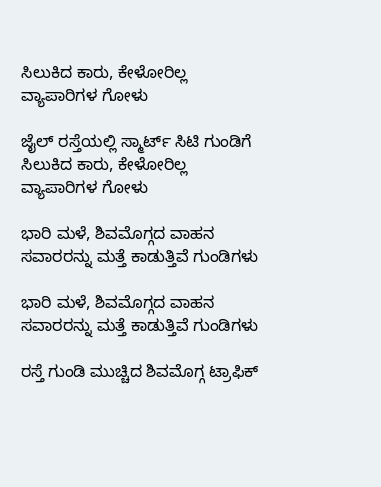ಸಿಲುಕಿದ ಕಾರು, ಕೇಳೋರಿಲ್ಲ ವ್ಯಾಪಾರಿಗಳ ಗೋಳು

ಜೈಲ್ ರಸ್ತೆಯಲ್ಲಿ ಸ್ಮಾರ್ಟ್ ಸಿಟಿ ಗುಂಡಿಗೆ ಸಿಲುಕಿದ ಕಾರು, ಕೇಳೋರಿಲ್ಲ ವ್ಯಾಪಾರಿಗಳ ಗೋಳು

ಭಾರಿ ಮಳೆ, ಶಿವಮೊಗ್ಗದ ವಾಹನ ಸವಾರರನ್ನು ಮತ್ತೆ ಕಾಡುತ್ತಿವೆ ಗುಂಡಿಗಳು

ಭಾರಿ ಮಳೆ, ಶಿವಮೊಗ್ಗದ ವಾಹನ ಸವಾರರನ್ನು ಮತ್ತೆ ಕಾಡುತ್ತಿವೆ ಗುಂಡಿಗಳು

ರಸ್ತೆ ಗುಂಡಿ ಮುಚ್ಚಿದ ಶಿವಮೊಗ್ಗ ಟ್ರಾಫಿಕ್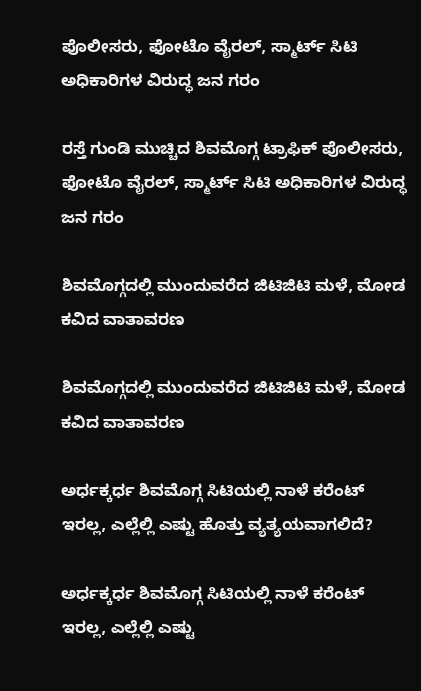ಪೊಲೀಸರು, ಫೋಟೊ ವೈರಲ್, ಸ್ಮಾರ್ಟ್ ಸಿಟಿ ಅಧಿಕಾರಿಗಳ ವಿರುದ್ಧ ಜನ ಗರಂ

ರಸ್ತೆ ಗುಂಡಿ ಮುಚ್ಚಿದ ಶಿವಮೊಗ್ಗ ಟ್ರಾಫಿಕ್ ಪೊಲೀಸರು, ಫೋಟೊ ವೈರಲ್, ಸ್ಮಾರ್ಟ್ ಸಿಟಿ ಅಧಿಕಾರಿಗಳ ವಿರುದ್ಧ ಜನ ಗರಂ

ಶಿವಮೊಗ್ಗದಲ್ಲಿ ಮುಂದುವರೆದ ಜಿಟಿಜಿಟಿ ಮಳೆ, ಮೋಡ ಕವಿದ ವಾತಾವರಣ

ಶಿವಮೊಗ್ಗದಲ್ಲಿ ಮುಂದುವರೆದ ಜಿಟಿಜಿಟಿ ಮಳೆ, ಮೋಡ ಕವಿದ ವಾತಾವರಣ

ಅರ್ಧಕ್ಕರ್ಧ ಶಿವಮೊಗ್ಗ ಸಿಟಿಯಲ್ಲಿ ನಾಳೆ ಕರೆಂಟ್ ಇರಲ್ಲ, ಎಲ್ಲೆಲ್ಲಿ ಎಷ್ಟು ಹೊತ್ತು ವ್ಯತ್ಯಯವಾಗಲಿದೆ?

ಅರ್ಧಕ್ಕರ್ಧ ಶಿವಮೊಗ್ಗ ಸಿಟಿಯಲ್ಲಿ ನಾಳೆ ಕರೆಂಟ್ ಇರಲ್ಲ, ಎಲ್ಲೆಲ್ಲಿ ಎಷ್ಟು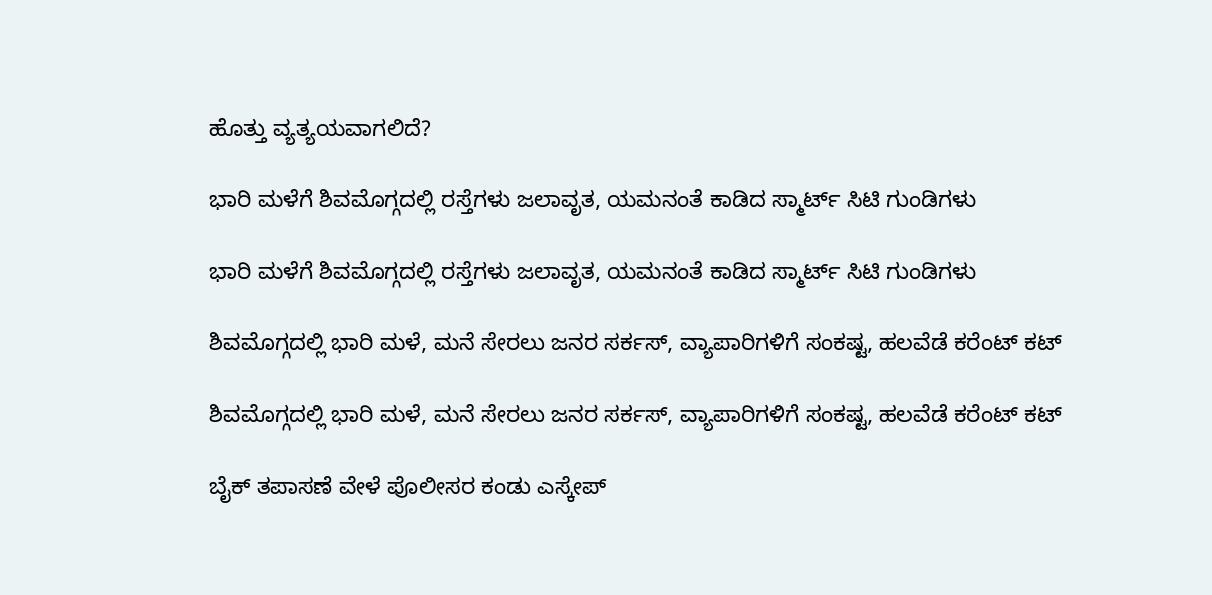ಹೊತ್ತು ವ್ಯತ್ಯಯವಾಗಲಿದೆ?

ಭಾರಿ ಮಳೆಗೆ ಶಿವಮೊಗ್ಗದಲ್ಲಿ ರಸ್ತೆಗಳು ಜಲಾವೃತ, ಯಮನಂತೆ ಕಾಡಿದ ಸ್ಮಾರ್ಟ್ ಸಿಟಿ ಗುಂಡಿಗಳು

ಭಾರಿ ಮಳೆಗೆ ಶಿವಮೊಗ್ಗದಲ್ಲಿ ರಸ್ತೆಗಳು ಜಲಾವೃತ, ಯಮನಂತೆ ಕಾಡಿದ ಸ್ಮಾರ್ಟ್ ಸಿಟಿ ಗುಂಡಿಗಳು

ಶಿವಮೊಗ್ಗದಲ್ಲಿ ಭಾರಿ ಮಳೆ, ಮನೆ ಸೇರಲು ಜನರ ಸರ್ಕಸ್, ವ್ಯಾಪಾರಿಗಳಿಗೆ ಸಂಕಷ್ಟ, ಹಲವೆಡೆ ಕರೆಂಟ್ ಕಟ್

ಶಿವಮೊಗ್ಗದಲ್ಲಿ ಭಾರಿ ಮಳೆ, ಮನೆ ಸೇರಲು ಜನರ ಸರ್ಕಸ್, ವ್ಯಾಪಾರಿಗಳಿಗೆ ಸಂಕಷ್ಟ, ಹಲವೆಡೆ ಕರೆಂಟ್ ಕಟ್

ಬೈಕ್ ತಪಾಸಣೆ ವೇಳೆ ಪೊಲೀಸರ ಕಂಡು ಎಸ್ಕೇಪ್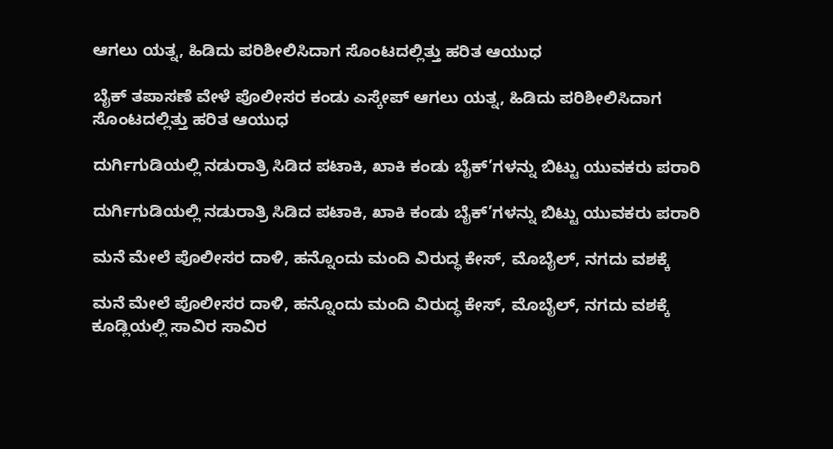ಆಗಲು ಯತ್ನ, ಹಿಡಿದು ಪರಿಶೀಲಿಸಿದಾಗ ಸೊಂಟದಲ್ಲಿತ್ತು ಹರಿತ ಆಯುಧ

ಬೈಕ್ ತಪಾಸಣೆ ವೇಳೆ ಪೊಲೀಸರ ಕಂಡು ಎಸ್ಕೇಪ್ ಆಗಲು ಯತ್ನ, ಹಿಡಿದು ಪರಿಶೀಲಿಸಿದಾಗ ಸೊಂಟದಲ್ಲಿತ್ತು ಹರಿತ ಆಯುಧ

ದುರ್ಗಿಗುಡಿಯಲ್ಲಿ ನಡುರಾತ್ರಿ ಸಿಡಿದ ಪಟಾಕಿ, ಖಾಕಿ ಕಂಡು ಬೈಕ್’ಗಳನ್ನು ಬಿಟ್ಟು ಯುವಕರು ಪರಾರಿ

ದುರ್ಗಿಗುಡಿಯಲ್ಲಿ ನಡುರಾತ್ರಿ ಸಿಡಿದ ಪಟಾಕಿ, ಖಾಕಿ ಕಂಡು ಬೈಕ್’ಗಳನ್ನು ಬಿಟ್ಟು ಯುವಕರು ಪರಾರಿ

ಮನೆ ಮೇಲೆ ಪೊಲೀಸರ ದಾಳಿ, ಹನ್ನೊಂದು ಮಂದಿ ವಿರುದ್ಧ ಕೇಸ್, ಮೊಬೈಲ್, ನಗದು ವಶಕ್ಕೆ

ಮನೆ ಮೇಲೆ ಪೊಲೀಸರ ದಾಳಿ, ಹನ್ನೊಂದು ಮಂದಿ ವಿರುದ್ಧ ಕೇಸ್, ಮೊಬೈಲ್, ನಗದು ವಶಕ್ಕೆ
ಕೂಡ್ಲಿಯಲ್ಲಿ ಸಾವಿರ ಸಾವಿರ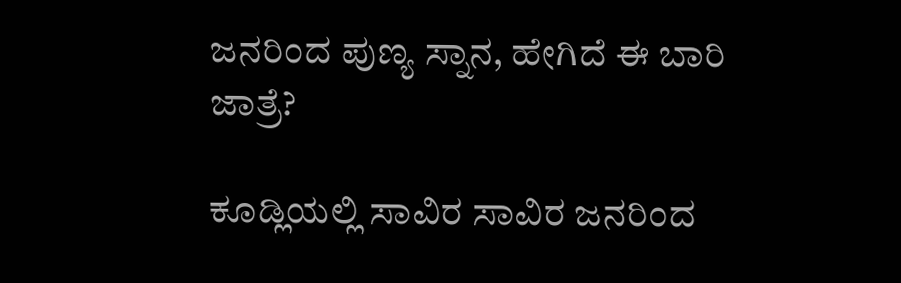ಜನರಿಂದ ಪುಣ್ಯ ಸ್ನಾನ, ಹೇಗಿದೆ ಈ ಬಾರಿ ಜಾತ್ರೆ?

ಕೂಡ್ಲಿಯಲ್ಲಿ ಸಾವಿರ ಸಾವಿರ ಜನರಿಂದ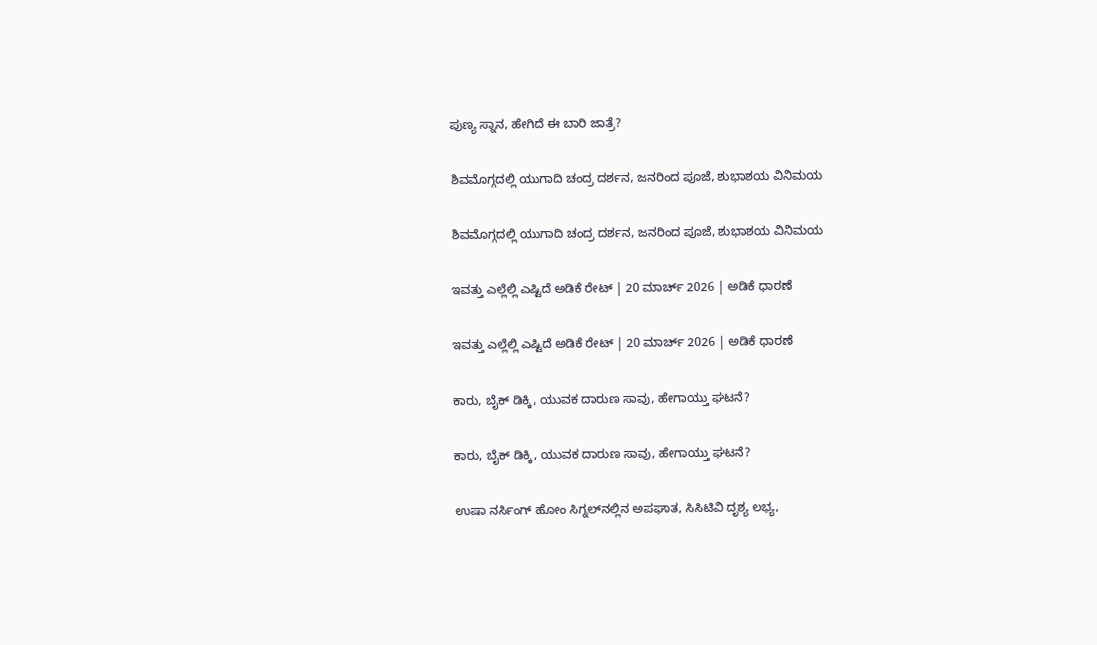ಪುಣ್ಯ ಸ್ನಾನ, ಹೇಗಿದೆ ಈ ಬಾರಿ ಜಾತ್ರೆ?

ಶಿವಮೊಗ್ಗದಲ್ಲಿ ಯುಗಾದಿ ಚಂದ್ರ ದರ್ಶನ, ಜನರಿಂದ ಪೂಜೆ, ಶುಭಾಶಯ ವಿನಿಮಯ

ಶಿವಮೊಗ್ಗದಲ್ಲಿ ಯುಗಾದಿ ಚಂದ್ರ ದರ್ಶನ, ಜನರಿಂದ ಪೂಜೆ, ಶುಭಾಶಯ ವಿನಿಮಯ

ಇವತ್ತು ಎಲ್ಲೆಲ್ಲಿ ಎಷ್ಟಿದೆ ಅಡಿಕೆ ರೇಟ್‌ | 20 ಮಾರ್ಚ್‌ 2026 | ಅಡಿಕೆ ಧಾರಣೆ

ಇವತ್ತು ಎಲ್ಲೆಲ್ಲಿ ಎಷ್ಟಿದೆ ಅಡಿಕೆ ರೇಟ್‌ | 20 ಮಾರ್ಚ್‌ 2026 | ಅಡಿಕೆ ಧಾರಣೆ

ಕಾರು, ಬೈಕ್‌ ಡಿಕ್ಕಿ, ಯುವಕ ದಾರುಣ ಸಾವು, ಹೇಗಾಯ್ತು ಘಟನೆ?

ಕಾರು, ಬೈಕ್‌ ಡಿಕ್ಕಿ, ಯುವಕ ದಾರುಣ ಸಾವು, ಹೇಗಾಯ್ತು ಘಟನೆ?

ಉಷಾ ನರ್ಸಿಂಗ್‌ ಹೋಂ ಸಿಗ್ನಲ್‌ನಲ್ಲಿನ ಅಪಘಾತ, ಸಿಸಿಟಿವಿ ದೃಶ್ಯ ಲಭ್ಯ,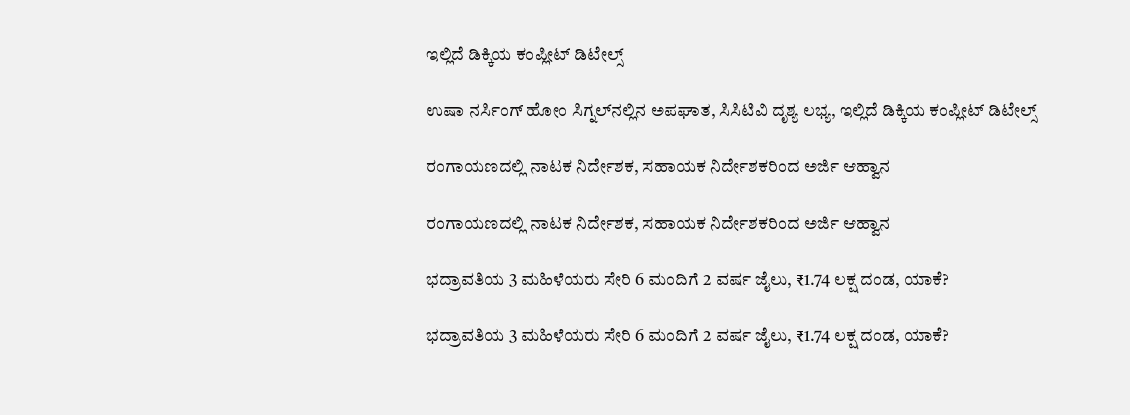ಇಲ್ಲಿದೆ ಡಿಕ್ಕಿಯ ಕಂಪ್ಲೀಟ್‌ ಡಿಟೇಲ್ಸ್‌

ಉಷಾ ನರ್ಸಿಂಗ್‌ ಹೋಂ ಸಿಗ್ನಲ್‌ನಲ್ಲಿನ ಅಪಘಾತ, ಸಿಸಿಟಿವಿ ದೃಶ್ಯ ಲಭ್ಯ, ಇಲ್ಲಿದೆ ಡಿಕ್ಕಿಯ ಕಂಪ್ಲೀಟ್‌ ಡಿಟೇಲ್ಸ್‌

ರಂಗಾಯಣದಲ್ಲಿ ನಾಟಕ ನಿರ್ದೇಶಕ, ಸಹಾಯಕ ನಿರ್ದೇಶಕರಿಂದ ಅರ್ಜಿ ಆಹ್ವಾನ

ರಂಗಾಯಣದಲ್ಲಿ ನಾಟಕ ನಿರ್ದೇಶಕ, ಸಹಾಯಕ ನಿರ್ದೇಶಕರಿಂದ ಅರ್ಜಿ ಆಹ್ವಾನ

ಭದ್ರಾವತಿಯ 3 ಮಹಿಳೆಯರು ಸೇರಿ 6 ಮಂದಿಗೆ 2 ವರ್ಷ ಜೈಲು, ₹1.74 ಲಕ್ಷ ದಂಡ, ಯಾಕೆ?

ಭದ್ರಾವತಿಯ 3 ಮಹಿಳೆಯರು ಸೇರಿ 6 ಮಂದಿಗೆ 2 ವರ್ಷ ಜೈಲು, ₹1.74 ಲಕ್ಷ ದಂಡ, ಯಾಕೆ?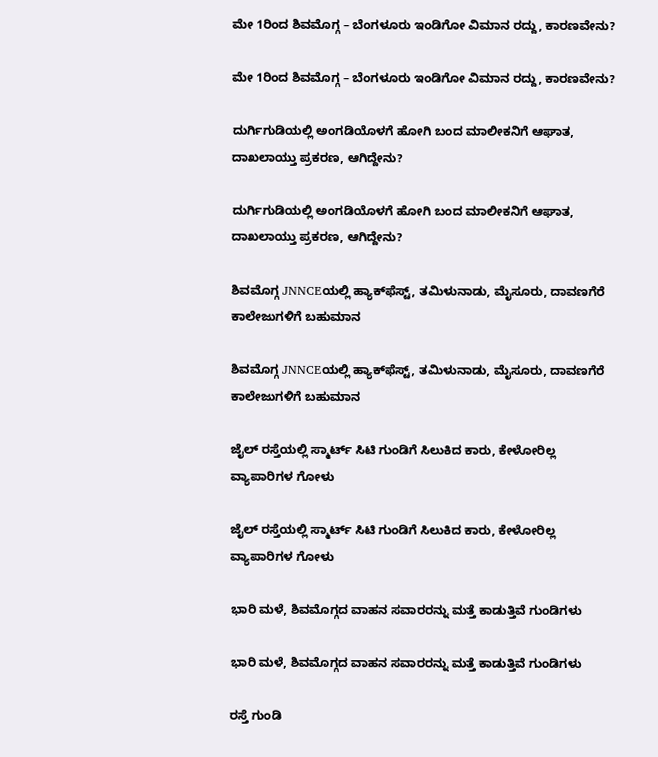ಮೇ 1ರಿಂದ ಶಿವಮೊಗ್ಗ – ಬೆಂಗಳೂರು ಇಂಡಿಗೋ ವಿಮಾನ ರದ್ದು, ಕಾರಣವೇನು?

ಮೇ 1ರಿಂದ ಶಿವಮೊಗ್ಗ – ಬೆಂಗಳೂರು ಇಂಡಿಗೋ ವಿಮಾನ ರದ್ದು, ಕಾರಣವೇನು?

ದುರ್ಗಿಗುಡಿಯಲ್ಲಿ ಅಂಗಡಿಯೊಳಗೆ ಹೋಗಿ ಬಂದ ಮಾಲೀಕನಿಗೆ ಆಘಾತ, ದಾಖಲಾಯ್ತು ಪ್ರಕರಣ, ಆಗಿದ್ದೇನು?

ದುರ್ಗಿಗುಡಿಯಲ್ಲಿ ಅಂಗಡಿಯೊಳಗೆ ಹೋಗಿ ಬಂದ ಮಾಲೀಕನಿಗೆ ಆಘಾತ, ದಾಖಲಾಯ್ತು ಪ್ರಕರಣ, ಆಗಿದ್ದೇನು?

ಶಿವಮೊಗ್ಗ JNNCEಯಲ್ಲಿ ಹ್ಯಾಕ್‌ಫೆಸ್ಟ್‌, ತಮಿಳುನಾಡು, ಮೈಸೂರು, ದಾವಣಗೆರೆ ಕಾಲೇಜುಗಳಿಗೆ ಬಹುಮಾನ

ಶಿವಮೊಗ್ಗ JNNCEಯಲ್ಲಿ ಹ್ಯಾಕ್‌ಫೆಸ್ಟ್‌, ತಮಿಳುನಾಡು, ಮೈಸೂರು, ದಾವಣಗೆರೆ ಕಾಲೇಜುಗಳಿಗೆ ಬಹುಮಾನ

ಜೈಲ್ ರಸ್ತೆಯಲ್ಲಿ ಸ್ಮಾರ್ಟ್ ಸಿಟಿ ಗುಂಡಿಗೆ ಸಿಲುಕಿದ ಕಾರು, ಕೇಳೋರಿಲ್ಲ ವ್ಯಾಪಾರಿಗಳ ಗೋಳು

ಜೈಲ್ ರಸ್ತೆಯಲ್ಲಿ ಸ್ಮಾರ್ಟ್ ಸಿಟಿ ಗುಂಡಿಗೆ ಸಿಲುಕಿದ ಕಾರು, ಕೇಳೋರಿಲ್ಲ ವ್ಯಾಪಾರಿಗಳ ಗೋಳು

ಭಾರಿ ಮಳೆ, ಶಿವಮೊಗ್ಗದ ವಾಹನ ಸವಾರರನ್ನು ಮತ್ತೆ ಕಾಡುತ್ತಿವೆ ಗುಂಡಿಗಳು

ಭಾರಿ ಮಳೆ, ಶಿವಮೊಗ್ಗದ ವಾಹನ ಸವಾರರನ್ನು ಮತ್ತೆ ಕಾಡುತ್ತಿವೆ ಗುಂಡಿಗಳು

ರಸ್ತೆ ಗುಂಡಿ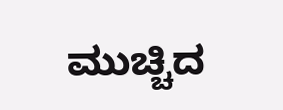ಮುಚ್ಚಿದ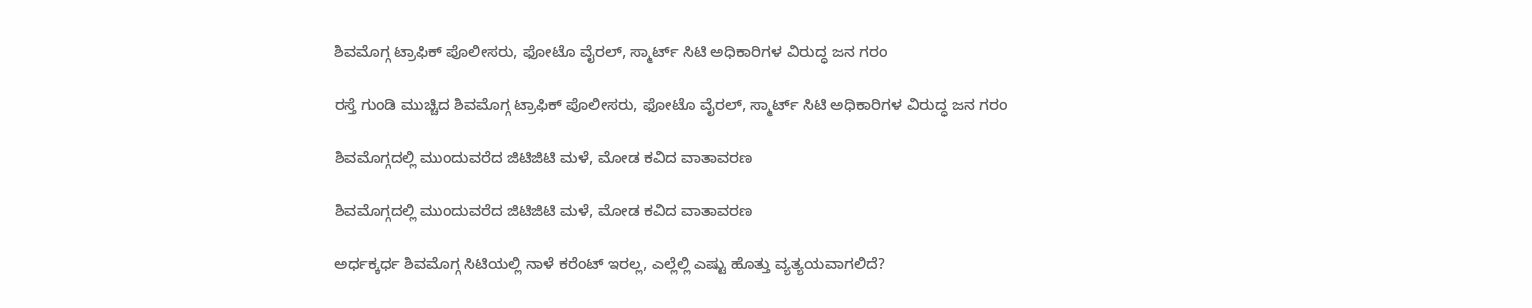ಶಿವಮೊಗ್ಗ ಟ್ರಾಫಿಕ್ ಪೊಲೀಸರು, ಫೋಟೊ ವೈರಲ್, ಸ್ಮಾರ್ಟ್ ಸಿಟಿ ಅಧಿಕಾರಿಗಳ ವಿರುದ್ಧ ಜನ ಗರಂ

ರಸ್ತೆ ಗುಂಡಿ ಮುಚ್ಚಿದ ಶಿವಮೊಗ್ಗ ಟ್ರಾಫಿಕ್ ಪೊಲೀಸರು, ಫೋಟೊ ವೈರಲ್, ಸ್ಮಾರ್ಟ್ ಸಿಟಿ ಅಧಿಕಾರಿಗಳ ವಿರುದ್ಧ ಜನ ಗರಂ

ಶಿವಮೊಗ್ಗದಲ್ಲಿ ಮುಂದುವರೆದ ಜಿಟಿಜಿಟಿ ಮಳೆ, ಮೋಡ ಕವಿದ ವಾತಾವರಣ

ಶಿವಮೊಗ್ಗದಲ್ಲಿ ಮುಂದುವರೆದ ಜಿಟಿಜಿಟಿ ಮಳೆ, ಮೋಡ ಕವಿದ ವಾತಾವರಣ

ಅರ್ಧಕ್ಕರ್ಧ ಶಿವಮೊಗ್ಗ ಸಿಟಿಯಲ್ಲಿ ನಾಳೆ ಕರೆಂಟ್ ಇರಲ್ಲ, ಎಲ್ಲೆಲ್ಲಿ ಎಷ್ಟು ಹೊತ್ತು ವ್ಯತ್ಯಯವಾಗಲಿದೆ?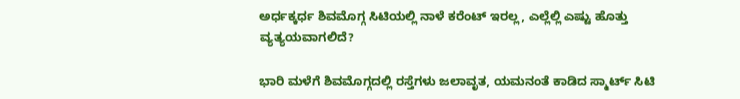ಅರ್ಧಕ್ಕರ್ಧ ಶಿವಮೊಗ್ಗ ಸಿಟಿಯಲ್ಲಿ ನಾಳೆ ಕರೆಂಟ್ ಇರಲ್ಲ, ಎಲ್ಲೆಲ್ಲಿ ಎಷ್ಟು ಹೊತ್ತು ವ್ಯತ್ಯಯವಾಗಲಿದೆ?

ಭಾರಿ ಮಳೆಗೆ ಶಿವಮೊಗ್ಗದಲ್ಲಿ ರಸ್ತೆಗಳು ಜಲಾವೃತ, ಯಮನಂತೆ ಕಾಡಿದ ಸ್ಮಾರ್ಟ್ ಸಿಟಿ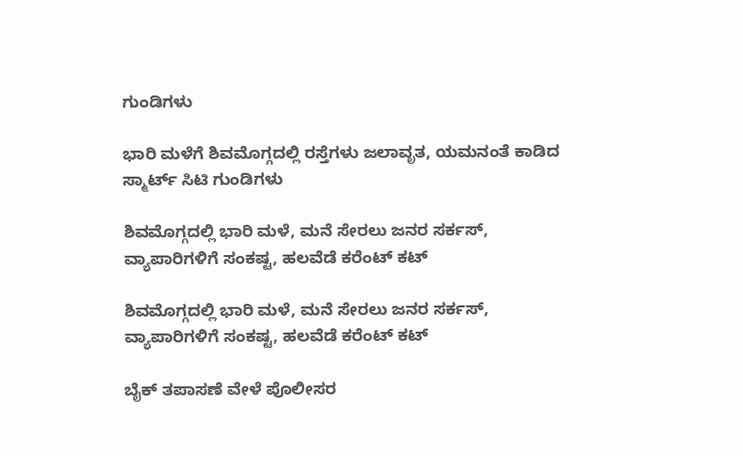ಗುಂಡಿಗಳು

ಭಾರಿ ಮಳೆಗೆ ಶಿವಮೊಗ್ಗದಲ್ಲಿ ರಸ್ತೆಗಳು ಜಲಾವೃತ, ಯಮನಂತೆ ಕಾಡಿದ ಸ್ಮಾರ್ಟ್ ಸಿಟಿ ಗುಂಡಿಗಳು

ಶಿವಮೊಗ್ಗದಲ್ಲಿ ಭಾರಿ ಮಳೆ, ಮನೆ ಸೇರಲು ಜನರ ಸರ್ಕಸ್, ವ್ಯಾಪಾರಿಗಳಿಗೆ ಸಂಕಷ್ಟ, ಹಲವೆಡೆ ಕರೆಂಟ್ ಕಟ್

ಶಿವಮೊಗ್ಗದಲ್ಲಿ ಭಾರಿ ಮಳೆ, ಮನೆ ಸೇರಲು ಜನರ ಸರ್ಕಸ್, ವ್ಯಾಪಾರಿಗಳಿಗೆ ಸಂಕಷ್ಟ, ಹಲವೆಡೆ ಕರೆಂಟ್ ಕಟ್

ಬೈಕ್ ತಪಾಸಣೆ ವೇಳೆ ಪೊಲೀಸರ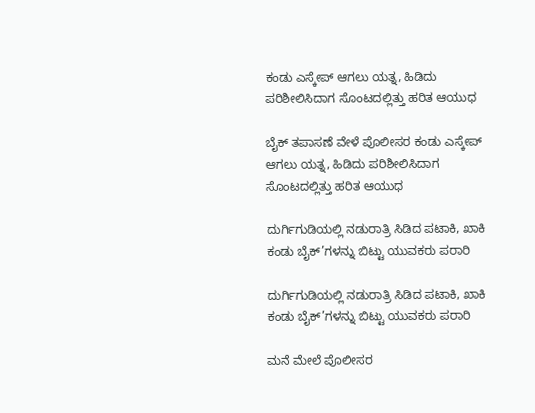ಕಂಡು ಎಸ್ಕೇಪ್ ಆಗಲು ಯತ್ನ, ಹಿಡಿದು ಪರಿಶೀಲಿಸಿದಾಗ ಸೊಂಟದಲ್ಲಿತ್ತು ಹರಿತ ಆಯುಧ

ಬೈಕ್ ತಪಾಸಣೆ ವೇಳೆ ಪೊಲೀಸರ ಕಂಡು ಎಸ್ಕೇಪ್ ಆಗಲು ಯತ್ನ, ಹಿಡಿದು ಪರಿಶೀಲಿಸಿದಾಗ ಸೊಂಟದಲ್ಲಿತ್ತು ಹರಿತ ಆಯುಧ

ದುರ್ಗಿಗುಡಿಯಲ್ಲಿ ನಡುರಾತ್ರಿ ಸಿಡಿದ ಪಟಾಕಿ, ಖಾಕಿ ಕಂಡು ಬೈಕ್’ಗಳನ್ನು ಬಿಟ್ಟು ಯುವಕರು ಪರಾರಿ

ದುರ್ಗಿಗುಡಿಯಲ್ಲಿ ನಡುರಾತ್ರಿ ಸಿಡಿದ ಪಟಾಕಿ, ಖಾಕಿ ಕಂಡು ಬೈಕ್’ಗಳನ್ನು ಬಿಟ್ಟು ಯುವಕರು ಪರಾರಿ

ಮನೆ ಮೇಲೆ ಪೊಲೀಸರ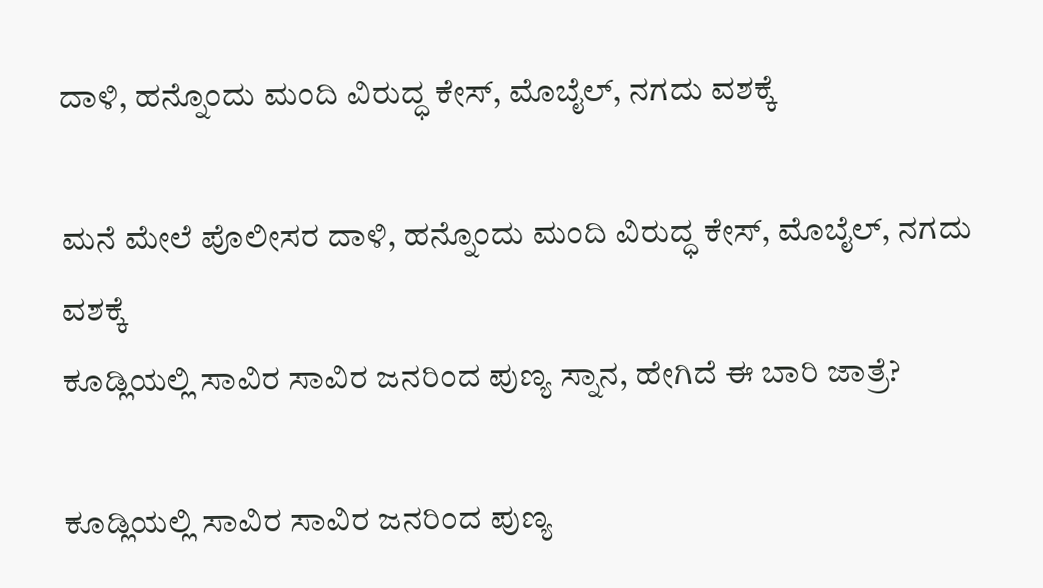ದಾಳಿ, ಹನ್ನೊಂದು ಮಂದಿ ವಿರುದ್ಧ ಕೇಸ್, ಮೊಬೈಲ್, ನಗದು ವಶಕ್ಕೆ

ಮನೆ ಮೇಲೆ ಪೊಲೀಸರ ದಾಳಿ, ಹನ್ನೊಂದು ಮಂದಿ ವಿರುದ್ಧ ಕೇಸ್, ಮೊಬೈಲ್, ನಗದು ವಶಕ್ಕೆ
ಕೂಡ್ಲಿಯಲ್ಲಿ ಸಾವಿರ ಸಾವಿರ ಜನರಿಂದ ಪುಣ್ಯ ಸ್ನಾನ, ಹೇಗಿದೆ ಈ ಬಾರಿ ಜಾತ್ರೆ?

ಕೂಡ್ಲಿಯಲ್ಲಿ ಸಾವಿರ ಸಾವಿರ ಜನರಿಂದ ಪುಣ್ಯ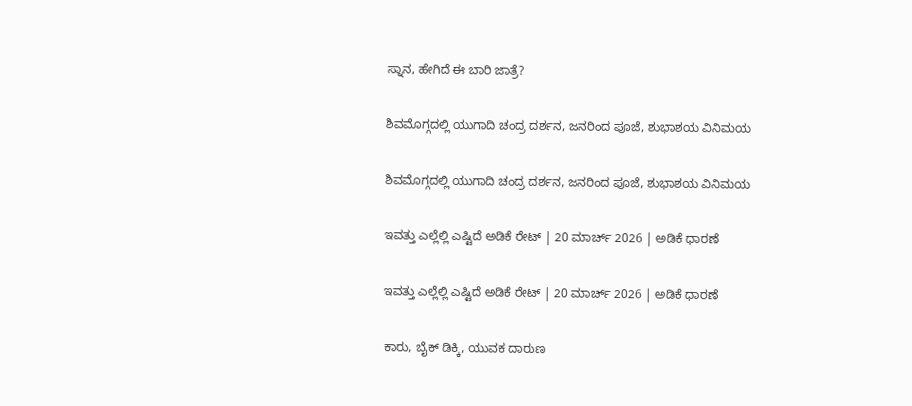ಸ್ನಾನ, ಹೇಗಿದೆ ಈ ಬಾರಿ ಜಾತ್ರೆ?

ಶಿವಮೊಗ್ಗದಲ್ಲಿ ಯುಗಾದಿ ಚಂದ್ರ ದರ್ಶನ, ಜನರಿಂದ ಪೂಜೆ, ಶುಭಾಶಯ ವಿನಿಮಯ

ಶಿವಮೊಗ್ಗದಲ್ಲಿ ಯುಗಾದಿ ಚಂದ್ರ ದರ್ಶನ, ಜನರಿಂದ ಪೂಜೆ, ಶುಭಾಶಯ ವಿನಿಮಯ

ಇವತ್ತು ಎಲ್ಲೆಲ್ಲಿ ಎಷ್ಟಿದೆ ಅಡಿಕೆ ರೇಟ್‌ | 20 ಮಾರ್ಚ್‌ 2026 | ಅಡಿಕೆ ಧಾರಣೆ

ಇವತ್ತು ಎಲ್ಲೆಲ್ಲಿ ಎಷ್ಟಿದೆ ಅಡಿಕೆ ರೇಟ್‌ | 20 ಮಾರ್ಚ್‌ 2026 | ಅಡಿಕೆ ಧಾರಣೆ

ಕಾರು, ಬೈಕ್‌ ಡಿಕ್ಕಿ, ಯುವಕ ದಾರುಣ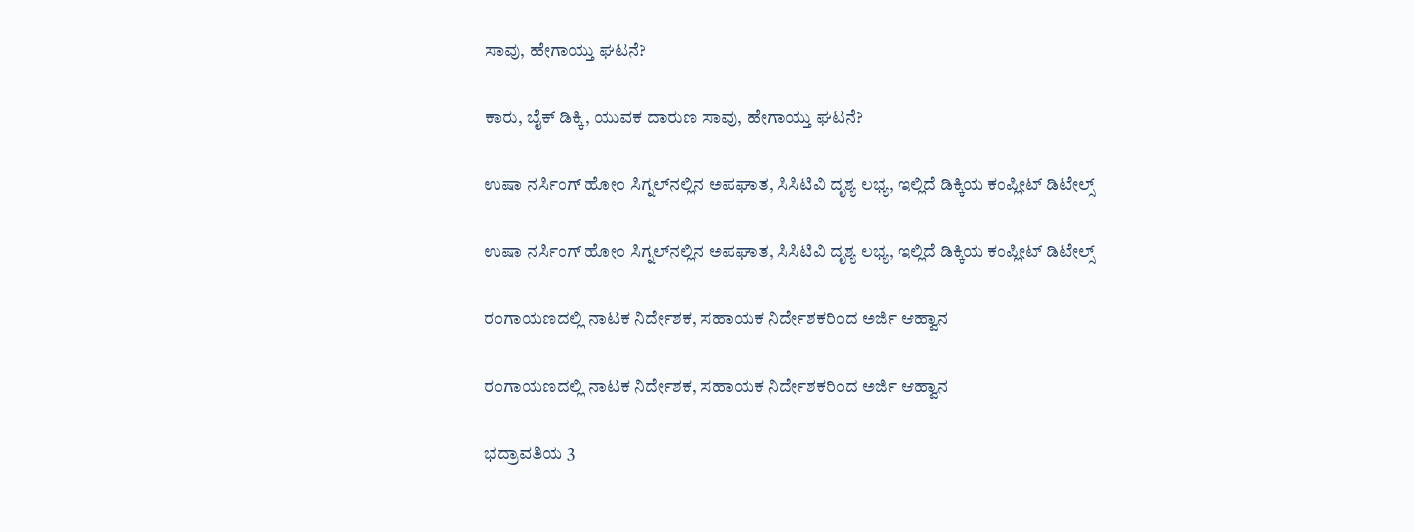ಸಾವು, ಹೇಗಾಯ್ತು ಘಟನೆ?

ಕಾರು, ಬೈಕ್‌ ಡಿಕ್ಕಿ, ಯುವಕ ದಾರುಣ ಸಾವು, ಹೇಗಾಯ್ತು ಘಟನೆ?

ಉಷಾ ನರ್ಸಿಂಗ್‌ ಹೋಂ ಸಿಗ್ನಲ್‌ನಲ್ಲಿನ ಅಪಘಾತ, ಸಿಸಿಟಿವಿ ದೃಶ್ಯ ಲಭ್ಯ, ಇಲ್ಲಿದೆ ಡಿಕ್ಕಿಯ ಕಂಪ್ಲೀಟ್‌ ಡಿಟೇಲ್ಸ್‌

ಉಷಾ ನರ್ಸಿಂಗ್‌ ಹೋಂ ಸಿಗ್ನಲ್‌ನಲ್ಲಿನ ಅಪಘಾತ, ಸಿಸಿಟಿವಿ ದೃಶ್ಯ ಲಭ್ಯ, ಇಲ್ಲಿದೆ ಡಿಕ್ಕಿಯ ಕಂಪ್ಲೀಟ್‌ ಡಿಟೇಲ್ಸ್‌

ರಂಗಾಯಣದಲ್ಲಿ ನಾಟಕ ನಿರ್ದೇಶಕ, ಸಹಾಯಕ ನಿರ್ದೇಶಕರಿಂದ ಅರ್ಜಿ ಆಹ್ವಾನ

ರಂಗಾಯಣದಲ್ಲಿ ನಾಟಕ ನಿರ್ದೇಶಕ, ಸಹಾಯಕ ನಿರ್ದೇಶಕರಿಂದ ಅರ್ಜಿ ಆಹ್ವಾನ

ಭದ್ರಾವತಿಯ 3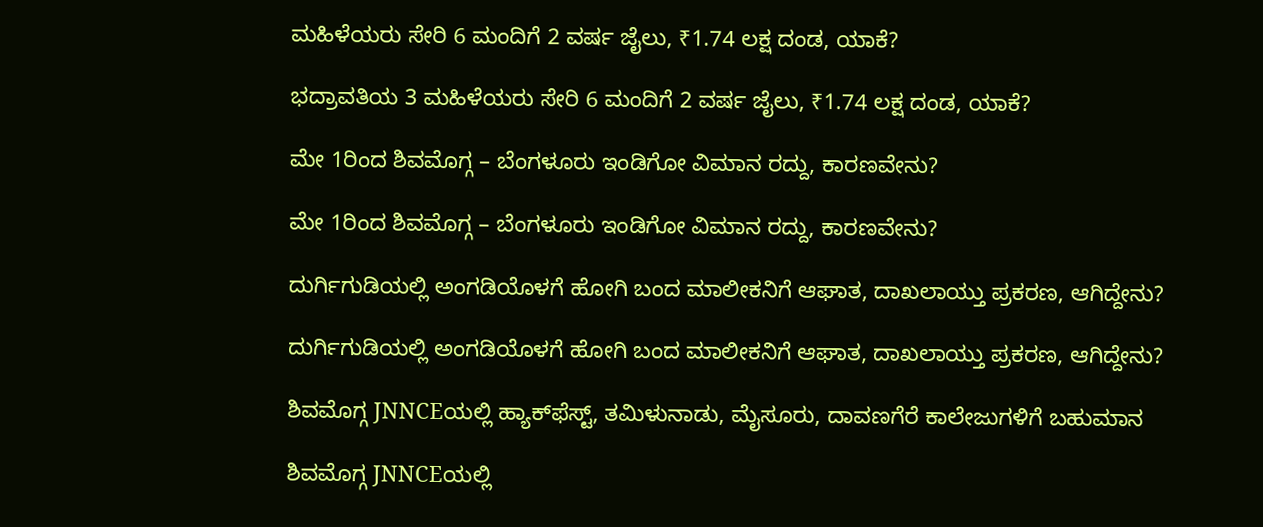ಮಹಿಳೆಯರು ಸೇರಿ 6 ಮಂದಿಗೆ 2 ವರ್ಷ ಜೈಲು, ₹1.74 ಲಕ್ಷ ದಂಡ, ಯಾಕೆ?

ಭದ್ರಾವತಿಯ 3 ಮಹಿಳೆಯರು ಸೇರಿ 6 ಮಂದಿಗೆ 2 ವರ್ಷ ಜೈಲು, ₹1.74 ಲಕ್ಷ ದಂಡ, ಯಾಕೆ?

ಮೇ 1ರಿಂದ ಶಿವಮೊಗ್ಗ – ಬೆಂಗಳೂರು ಇಂಡಿಗೋ ವಿಮಾನ ರದ್ದು, ಕಾರಣವೇನು?

ಮೇ 1ರಿಂದ ಶಿವಮೊಗ್ಗ – ಬೆಂಗಳೂರು ಇಂಡಿಗೋ ವಿಮಾನ ರದ್ದು, ಕಾರಣವೇನು?

ದುರ್ಗಿಗುಡಿಯಲ್ಲಿ ಅಂಗಡಿಯೊಳಗೆ ಹೋಗಿ ಬಂದ ಮಾಲೀಕನಿಗೆ ಆಘಾತ, ದಾಖಲಾಯ್ತು ಪ್ರಕರಣ, ಆಗಿದ್ದೇನು?

ದುರ್ಗಿಗುಡಿಯಲ್ಲಿ ಅಂಗಡಿಯೊಳಗೆ ಹೋಗಿ ಬಂದ ಮಾಲೀಕನಿಗೆ ಆಘಾತ, ದಾಖಲಾಯ್ತು ಪ್ರಕರಣ, ಆಗಿದ್ದೇನು?

ಶಿವಮೊಗ್ಗ JNNCEಯಲ್ಲಿ ಹ್ಯಾಕ್‌ಫೆಸ್ಟ್‌, ತಮಿಳುನಾಡು, ಮೈಸೂರು, ದಾವಣಗೆರೆ ಕಾಲೇಜುಗಳಿಗೆ ಬಹುಮಾನ

ಶಿವಮೊಗ್ಗ JNNCEಯಲ್ಲಿ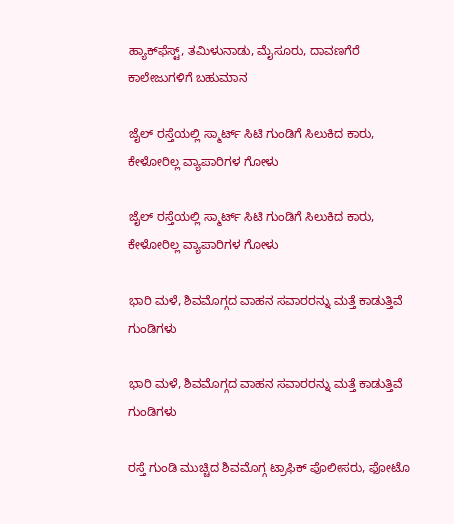ಹ್ಯಾಕ್‌ಫೆಸ್ಟ್‌, ತಮಿಳುನಾಡು, ಮೈಸೂರು, ದಾವಣಗೆರೆ ಕಾಲೇಜುಗಳಿಗೆ ಬಹುಮಾನ

ಜೈಲ್ ರಸ್ತೆಯಲ್ಲಿ ಸ್ಮಾರ್ಟ್ ಸಿಟಿ ಗುಂಡಿಗೆ ಸಿಲುಕಿದ ಕಾರು, ಕೇಳೋರಿಲ್ಲ ವ್ಯಾಪಾರಿಗಳ ಗೋಳು

ಜೈಲ್ ರಸ್ತೆಯಲ್ಲಿ ಸ್ಮಾರ್ಟ್ ಸಿಟಿ ಗುಂಡಿಗೆ ಸಿಲುಕಿದ ಕಾರು, ಕೇಳೋರಿಲ್ಲ ವ್ಯಾಪಾರಿಗಳ ಗೋಳು

ಭಾರಿ ಮಳೆ, ಶಿವಮೊಗ್ಗದ ವಾಹನ ಸವಾರರನ್ನು ಮತ್ತೆ ಕಾಡುತ್ತಿವೆ ಗುಂಡಿಗಳು

ಭಾರಿ ಮಳೆ, ಶಿವಮೊಗ್ಗದ ವಾಹನ ಸವಾರರನ್ನು ಮತ್ತೆ ಕಾಡುತ್ತಿವೆ ಗುಂಡಿಗಳು

ರಸ್ತೆ ಗುಂಡಿ ಮುಚ್ಚಿದ ಶಿವಮೊಗ್ಗ ಟ್ರಾಫಿಕ್ ಪೊಲೀಸರು, ಫೋಟೊ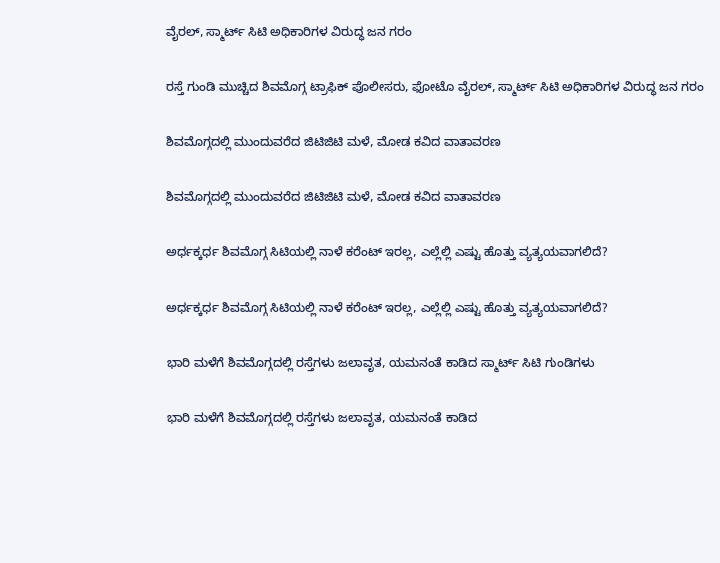ವೈರಲ್, ಸ್ಮಾರ್ಟ್ ಸಿಟಿ ಅಧಿಕಾರಿಗಳ ವಿರುದ್ಧ ಜನ ಗರಂ

ರಸ್ತೆ ಗುಂಡಿ ಮುಚ್ಚಿದ ಶಿವಮೊಗ್ಗ ಟ್ರಾಫಿಕ್ ಪೊಲೀಸರು, ಫೋಟೊ ವೈರಲ್, ಸ್ಮಾರ್ಟ್ ಸಿಟಿ ಅಧಿಕಾರಿಗಳ ವಿರುದ್ಧ ಜನ ಗರಂ

ಶಿವಮೊಗ್ಗದಲ್ಲಿ ಮುಂದುವರೆದ ಜಿಟಿಜಿಟಿ ಮಳೆ, ಮೋಡ ಕವಿದ ವಾತಾವರಣ

ಶಿವಮೊಗ್ಗದಲ್ಲಿ ಮುಂದುವರೆದ ಜಿಟಿಜಿಟಿ ಮಳೆ, ಮೋಡ ಕವಿದ ವಾತಾವರಣ

ಅರ್ಧಕ್ಕರ್ಧ ಶಿವಮೊಗ್ಗ ಸಿಟಿಯಲ್ಲಿ ನಾಳೆ ಕರೆಂಟ್ ಇರಲ್ಲ, ಎಲ್ಲೆಲ್ಲಿ ಎಷ್ಟು ಹೊತ್ತು ವ್ಯತ್ಯಯವಾಗಲಿದೆ?

ಅರ್ಧಕ್ಕರ್ಧ ಶಿವಮೊಗ್ಗ ಸಿಟಿಯಲ್ಲಿ ನಾಳೆ ಕರೆಂಟ್ ಇರಲ್ಲ, ಎಲ್ಲೆಲ್ಲಿ ಎಷ್ಟು ಹೊತ್ತು ವ್ಯತ್ಯಯವಾಗಲಿದೆ?

ಭಾರಿ ಮಳೆಗೆ ಶಿವಮೊಗ್ಗದಲ್ಲಿ ರಸ್ತೆಗಳು ಜಲಾವೃತ, ಯಮನಂತೆ ಕಾಡಿದ ಸ್ಮಾರ್ಟ್ ಸಿಟಿ ಗುಂಡಿಗಳು

ಭಾರಿ ಮಳೆಗೆ ಶಿವಮೊಗ್ಗದಲ್ಲಿ ರಸ್ತೆಗಳು ಜಲಾವೃತ, ಯಮನಂತೆ ಕಾಡಿದ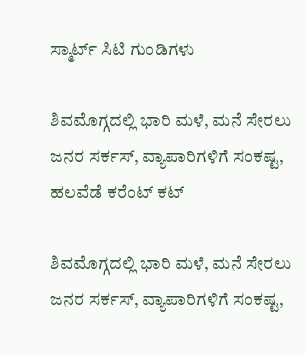ಸ್ಮಾರ್ಟ್ ಸಿಟಿ ಗುಂಡಿಗಳು

ಶಿವಮೊಗ್ಗದಲ್ಲಿ ಭಾರಿ ಮಳೆ, ಮನೆ ಸೇರಲು ಜನರ ಸರ್ಕಸ್, ವ್ಯಾಪಾರಿಗಳಿಗೆ ಸಂಕಷ್ಟ, ಹಲವೆಡೆ ಕರೆಂಟ್ ಕಟ್

ಶಿವಮೊಗ್ಗದಲ್ಲಿ ಭಾರಿ ಮಳೆ, ಮನೆ ಸೇರಲು ಜನರ ಸರ್ಕಸ್, ವ್ಯಾಪಾರಿಗಳಿಗೆ ಸಂಕಷ್ಟ,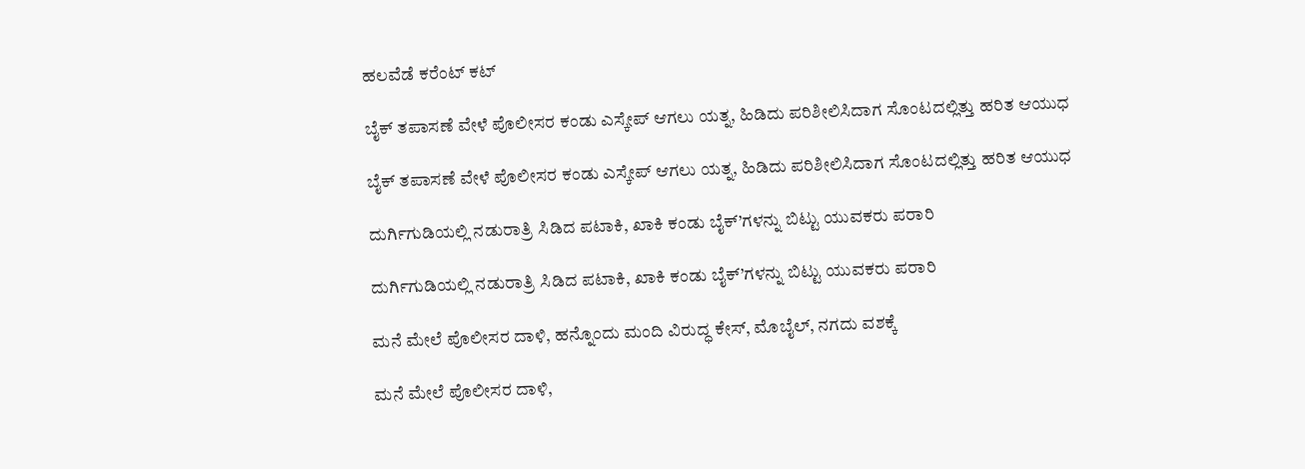ಹಲವೆಡೆ ಕರೆಂಟ್ ಕಟ್

ಬೈಕ್ ತಪಾಸಣೆ ವೇಳೆ ಪೊಲೀಸರ ಕಂಡು ಎಸ್ಕೇಪ್ ಆಗಲು ಯತ್ನ, ಹಿಡಿದು ಪರಿಶೀಲಿಸಿದಾಗ ಸೊಂಟದಲ್ಲಿತ್ತು ಹರಿತ ಆಯುಧ

ಬೈಕ್ ತಪಾಸಣೆ ವೇಳೆ ಪೊಲೀಸರ ಕಂಡು ಎಸ್ಕೇಪ್ ಆಗಲು ಯತ್ನ, ಹಿಡಿದು ಪರಿಶೀಲಿಸಿದಾಗ ಸೊಂಟದಲ್ಲಿತ್ತು ಹರಿತ ಆಯುಧ

ದುರ್ಗಿಗುಡಿಯಲ್ಲಿ ನಡುರಾತ್ರಿ ಸಿಡಿದ ಪಟಾಕಿ, ಖಾಕಿ ಕಂಡು ಬೈಕ್’ಗಳನ್ನು ಬಿಟ್ಟು ಯುವಕರು ಪರಾರಿ

ದುರ್ಗಿಗುಡಿಯಲ್ಲಿ ನಡುರಾತ್ರಿ ಸಿಡಿದ ಪಟಾಕಿ, ಖಾಕಿ ಕಂಡು ಬೈಕ್’ಗಳನ್ನು ಬಿಟ್ಟು ಯುವಕರು ಪರಾರಿ

ಮನೆ ಮೇಲೆ ಪೊಲೀಸರ ದಾಳಿ, ಹನ್ನೊಂದು ಮಂದಿ ವಿರುದ್ಧ ಕೇಸ್, ಮೊಬೈಲ್, ನಗದು ವಶಕ್ಕೆ

ಮನೆ ಮೇಲೆ ಪೊಲೀಸರ ದಾಳಿ,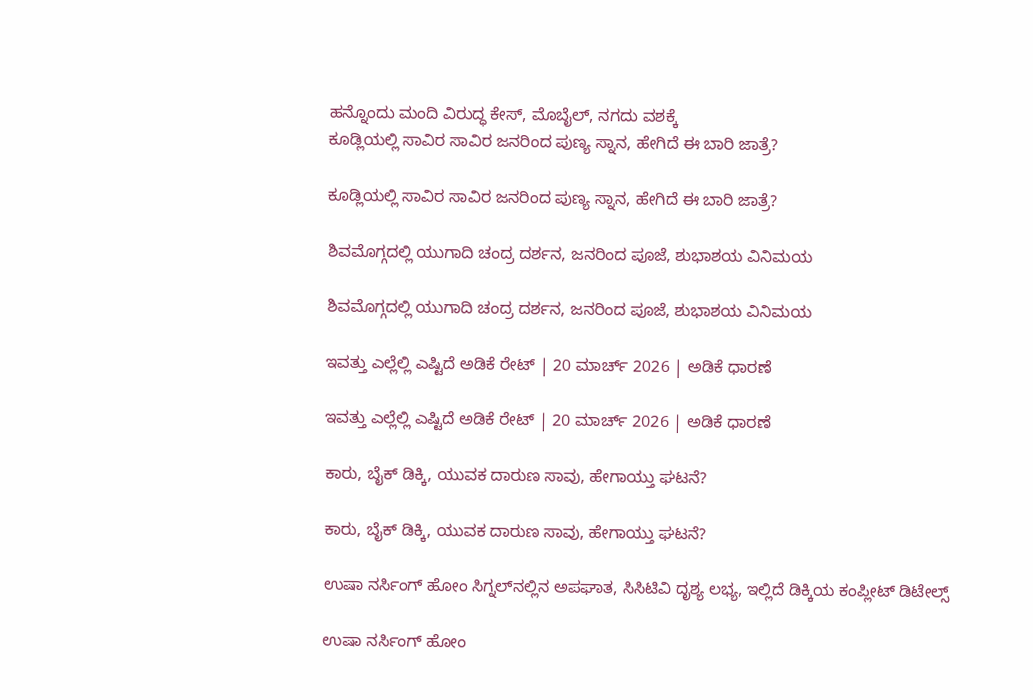ಹನ್ನೊಂದು ಮಂದಿ ವಿರುದ್ಧ ಕೇಸ್, ಮೊಬೈಲ್, ನಗದು ವಶಕ್ಕೆ
ಕೂಡ್ಲಿಯಲ್ಲಿ ಸಾವಿರ ಸಾವಿರ ಜನರಿಂದ ಪುಣ್ಯ ಸ್ನಾನ, ಹೇಗಿದೆ ಈ ಬಾರಿ ಜಾತ್ರೆ?

ಕೂಡ್ಲಿಯಲ್ಲಿ ಸಾವಿರ ಸಾವಿರ ಜನರಿಂದ ಪುಣ್ಯ ಸ್ನಾನ, ಹೇಗಿದೆ ಈ ಬಾರಿ ಜಾತ್ರೆ?

ಶಿವಮೊಗ್ಗದಲ್ಲಿ ಯುಗಾದಿ ಚಂದ್ರ ದರ್ಶನ, ಜನರಿಂದ ಪೂಜೆ, ಶುಭಾಶಯ ವಿನಿಮಯ

ಶಿವಮೊಗ್ಗದಲ್ಲಿ ಯುಗಾದಿ ಚಂದ್ರ ದರ್ಶನ, ಜನರಿಂದ ಪೂಜೆ, ಶುಭಾಶಯ ವಿನಿಮಯ

ಇವತ್ತು ಎಲ್ಲೆಲ್ಲಿ ಎಷ್ಟಿದೆ ಅಡಿಕೆ ರೇಟ್‌ | 20 ಮಾರ್ಚ್‌ 2026 | ಅಡಿಕೆ ಧಾರಣೆ

ಇವತ್ತು ಎಲ್ಲೆಲ್ಲಿ ಎಷ್ಟಿದೆ ಅಡಿಕೆ ರೇಟ್‌ | 20 ಮಾರ್ಚ್‌ 2026 | ಅಡಿಕೆ ಧಾರಣೆ

ಕಾರು, ಬೈಕ್‌ ಡಿಕ್ಕಿ, ಯುವಕ ದಾರುಣ ಸಾವು, ಹೇಗಾಯ್ತು ಘಟನೆ?

ಕಾರು, ಬೈಕ್‌ ಡಿಕ್ಕಿ, ಯುವಕ ದಾರುಣ ಸಾವು, ಹೇಗಾಯ್ತು ಘಟನೆ?

ಉಷಾ ನರ್ಸಿಂಗ್‌ ಹೋಂ ಸಿಗ್ನಲ್‌ನಲ್ಲಿನ ಅಪಘಾತ, ಸಿಸಿಟಿವಿ ದೃಶ್ಯ ಲಭ್ಯ, ಇಲ್ಲಿದೆ ಡಿಕ್ಕಿಯ ಕಂಪ್ಲೀಟ್‌ ಡಿಟೇಲ್ಸ್‌

ಉಷಾ ನರ್ಸಿಂಗ್‌ ಹೋಂ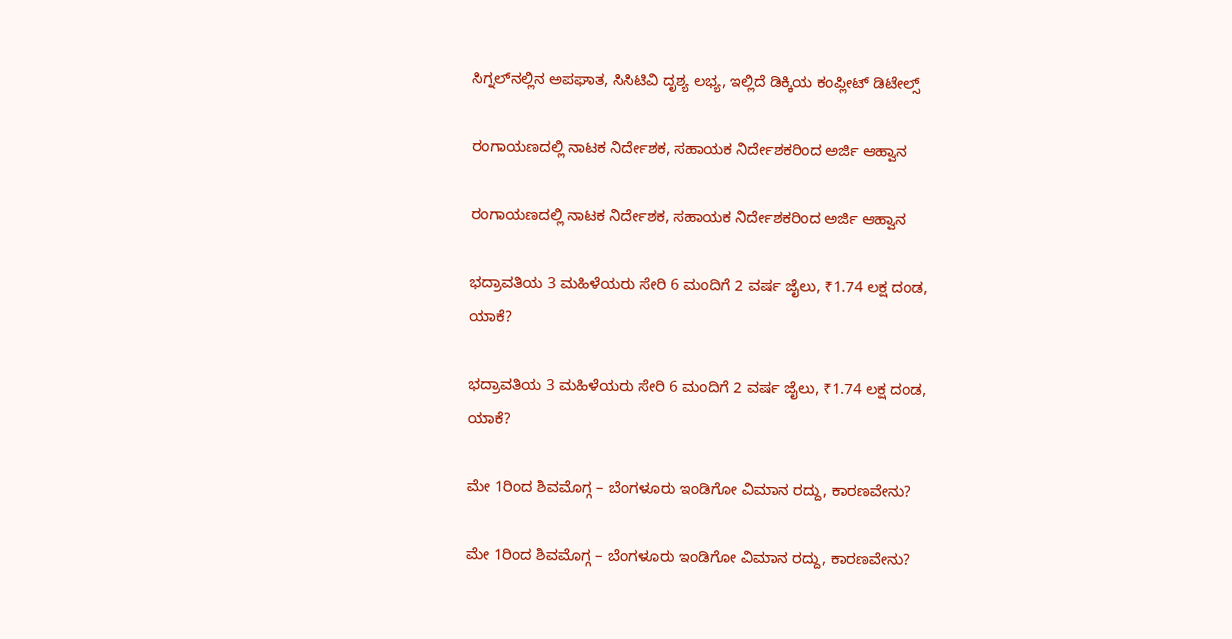ಸಿಗ್ನಲ್‌ನಲ್ಲಿನ ಅಪಘಾತ, ಸಿಸಿಟಿವಿ ದೃಶ್ಯ ಲಭ್ಯ, ಇಲ್ಲಿದೆ ಡಿಕ್ಕಿಯ ಕಂಪ್ಲೀಟ್‌ ಡಿಟೇಲ್ಸ್‌

ರಂಗಾಯಣದಲ್ಲಿ ನಾಟಕ ನಿರ್ದೇಶಕ, ಸಹಾಯಕ ನಿರ್ದೇಶಕರಿಂದ ಅರ್ಜಿ ಆಹ್ವಾನ

ರಂಗಾಯಣದಲ್ಲಿ ನಾಟಕ ನಿರ್ದೇಶಕ, ಸಹಾಯಕ ನಿರ್ದೇಶಕರಿಂದ ಅರ್ಜಿ ಆಹ್ವಾನ

ಭದ್ರಾವತಿಯ 3 ಮಹಿಳೆಯರು ಸೇರಿ 6 ಮಂದಿಗೆ 2 ವರ್ಷ ಜೈಲು, ₹1.74 ಲಕ್ಷ ದಂಡ, ಯಾಕೆ?

ಭದ್ರಾವತಿಯ 3 ಮಹಿಳೆಯರು ಸೇರಿ 6 ಮಂದಿಗೆ 2 ವರ್ಷ ಜೈಲು, ₹1.74 ಲಕ್ಷ ದಂಡ, ಯಾಕೆ?

ಮೇ 1ರಿಂದ ಶಿವಮೊಗ್ಗ – ಬೆಂಗಳೂರು ಇಂಡಿಗೋ ವಿಮಾನ ರದ್ದು, ಕಾರಣವೇನು?

ಮೇ 1ರಿಂದ ಶಿವಮೊಗ್ಗ – ಬೆಂಗಳೂರು ಇಂಡಿಗೋ ವಿಮಾನ ರದ್ದು, ಕಾರಣವೇನು?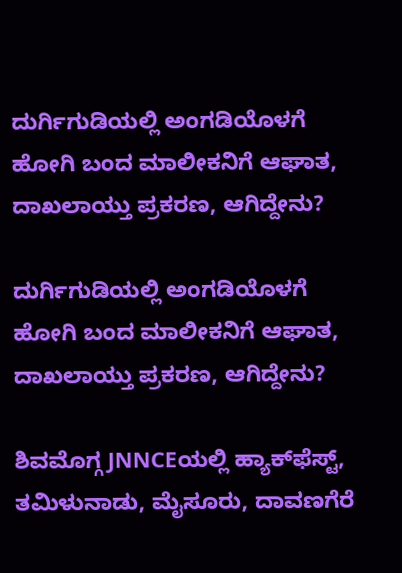ದುರ್ಗಿಗುಡಿಯಲ್ಲಿ ಅಂಗಡಿಯೊಳಗೆ ಹೋಗಿ ಬಂದ ಮಾಲೀಕನಿಗೆ ಆಘಾತ, ದಾಖಲಾಯ್ತು ಪ್ರಕರಣ, ಆಗಿದ್ದೇನು?

ದುರ್ಗಿಗುಡಿಯಲ್ಲಿ ಅಂಗಡಿಯೊಳಗೆ ಹೋಗಿ ಬಂದ ಮಾಲೀಕನಿಗೆ ಆಘಾತ, ದಾಖಲಾಯ್ತು ಪ್ರಕರಣ, ಆಗಿದ್ದೇನು?

ಶಿವಮೊಗ್ಗ JNNCEಯಲ್ಲಿ ಹ್ಯಾಕ್‌ಫೆಸ್ಟ್‌, ತಮಿಳುನಾಡು, ಮೈಸೂರು, ದಾವಣಗೆರೆ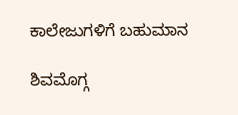ಕಾಲೇಜುಗಳಿಗೆ ಬಹುಮಾನ

ಶಿವಮೊಗ್ಗ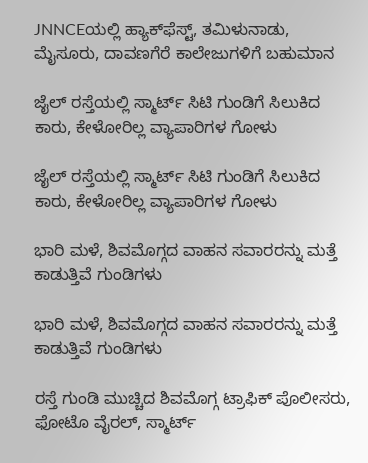JNNCEಯಲ್ಲಿ ಹ್ಯಾಕ್‌ಫೆಸ್ಟ್‌, ತಮಿಳುನಾಡು, ಮೈಸೂರು, ದಾವಣಗೆರೆ ಕಾಲೇಜುಗಳಿಗೆ ಬಹುಮಾನ

ಜೈಲ್ ರಸ್ತೆಯಲ್ಲಿ ಸ್ಮಾರ್ಟ್ ಸಿಟಿ ಗುಂಡಿಗೆ ಸಿಲುಕಿದ ಕಾರು, ಕೇಳೋರಿಲ್ಲ ವ್ಯಾಪಾರಿಗಳ ಗೋಳು

ಜೈಲ್ ರಸ್ತೆಯಲ್ಲಿ ಸ್ಮಾರ್ಟ್ ಸಿಟಿ ಗುಂಡಿಗೆ ಸಿಲುಕಿದ ಕಾರು, ಕೇಳೋರಿಲ್ಲ ವ್ಯಾಪಾರಿಗಳ ಗೋಳು

ಭಾರಿ ಮಳೆ, ಶಿವಮೊಗ್ಗದ ವಾಹನ ಸವಾರರನ್ನು ಮತ್ತೆ ಕಾಡುತ್ತಿವೆ ಗುಂಡಿಗಳು

ಭಾರಿ ಮಳೆ, ಶಿವಮೊಗ್ಗದ ವಾಹನ ಸವಾರರನ್ನು ಮತ್ತೆ ಕಾಡುತ್ತಿವೆ ಗುಂಡಿಗಳು

ರಸ್ತೆ ಗುಂಡಿ ಮುಚ್ಚಿದ ಶಿವಮೊಗ್ಗ ಟ್ರಾಫಿಕ್ ಪೊಲೀಸರು, ಫೋಟೊ ವೈರಲ್, ಸ್ಮಾರ್ಟ್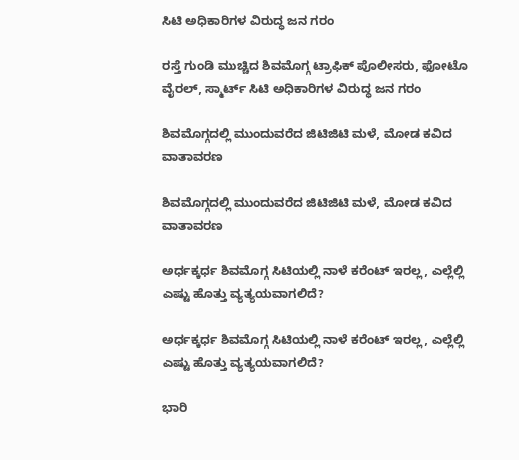ಸಿಟಿ ಅಧಿಕಾರಿಗಳ ವಿರುದ್ಧ ಜನ ಗರಂ

ರಸ್ತೆ ಗುಂಡಿ ಮುಚ್ಚಿದ ಶಿವಮೊಗ್ಗ ಟ್ರಾಫಿಕ್ ಪೊಲೀಸರು, ಫೋಟೊ ವೈರಲ್, ಸ್ಮಾರ್ಟ್ ಸಿಟಿ ಅಧಿಕಾರಿಗಳ ವಿರುದ್ಧ ಜನ ಗರಂ

ಶಿವಮೊಗ್ಗದಲ್ಲಿ ಮುಂದುವರೆದ ಜಿಟಿಜಿಟಿ ಮಳೆ, ಮೋಡ ಕವಿದ ವಾತಾವರಣ

ಶಿವಮೊಗ್ಗದಲ್ಲಿ ಮುಂದುವರೆದ ಜಿಟಿಜಿಟಿ ಮಳೆ, ಮೋಡ ಕವಿದ ವಾತಾವರಣ

ಅರ್ಧಕ್ಕರ್ಧ ಶಿವಮೊಗ್ಗ ಸಿಟಿಯಲ್ಲಿ ನಾಳೆ ಕರೆಂಟ್ ಇರಲ್ಲ, ಎಲ್ಲೆಲ್ಲಿ ಎಷ್ಟು ಹೊತ್ತು ವ್ಯತ್ಯಯವಾಗಲಿದೆ?

ಅರ್ಧಕ್ಕರ್ಧ ಶಿವಮೊಗ್ಗ ಸಿಟಿಯಲ್ಲಿ ನಾಳೆ ಕರೆಂಟ್ ಇರಲ್ಲ, ಎಲ್ಲೆಲ್ಲಿ ಎಷ್ಟು ಹೊತ್ತು ವ್ಯತ್ಯಯವಾಗಲಿದೆ?

ಭಾರಿ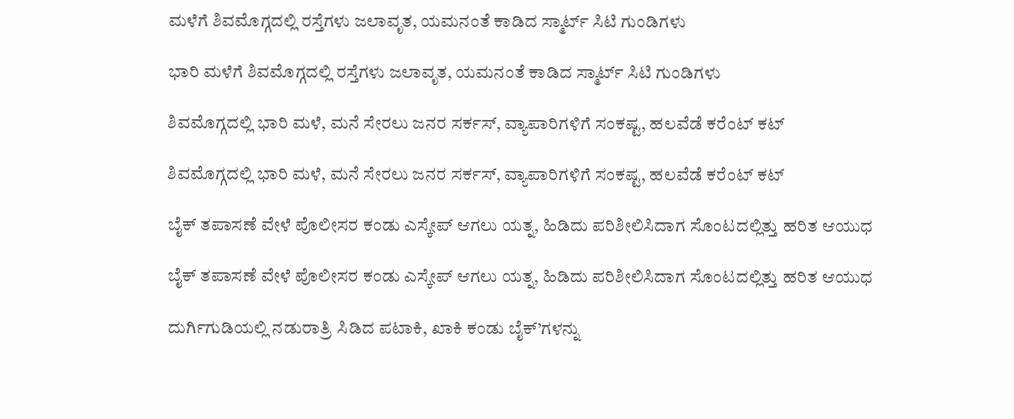ಮಳೆಗೆ ಶಿವಮೊಗ್ಗದಲ್ಲಿ ರಸ್ತೆಗಳು ಜಲಾವೃತ, ಯಮನಂತೆ ಕಾಡಿದ ಸ್ಮಾರ್ಟ್ ಸಿಟಿ ಗುಂಡಿಗಳು

ಭಾರಿ ಮಳೆಗೆ ಶಿವಮೊಗ್ಗದಲ್ಲಿ ರಸ್ತೆಗಳು ಜಲಾವೃತ, ಯಮನಂತೆ ಕಾಡಿದ ಸ್ಮಾರ್ಟ್ ಸಿಟಿ ಗುಂಡಿಗಳು

ಶಿವಮೊಗ್ಗದಲ್ಲಿ ಭಾರಿ ಮಳೆ, ಮನೆ ಸೇರಲು ಜನರ ಸರ್ಕಸ್, ವ್ಯಾಪಾರಿಗಳಿಗೆ ಸಂಕಷ್ಟ, ಹಲವೆಡೆ ಕರೆಂಟ್ ಕಟ್

ಶಿವಮೊಗ್ಗದಲ್ಲಿ ಭಾರಿ ಮಳೆ, ಮನೆ ಸೇರಲು ಜನರ ಸರ್ಕಸ್, ವ್ಯಾಪಾರಿಗಳಿಗೆ ಸಂಕಷ್ಟ, ಹಲವೆಡೆ ಕರೆಂಟ್ ಕಟ್

ಬೈಕ್ ತಪಾಸಣೆ ವೇಳೆ ಪೊಲೀಸರ ಕಂಡು ಎಸ್ಕೇಪ್ ಆಗಲು ಯತ್ನ, ಹಿಡಿದು ಪರಿಶೀಲಿಸಿದಾಗ ಸೊಂಟದಲ್ಲಿತ್ತು ಹರಿತ ಆಯುಧ

ಬೈಕ್ ತಪಾಸಣೆ ವೇಳೆ ಪೊಲೀಸರ ಕಂಡು ಎಸ್ಕೇಪ್ ಆಗಲು ಯತ್ನ, ಹಿಡಿದು ಪರಿಶೀಲಿಸಿದಾಗ ಸೊಂಟದಲ್ಲಿತ್ತು ಹರಿತ ಆಯುಧ

ದುರ್ಗಿಗುಡಿಯಲ್ಲಿ ನಡುರಾತ್ರಿ ಸಿಡಿದ ಪಟಾಕಿ, ಖಾಕಿ ಕಂಡು ಬೈಕ್’ಗಳನ್ನು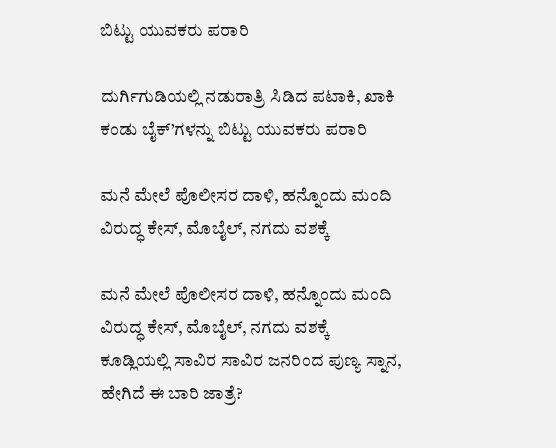ಬಿಟ್ಟು ಯುವಕರು ಪರಾರಿ

ದುರ್ಗಿಗುಡಿಯಲ್ಲಿ ನಡುರಾತ್ರಿ ಸಿಡಿದ ಪಟಾಕಿ, ಖಾಕಿ ಕಂಡು ಬೈಕ್’ಗಳನ್ನು ಬಿಟ್ಟು ಯುವಕರು ಪರಾರಿ

ಮನೆ ಮೇಲೆ ಪೊಲೀಸರ ದಾಳಿ, ಹನ್ನೊಂದು ಮಂದಿ ವಿರುದ್ಧ ಕೇಸ್, ಮೊಬೈಲ್, ನಗದು ವಶಕ್ಕೆ

ಮನೆ ಮೇಲೆ ಪೊಲೀಸರ ದಾಳಿ, ಹನ್ನೊಂದು ಮಂದಿ ವಿರುದ್ಧ ಕೇಸ್, ಮೊಬೈಲ್, ನಗದು ವಶಕ್ಕೆ
ಕೂಡ್ಲಿಯಲ್ಲಿ ಸಾವಿರ ಸಾವಿರ ಜನರಿಂದ ಪುಣ್ಯ ಸ್ನಾನ, ಹೇಗಿದೆ ಈ ಬಾರಿ ಜಾತ್ರೆ?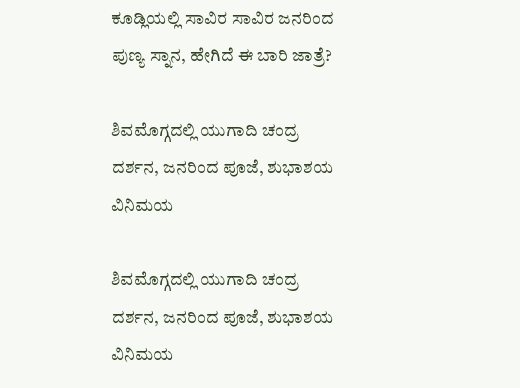ಕೂಡ್ಲಿಯಲ್ಲಿ ಸಾವಿರ ಸಾವಿರ ಜನರಿಂದ ಪುಣ್ಯ ಸ್ನಾನ, ಹೇಗಿದೆ ಈ ಬಾರಿ ಜಾತ್ರೆ?

ಶಿವಮೊಗ್ಗದಲ್ಲಿ ಯುಗಾದಿ ಚಂದ್ರ ದರ್ಶನ, ಜನರಿಂದ ಪೂಜೆ, ಶುಭಾಶಯ ವಿನಿಮಯ

ಶಿವಮೊಗ್ಗದಲ್ಲಿ ಯುಗಾದಿ ಚಂದ್ರ ದರ್ಶನ, ಜನರಿಂದ ಪೂಜೆ, ಶುಭಾಶಯ ವಿನಿಮಯ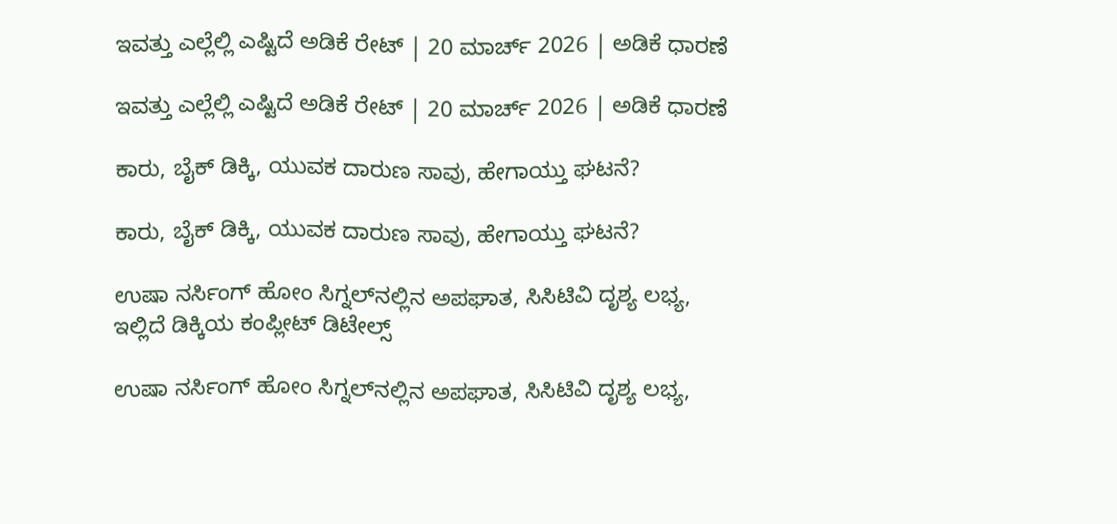ಇವತ್ತು ಎಲ್ಲೆಲ್ಲಿ ಎಷ್ಟಿದೆ ಅಡಿಕೆ ರೇಟ್‌ | 20 ಮಾರ್ಚ್‌ 2026 | ಅಡಿಕೆ ಧಾರಣೆ

ಇವತ್ತು ಎಲ್ಲೆಲ್ಲಿ ಎಷ್ಟಿದೆ ಅಡಿಕೆ ರೇಟ್‌ | 20 ಮಾರ್ಚ್‌ 2026 | ಅಡಿಕೆ ಧಾರಣೆ

ಕಾರು, ಬೈಕ್‌ ಡಿಕ್ಕಿ, ಯುವಕ ದಾರುಣ ಸಾವು, ಹೇಗಾಯ್ತು ಘಟನೆ?

ಕಾರು, ಬೈಕ್‌ ಡಿಕ್ಕಿ, ಯುವಕ ದಾರುಣ ಸಾವು, ಹೇಗಾಯ್ತು ಘಟನೆ?

ಉಷಾ ನರ್ಸಿಂಗ್‌ ಹೋಂ ಸಿಗ್ನಲ್‌ನಲ್ಲಿನ ಅಪಘಾತ, ಸಿಸಿಟಿವಿ ದೃಶ್ಯ ಲಭ್ಯ, ಇಲ್ಲಿದೆ ಡಿಕ್ಕಿಯ ಕಂಪ್ಲೀಟ್‌ ಡಿಟೇಲ್ಸ್‌

ಉಷಾ ನರ್ಸಿಂಗ್‌ ಹೋಂ ಸಿಗ್ನಲ್‌ನಲ್ಲಿನ ಅಪಘಾತ, ಸಿಸಿಟಿವಿ ದೃಶ್ಯ ಲಭ್ಯ,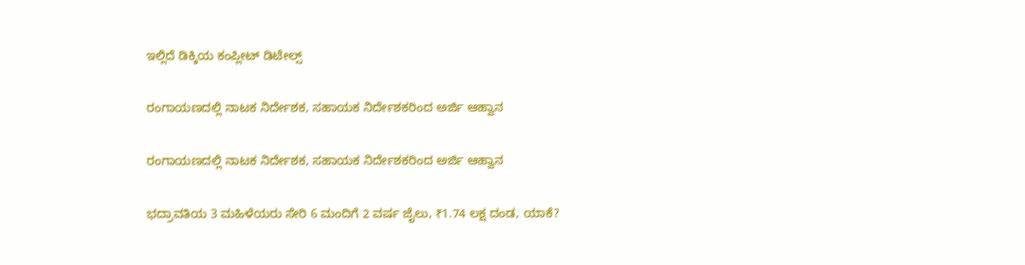ಇಲ್ಲಿದೆ ಡಿಕ್ಕಿಯ ಕಂಪ್ಲೀಟ್‌ ಡಿಟೇಲ್ಸ್‌

ರಂಗಾಯಣದಲ್ಲಿ ನಾಟಕ ನಿರ್ದೇಶಕ, ಸಹಾಯಕ ನಿರ್ದೇಶಕರಿಂದ ಅರ್ಜಿ ಆಹ್ವಾನ

ರಂಗಾಯಣದಲ್ಲಿ ನಾಟಕ ನಿರ್ದೇಶಕ, ಸಹಾಯಕ ನಿರ್ದೇಶಕರಿಂದ ಅರ್ಜಿ ಆಹ್ವಾನ

ಭದ್ರಾವತಿಯ 3 ಮಹಿಳೆಯರು ಸೇರಿ 6 ಮಂದಿಗೆ 2 ವರ್ಷ ಜೈಲು, ₹1.74 ಲಕ್ಷ ದಂಡ, ಯಾಕೆ?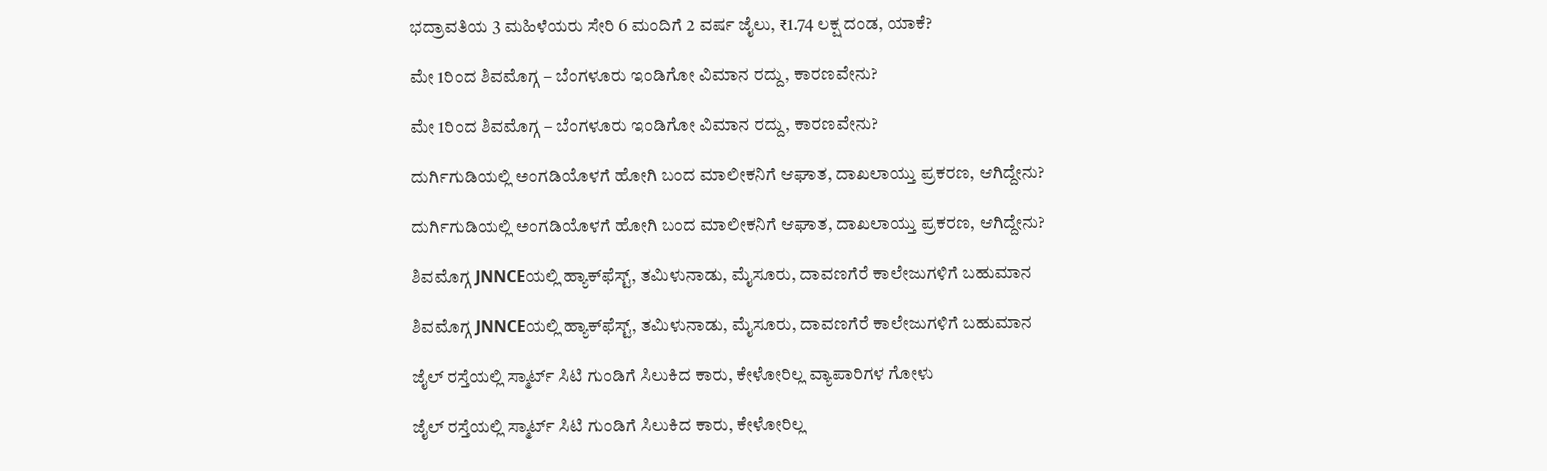ಭದ್ರಾವತಿಯ 3 ಮಹಿಳೆಯರು ಸೇರಿ 6 ಮಂದಿಗೆ 2 ವರ್ಷ ಜೈಲು, ₹1.74 ಲಕ್ಷ ದಂಡ, ಯಾಕೆ?

ಮೇ 1ರಿಂದ ಶಿವಮೊಗ್ಗ – ಬೆಂಗಳೂರು ಇಂಡಿಗೋ ವಿಮಾನ ರದ್ದು, ಕಾರಣವೇನು?

ಮೇ 1ರಿಂದ ಶಿವಮೊಗ್ಗ – ಬೆಂಗಳೂರು ಇಂಡಿಗೋ ವಿಮಾನ ರದ್ದು, ಕಾರಣವೇನು?

ದುರ್ಗಿಗುಡಿಯಲ್ಲಿ ಅಂಗಡಿಯೊಳಗೆ ಹೋಗಿ ಬಂದ ಮಾಲೀಕನಿಗೆ ಆಘಾತ, ದಾಖಲಾಯ್ತು ಪ್ರಕರಣ, ಆಗಿದ್ದೇನು?

ದುರ್ಗಿಗುಡಿಯಲ್ಲಿ ಅಂಗಡಿಯೊಳಗೆ ಹೋಗಿ ಬಂದ ಮಾಲೀಕನಿಗೆ ಆಘಾತ, ದಾಖಲಾಯ್ತು ಪ್ರಕರಣ, ಆಗಿದ್ದೇನು?

ಶಿವಮೊಗ್ಗ JNNCEಯಲ್ಲಿ ಹ್ಯಾಕ್‌ಫೆಸ್ಟ್‌, ತಮಿಳುನಾಡು, ಮೈಸೂರು, ದಾವಣಗೆರೆ ಕಾಲೇಜುಗಳಿಗೆ ಬಹುಮಾನ

ಶಿವಮೊಗ್ಗ JNNCEಯಲ್ಲಿ ಹ್ಯಾಕ್‌ಫೆಸ್ಟ್‌, ತಮಿಳುನಾಡು, ಮೈಸೂರು, ದಾವಣಗೆರೆ ಕಾಲೇಜುಗಳಿಗೆ ಬಹುಮಾನ

ಜೈಲ್ ರಸ್ತೆಯಲ್ಲಿ ಸ್ಮಾರ್ಟ್ ಸಿಟಿ ಗುಂಡಿಗೆ ಸಿಲುಕಿದ ಕಾರು, ಕೇಳೋರಿಲ್ಲ ವ್ಯಾಪಾರಿಗಳ ಗೋಳು

ಜೈಲ್ ರಸ್ತೆಯಲ್ಲಿ ಸ್ಮಾರ್ಟ್ ಸಿಟಿ ಗುಂಡಿಗೆ ಸಿಲುಕಿದ ಕಾರು, ಕೇಳೋರಿಲ್ಲ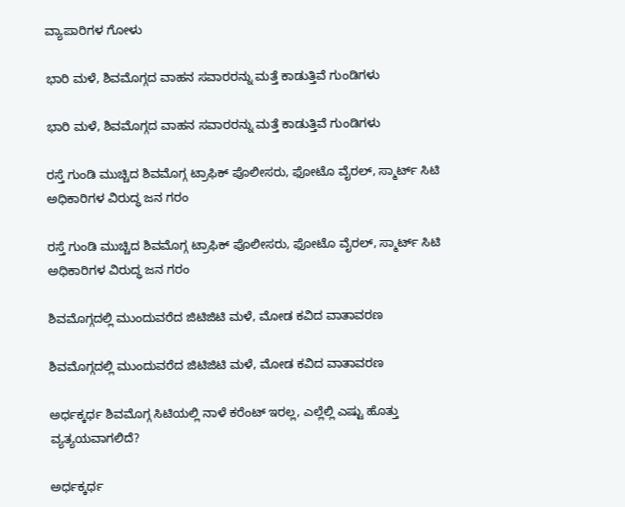ವ್ಯಾಪಾರಿಗಳ ಗೋಳು

ಭಾರಿ ಮಳೆ, ಶಿವಮೊಗ್ಗದ ವಾಹನ ಸವಾರರನ್ನು ಮತ್ತೆ ಕಾಡುತ್ತಿವೆ ಗುಂಡಿಗಳು

ಭಾರಿ ಮಳೆ, ಶಿವಮೊಗ್ಗದ ವಾಹನ ಸವಾರರನ್ನು ಮತ್ತೆ ಕಾಡುತ್ತಿವೆ ಗುಂಡಿಗಳು

ರಸ್ತೆ ಗುಂಡಿ ಮುಚ್ಚಿದ ಶಿವಮೊಗ್ಗ ಟ್ರಾಫಿಕ್ ಪೊಲೀಸರು, ಫೋಟೊ ವೈರಲ್, ಸ್ಮಾರ್ಟ್ ಸಿಟಿ ಅಧಿಕಾರಿಗಳ ವಿರುದ್ಧ ಜನ ಗರಂ

ರಸ್ತೆ ಗುಂಡಿ ಮುಚ್ಚಿದ ಶಿವಮೊಗ್ಗ ಟ್ರಾಫಿಕ್ ಪೊಲೀಸರು, ಫೋಟೊ ವೈರಲ್, ಸ್ಮಾರ್ಟ್ ಸಿಟಿ ಅಧಿಕಾರಿಗಳ ವಿರುದ್ಧ ಜನ ಗರಂ

ಶಿವಮೊಗ್ಗದಲ್ಲಿ ಮುಂದುವರೆದ ಜಿಟಿಜಿಟಿ ಮಳೆ, ಮೋಡ ಕವಿದ ವಾತಾವರಣ

ಶಿವಮೊಗ್ಗದಲ್ಲಿ ಮುಂದುವರೆದ ಜಿಟಿಜಿಟಿ ಮಳೆ, ಮೋಡ ಕವಿದ ವಾತಾವರಣ

ಅರ್ಧಕ್ಕರ್ಧ ಶಿವಮೊಗ್ಗ ಸಿಟಿಯಲ್ಲಿ ನಾಳೆ ಕರೆಂಟ್ ಇರಲ್ಲ, ಎಲ್ಲೆಲ್ಲಿ ಎಷ್ಟು ಹೊತ್ತು ವ್ಯತ್ಯಯವಾಗಲಿದೆ?

ಅರ್ಧಕ್ಕರ್ಧ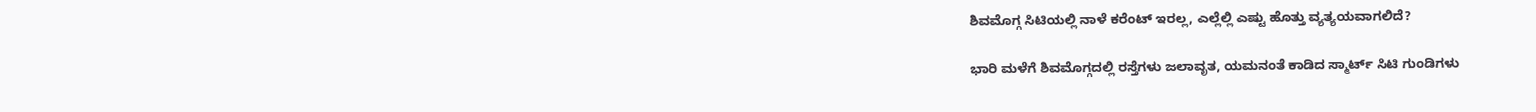ಶಿವಮೊಗ್ಗ ಸಿಟಿಯಲ್ಲಿ ನಾಳೆ ಕರೆಂಟ್ ಇರಲ್ಲ, ಎಲ್ಲೆಲ್ಲಿ ಎಷ್ಟು ಹೊತ್ತು ವ್ಯತ್ಯಯವಾಗಲಿದೆ?

ಭಾರಿ ಮಳೆಗೆ ಶಿವಮೊಗ್ಗದಲ್ಲಿ ರಸ್ತೆಗಳು ಜಲಾವೃತ, ಯಮನಂತೆ ಕಾಡಿದ ಸ್ಮಾರ್ಟ್ ಸಿಟಿ ಗುಂಡಿಗಳು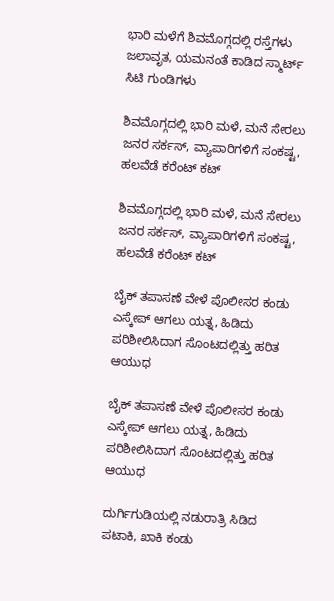ಭಾರಿ ಮಳೆಗೆ ಶಿವಮೊಗ್ಗದಲ್ಲಿ ರಸ್ತೆಗಳು ಜಲಾವೃತ, ಯಮನಂತೆ ಕಾಡಿದ ಸ್ಮಾರ್ಟ್ ಸಿಟಿ ಗುಂಡಿಗಳು

ಶಿವಮೊಗ್ಗದಲ್ಲಿ ಭಾರಿ ಮಳೆ, ಮನೆ ಸೇರಲು ಜನರ ಸರ್ಕಸ್, ವ್ಯಾಪಾರಿಗಳಿಗೆ ಸಂಕಷ್ಟ, ಹಲವೆಡೆ ಕರೆಂಟ್ ಕಟ್

ಶಿವಮೊಗ್ಗದಲ್ಲಿ ಭಾರಿ ಮಳೆ, ಮನೆ ಸೇರಲು ಜನರ ಸರ್ಕಸ್, ವ್ಯಾಪಾರಿಗಳಿಗೆ ಸಂಕಷ್ಟ, ಹಲವೆಡೆ ಕರೆಂಟ್ ಕಟ್

ಬೈಕ್ ತಪಾಸಣೆ ವೇಳೆ ಪೊಲೀಸರ ಕಂಡು ಎಸ್ಕೇಪ್ ಆಗಲು ಯತ್ನ, ಹಿಡಿದು ಪರಿಶೀಲಿಸಿದಾಗ ಸೊಂಟದಲ್ಲಿತ್ತು ಹರಿತ ಆಯುಧ

ಬೈಕ್ ತಪಾಸಣೆ ವೇಳೆ ಪೊಲೀಸರ ಕಂಡು ಎಸ್ಕೇಪ್ ಆಗಲು ಯತ್ನ, ಹಿಡಿದು ಪರಿಶೀಲಿಸಿದಾಗ ಸೊಂಟದಲ್ಲಿತ್ತು ಹರಿತ ಆಯುಧ

ದುರ್ಗಿಗುಡಿಯಲ್ಲಿ ನಡುರಾತ್ರಿ ಸಿಡಿದ ಪಟಾಕಿ, ಖಾಕಿ ಕಂಡು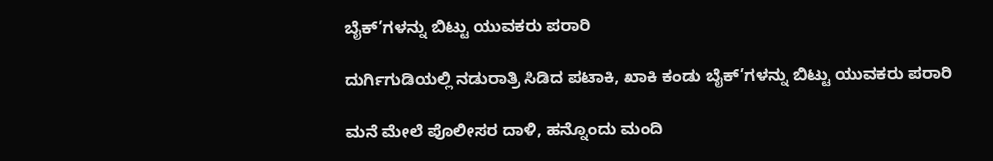ಬೈಕ್’ಗಳನ್ನು ಬಿಟ್ಟು ಯುವಕರು ಪರಾರಿ

ದುರ್ಗಿಗುಡಿಯಲ್ಲಿ ನಡುರಾತ್ರಿ ಸಿಡಿದ ಪಟಾಕಿ, ಖಾಕಿ ಕಂಡು ಬೈಕ್’ಗಳನ್ನು ಬಿಟ್ಟು ಯುವಕರು ಪರಾರಿ

ಮನೆ ಮೇಲೆ ಪೊಲೀಸರ ದಾಳಿ, ಹನ್ನೊಂದು ಮಂದಿ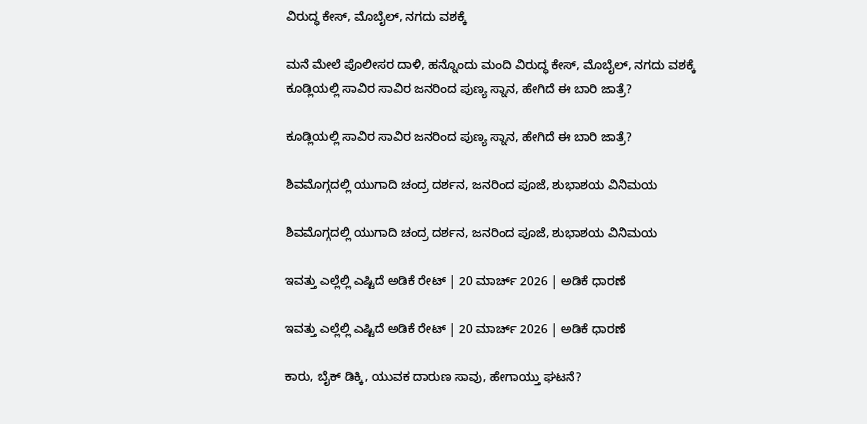ವಿರುದ್ಧ ಕೇಸ್, ಮೊಬೈಲ್, ನಗದು ವಶಕ್ಕೆ

ಮನೆ ಮೇಲೆ ಪೊಲೀಸರ ದಾಳಿ, ಹನ್ನೊಂದು ಮಂದಿ ವಿರುದ್ಧ ಕೇಸ್, ಮೊಬೈಲ್, ನಗದು ವಶಕ್ಕೆ
ಕೂಡ್ಲಿಯಲ್ಲಿ ಸಾವಿರ ಸಾವಿರ ಜನರಿಂದ ಪುಣ್ಯ ಸ್ನಾನ, ಹೇಗಿದೆ ಈ ಬಾರಿ ಜಾತ್ರೆ?

ಕೂಡ್ಲಿಯಲ್ಲಿ ಸಾವಿರ ಸಾವಿರ ಜನರಿಂದ ಪುಣ್ಯ ಸ್ನಾನ, ಹೇಗಿದೆ ಈ ಬಾರಿ ಜಾತ್ರೆ?

ಶಿವಮೊಗ್ಗದಲ್ಲಿ ಯುಗಾದಿ ಚಂದ್ರ ದರ್ಶನ, ಜನರಿಂದ ಪೂಜೆ, ಶುಭಾಶಯ ವಿನಿಮಯ

ಶಿವಮೊಗ್ಗದಲ್ಲಿ ಯುಗಾದಿ ಚಂದ್ರ ದರ್ಶನ, ಜನರಿಂದ ಪೂಜೆ, ಶುಭಾಶಯ ವಿನಿಮಯ

ಇವತ್ತು ಎಲ್ಲೆಲ್ಲಿ ಎಷ್ಟಿದೆ ಅಡಿಕೆ ರೇಟ್‌ | 20 ಮಾರ್ಚ್‌ 2026 | ಅಡಿಕೆ ಧಾರಣೆ

ಇವತ್ತು ಎಲ್ಲೆಲ್ಲಿ ಎಷ್ಟಿದೆ ಅಡಿಕೆ ರೇಟ್‌ | 20 ಮಾರ್ಚ್‌ 2026 | ಅಡಿಕೆ ಧಾರಣೆ

ಕಾರು, ಬೈಕ್‌ ಡಿಕ್ಕಿ, ಯುವಕ ದಾರುಣ ಸಾವು, ಹೇಗಾಯ್ತು ಘಟನೆ?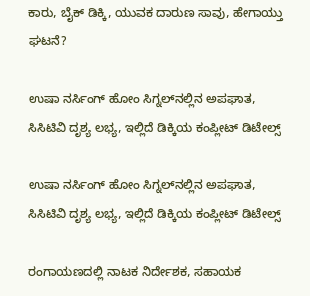ಕಾರು, ಬೈಕ್‌ ಡಿಕ್ಕಿ, ಯುವಕ ದಾರುಣ ಸಾವು, ಹೇಗಾಯ್ತು ಘಟನೆ?

ಉಷಾ ನರ್ಸಿಂಗ್‌ ಹೋಂ ಸಿಗ್ನಲ್‌ನಲ್ಲಿನ ಅಪಘಾತ, ಸಿಸಿಟಿವಿ ದೃಶ್ಯ ಲಭ್ಯ, ಇಲ್ಲಿದೆ ಡಿಕ್ಕಿಯ ಕಂಪ್ಲೀಟ್‌ ಡಿಟೇಲ್ಸ್‌

ಉಷಾ ನರ್ಸಿಂಗ್‌ ಹೋಂ ಸಿಗ್ನಲ್‌ನಲ್ಲಿನ ಅಪಘಾತ, ಸಿಸಿಟಿವಿ ದೃಶ್ಯ ಲಭ್ಯ, ಇಲ್ಲಿದೆ ಡಿಕ್ಕಿಯ ಕಂಪ್ಲೀಟ್‌ ಡಿಟೇಲ್ಸ್‌

ರಂಗಾಯಣದಲ್ಲಿ ನಾಟಕ ನಿರ್ದೇಶಕ, ಸಹಾಯಕ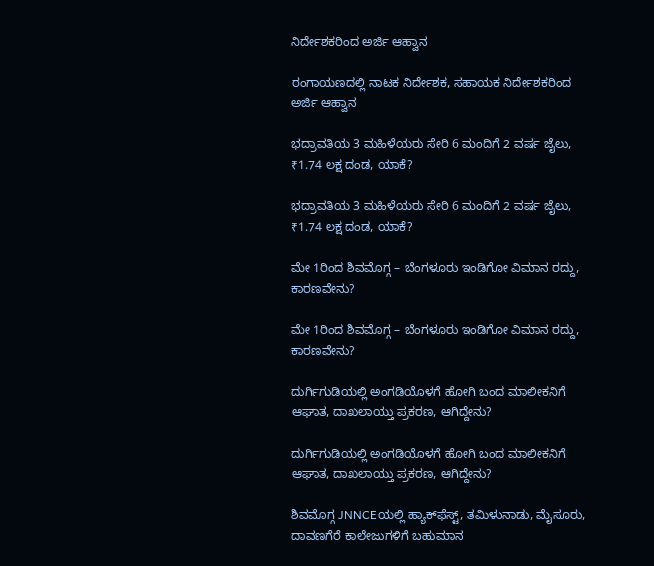ನಿರ್ದೇಶಕರಿಂದ ಅರ್ಜಿ ಆಹ್ವಾನ

ರಂಗಾಯಣದಲ್ಲಿ ನಾಟಕ ನಿರ್ದೇಶಕ, ಸಹಾಯಕ ನಿರ್ದೇಶಕರಿಂದ ಅರ್ಜಿ ಆಹ್ವಾನ

ಭದ್ರಾವತಿಯ 3 ಮಹಿಳೆಯರು ಸೇರಿ 6 ಮಂದಿಗೆ 2 ವರ್ಷ ಜೈಲು, ₹1.74 ಲಕ್ಷ ದಂಡ, ಯಾಕೆ?

ಭದ್ರಾವತಿಯ 3 ಮಹಿಳೆಯರು ಸೇರಿ 6 ಮಂದಿಗೆ 2 ವರ್ಷ ಜೈಲು, ₹1.74 ಲಕ್ಷ ದಂಡ, ಯಾಕೆ?

ಮೇ 1ರಿಂದ ಶಿವಮೊಗ್ಗ – ಬೆಂಗಳೂರು ಇಂಡಿಗೋ ವಿಮಾನ ರದ್ದು, ಕಾರಣವೇನು?

ಮೇ 1ರಿಂದ ಶಿವಮೊಗ್ಗ – ಬೆಂಗಳೂರು ಇಂಡಿಗೋ ವಿಮಾನ ರದ್ದು, ಕಾರಣವೇನು?

ದುರ್ಗಿಗುಡಿಯಲ್ಲಿ ಅಂಗಡಿಯೊಳಗೆ ಹೋಗಿ ಬಂದ ಮಾಲೀಕನಿಗೆ ಆಘಾತ, ದಾಖಲಾಯ್ತು ಪ್ರಕರಣ, ಆಗಿದ್ದೇನು?

ದುರ್ಗಿಗುಡಿಯಲ್ಲಿ ಅಂಗಡಿಯೊಳಗೆ ಹೋಗಿ ಬಂದ ಮಾಲೀಕನಿಗೆ ಆಘಾತ, ದಾಖಲಾಯ್ತು ಪ್ರಕರಣ, ಆಗಿದ್ದೇನು?

ಶಿವಮೊಗ್ಗ JNNCEಯಲ್ಲಿ ಹ್ಯಾಕ್‌ಫೆಸ್ಟ್‌, ತಮಿಳುನಾಡು, ಮೈಸೂರು, ದಾವಣಗೆರೆ ಕಾಲೇಜುಗಳಿಗೆ ಬಹುಮಾನ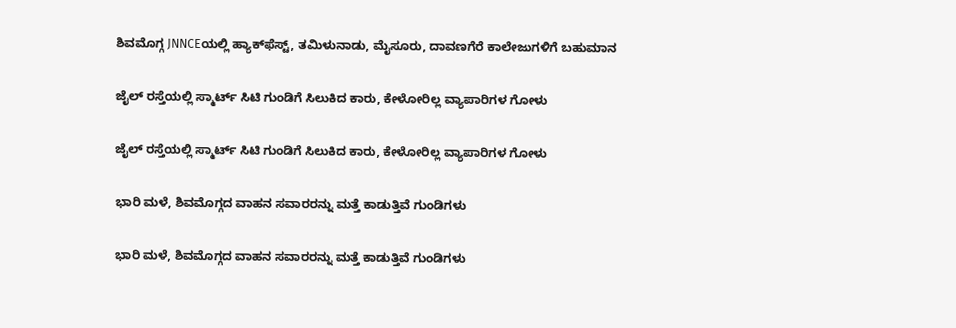ಶಿವಮೊಗ್ಗ JNNCEಯಲ್ಲಿ ಹ್ಯಾಕ್‌ಫೆಸ್ಟ್‌, ತಮಿಳುನಾಡು, ಮೈಸೂರು, ದಾವಣಗೆರೆ ಕಾಲೇಜುಗಳಿಗೆ ಬಹುಮಾನ

ಜೈಲ್ ರಸ್ತೆಯಲ್ಲಿ ಸ್ಮಾರ್ಟ್ ಸಿಟಿ ಗುಂಡಿಗೆ ಸಿಲುಕಿದ ಕಾರು, ಕೇಳೋರಿಲ್ಲ ವ್ಯಾಪಾರಿಗಳ ಗೋಳು

ಜೈಲ್ ರಸ್ತೆಯಲ್ಲಿ ಸ್ಮಾರ್ಟ್ ಸಿಟಿ ಗುಂಡಿಗೆ ಸಿಲುಕಿದ ಕಾರು, ಕೇಳೋರಿಲ್ಲ ವ್ಯಾಪಾರಿಗಳ ಗೋಳು

ಭಾರಿ ಮಳೆ, ಶಿವಮೊಗ್ಗದ ವಾಹನ ಸವಾರರನ್ನು ಮತ್ತೆ ಕಾಡುತ್ತಿವೆ ಗುಂಡಿಗಳು

ಭಾರಿ ಮಳೆ, ಶಿವಮೊಗ್ಗದ ವಾಹನ ಸವಾರರನ್ನು ಮತ್ತೆ ಕಾಡುತ್ತಿವೆ ಗುಂಡಿಗಳು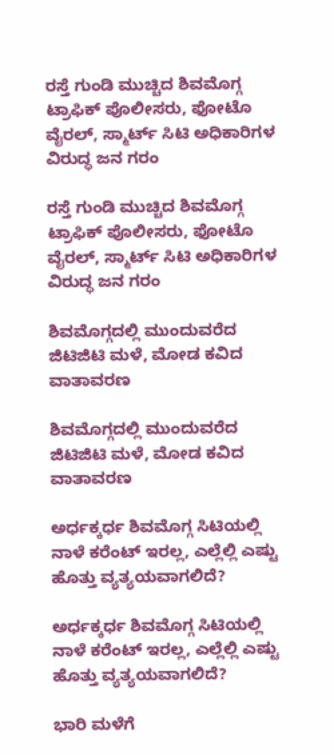ರಸ್ತೆ ಗುಂಡಿ ಮುಚ್ಚಿದ ಶಿವಮೊಗ್ಗ ಟ್ರಾಫಿಕ್ ಪೊಲೀಸರು, ಫೋಟೊ ವೈರಲ್, ಸ್ಮಾರ್ಟ್ ಸಿಟಿ ಅಧಿಕಾರಿಗಳ ವಿರುದ್ಧ ಜನ ಗರಂ

ರಸ್ತೆ ಗುಂಡಿ ಮುಚ್ಚಿದ ಶಿವಮೊಗ್ಗ ಟ್ರಾಫಿಕ್ ಪೊಲೀಸರು, ಫೋಟೊ ವೈರಲ್, ಸ್ಮಾರ್ಟ್ ಸಿಟಿ ಅಧಿಕಾರಿಗಳ ವಿರುದ್ಧ ಜನ ಗರಂ

ಶಿವಮೊಗ್ಗದಲ್ಲಿ ಮುಂದುವರೆದ ಜಿಟಿಜಿಟಿ ಮಳೆ, ಮೋಡ ಕವಿದ ವಾತಾವರಣ

ಶಿವಮೊಗ್ಗದಲ್ಲಿ ಮುಂದುವರೆದ ಜಿಟಿಜಿಟಿ ಮಳೆ, ಮೋಡ ಕವಿದ ವಾತಾವರಣ

ಅರ್ಧಕ್ಕರ್ಧ ಶಿವಮೊಗ್ಗ ಸಿಟಿಯಲ್ಲಿ ನಾಳೆ ಕರೆಂಟ್ ಇರಲ್ಲ, ಎಲ್ಲೆಲ್ಲಿ ಎಷ್ಟು ಹೊತ್ತು ವ್ಯತ್ಯಯವಾಗಲಿದೆ?

ಅರ್ಧಕ್ಕರ್ಧ ಶಿವಮೊಗ್ಗ ಸಿಟಿಯಲ್ಲಿ ನಾಳೆ ಕರೆಂಟ್ ಇರಲ್ಲ, ಎಲ್ಲೆಲ್ಲಿ ಎಷ್ಟು ಹೊತ್ತು ವ್ಯತ್ಯಯವಾಗಲಿದೆ?

ಭಾರಿ ಮಳೆಗೆ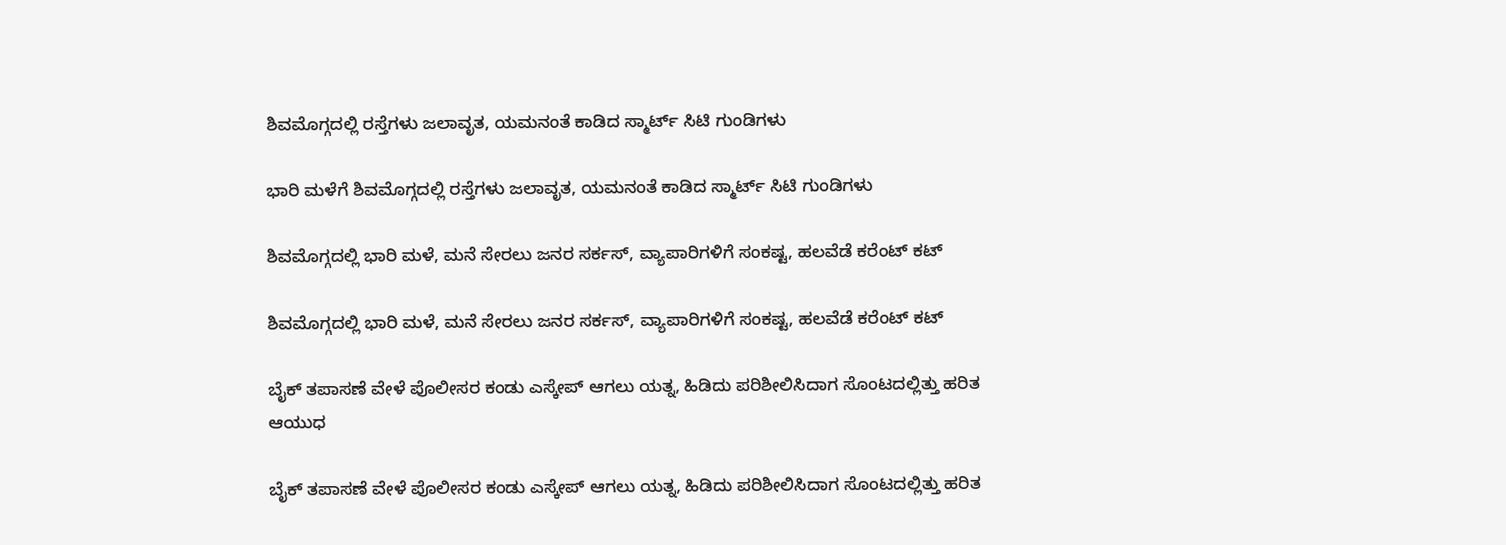ಶಿವಮೊಗ್ಗದಲ್ಲಿ ರಸ್ತೆಗಳು ಜಲಾವೃತ, ಯಮನಂತೆ ಕಾಡಿದ ಸ್ಮಾರ್ಟ್ ಸಿಟಿ ಗುಂಡಿಗಳು

ಭಾರಿ ಮಳೆಗೆ ಶಿವಮೊಗ್ಗದಲ್ಲಿ ರಸ್ತೆಗಳು ಜಲಾವೃತ, ಯಮನಂತೆ ಕಾಡಿದ ಸ್ಮಾರ್ಟ್ ಸಿಟಿ ಗುಂಡಿಗಳು

ಶಿವಮೊಗ್ಗದಲ್ಲಿ ಭಾರಿ ಮಳೆ, ಮನೆ ಸೇರಲು ಜನರ ಸರ್ಕಸ್, ವ್ಯಾಪಾರಿಗಳಿಗೆ ಸಂಕಷ್ಟ, ಹಲವೆಡೆ ಕರೆಂಟ್ ಕಟ್

ಶಿವಮೊಗ್ಗದಲ್ಲಿ ಭಾರಿ ಮಳೆ, ಮನೆ ಸೇರಲು ಜನರ ಸರ್ಕಸ್, ವ್ಯಾಪಾರಿಗಳಿಗೆ ಸಂಕಷ್ಟ, ಹಲವೆಡೆ ಕರೆಂಟ್ ಕಟ್

ಬೈಕ್ ತಪಾಸಣೆ ವೇಳೆ ಪೊಲೀಸರ ಕಂಡು ಎಸ್ಕೇಪ್ ಆಗಲು ಯತ್ನ, ಹಿಡಿದು ಪರಿಶೀಲಿಸಿದಾಗ ಸೊಂಟದಲ್ಲಿತ್ತು ಹರಿತ ಆಯುಧ

ಬೈಕ್ ತಪಾಸಣೆ ವೇಳೆ ಪೊಲೀಸರ ಕಂಡು ಎಸ್ಕೇಪ್ ಆಗಲು ಯತ್ನ, ಹಿಡಿದು ಪರಿಶೀಲಿಸಿದಾಗ ಸೊಂಟದಲ್ಲಿತ್ತು ಹರಿತ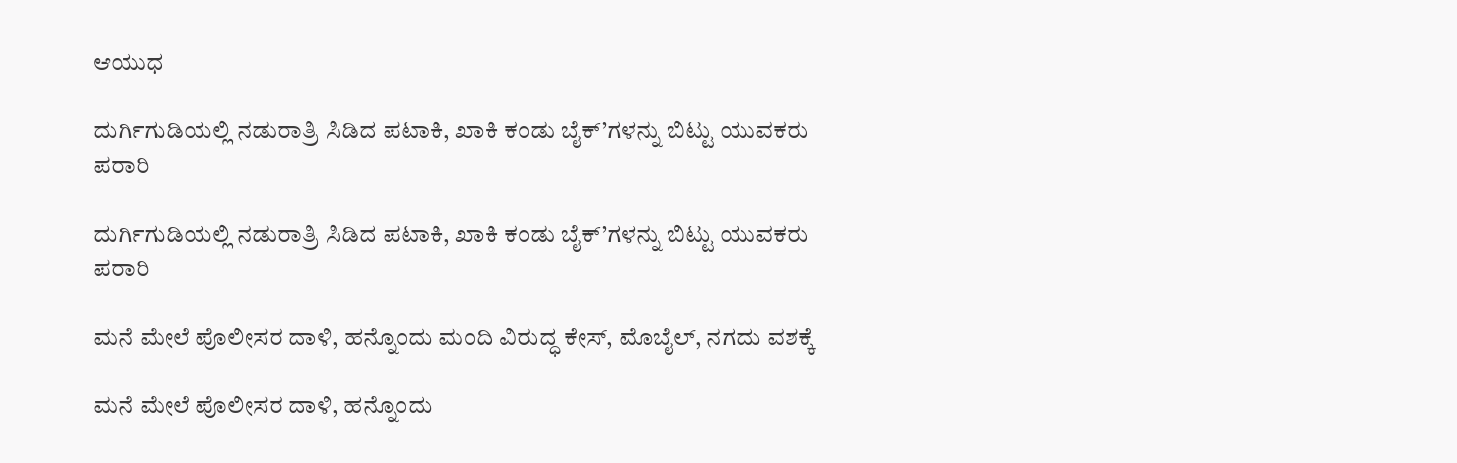ಆಯುಧ

ದುರ್ಗಿಗುಡಿಯಲ್ಲಿ ನಡುರಾತ್ರಿ ಸಿಡಿದ ಪಟಾಕಿ, ಖಾಕಿ ಕಂಡು ಬೈಕ್’ಗಳನ್ನು ಬಿಟ್ಟು ಯುವಕರು ಪರಾರಿ

ದುರ್ಗಿಗುಡಿಯಲ್ಲಿ ನಡುರಾತ್ರಿ ಸಿಡಿದ ಪಟಾಕಿ, ಖಾಕಿ ಕಂಡು ಬೈಕ್’ಗಳನ್ನು ಬಿಟ್ಟು ಯುವಕರು ಪರಾರಿ

ಮನೆ ಮೇಲೆ ಪೊಲೀಸರ ದಾಳಿ, ಹನ್ನೊಂದು ಮಂದಿ ವಿರುದ್ಧ ಕೇಸ್, ಮೊಬೈಲ್, ನಗದು ವಶಕ್ಕೆ

ಮನೆ ಮೇಲೆ ಪೊಲೀಸರ ದಾಳಿ, ಹನ್ನೊಂದು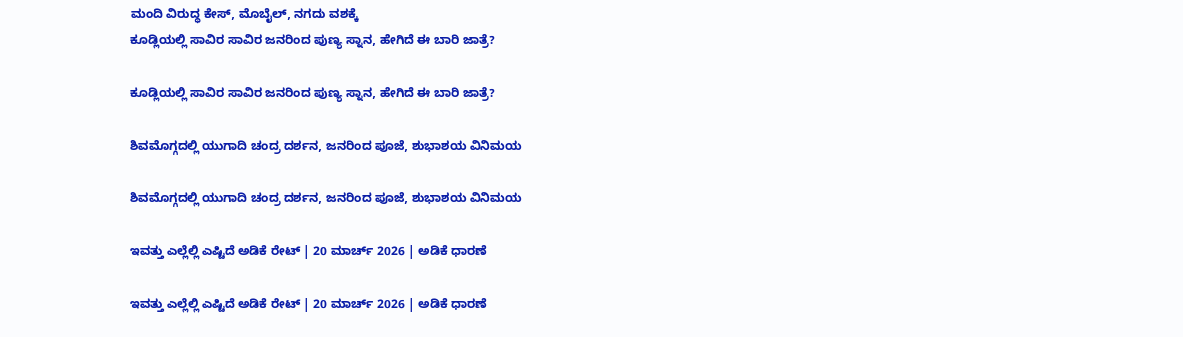ಮಂದಿ ವಿರುದ್ಧ ಕೇಸ್, ಮೊಬೈಲ್, ನಗದು ವಶಕ್ಕೆ
ಕೂಡ್ಲಿಯಲ್ಲಿ ಸಾವಿರ ಸಾವಿರ ಜನರಿಂದ ಪುಣ್ಯ ಸ್ನಾನ, ಹೇಗಿದೆ ಈ ಬಾರಿ ಜಾತ್ರೆ?

ಕೂಡ್ಲಿಯಲ್ಲಿ ಸಾವಿರ ಸಾವಿರ ಜನರಿಂದ ಪುಣ್ಯ ಸ್ನಾನ, ಹೇಗಿದೆ ಈ ಬಾರಿ ಜಾತ್ರೆ?

ಶಿವಮೊಗ್ಗದಲ್ಲಿ ಯುಗಾದಿ ಚಂದ್ರ ದರ್ಶನ, ಜನರಿಂದ ಪೂಜೆ, ಶುಭಾಶಯ ವಿನಿಮಯ

ಶಿವಮೊಗ್ಗದಲ್ಲಿ ಯುಗಾದಿ ಚಂದ್ರ ದರ್ಶನ, ಜನರಿಂದ ಪೂಜೆ, ಶುಭಾಶಯ ವಿನಿಮಯ

ಇವತ್ತು ಎಲ್ಲೆಲ್ಲಿ ಎಷ್ಟಿದೆ ಅಡಿಕೆ ರೇಟ್‌ | 20 ಮಾರ್ಚ್‌ 2026 | ಅಡಿಕೆ ಧಾರಣೆ

ಇವತ್ತು ಎಲ್ಲೆಲ್ಲಿ ಎಷ್ಟಿದೆ ಅಡಿಕೆ ರೇಟ್‌ | 20 ಮಾರ್ಚ್‌ 2026 | ಅಡಿಕೆ ಧಾರಣೆ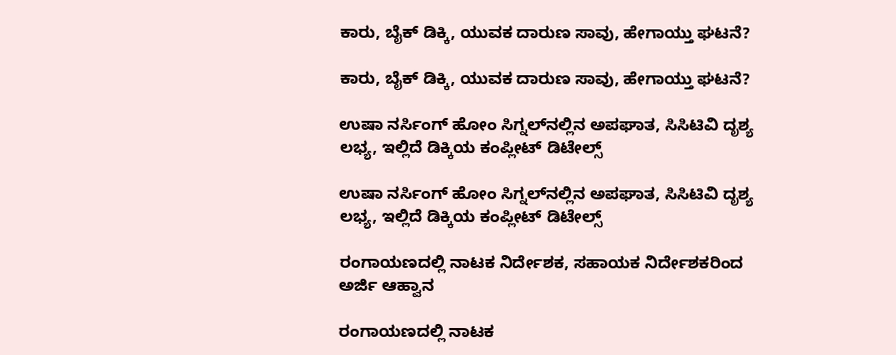ಕಾರು, ಬೈಕ್‌ ಡಿಕ್ಕಿ, ಯುವಕ ದಾರುಣ ಸಾವು, ಹೇಗಾಯ್ತು ಘಟನೆ?

ಕಾರು, ಬೈಕ್‌ ಡಿಕ್ಕಿ, ಯುವಕ ದಾರುಣ ಸಾವು, ಹೇಗಾಯ್ತು ಘಟನೆ?

ಉಷಾ ನರ್ಸಿಂಗ್‌ ಹೋಂ ಸಿಗ್ನಲ್‌ನಲ್ಲಿನ ಅಪಘಾತ, ಸಿಸಿಟಿವಿ ದೃಶ್ಯ ಲಭ್ಯ, ಇಲ್ಲಿದೆ ಡಿಕ್ಕಿಯ ಕಂಪ್ಲೀಟ್‌ ಡಿಟೇಲ್ಸ್‌

ಉಷಾ ನರ್ಸಿಂಗ್‌ ಹೋಂ ಸಿಗ್ನಲ್‌ನಲ್ಲಿನ ಅಪಘಾತ, ಸಿಸಿಟಿವಿ ದೃಶ್ಯ ಲಭ್ಯ, ಇಲ್ಲಿದೆ ಡಿಕ್ಕಿಯ ಕಂಪ್ಲೀಟ್‌ ಡಿಟೇಲ್ಸ್‌

ರಂಗಾಯಣದಲ್ಲಿ ನಾಟಕ ನಿರ್ದೇಶಕ, ಸಹಾಯಕ ನಿರ್ದೇಶಕರಿಂದ ಅರ್ಜಿ ಆಹ್ವಾನ

ರಂಗಾಯಣದಲ್ಲಿ ನಾಟಕ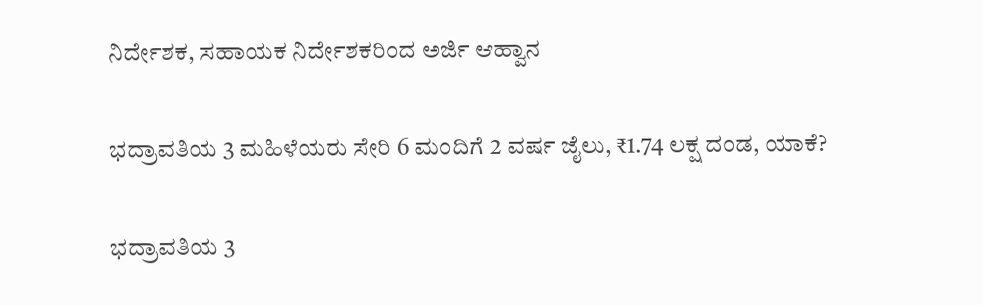ನಿರ್ದೇಶಕ, ಸಹಾಯಕ ನಿರ್ದೇಶಕರಿಂದ ಅರ್ಜಿ ಆಹ್ವಾನ

ಭದ್ರಾವತಿಯ 3 ಮಹಿಳೆಯರು ಸೇರಿ 6 ಮಂದಿಗೆ 2 ವರ್ಷ ಜೈಲು, ₹1.74 ಲಕ್ಷ ದಂಡ, ಯಾಕೆ?

ಭದ್ರಾವತಿಯ 3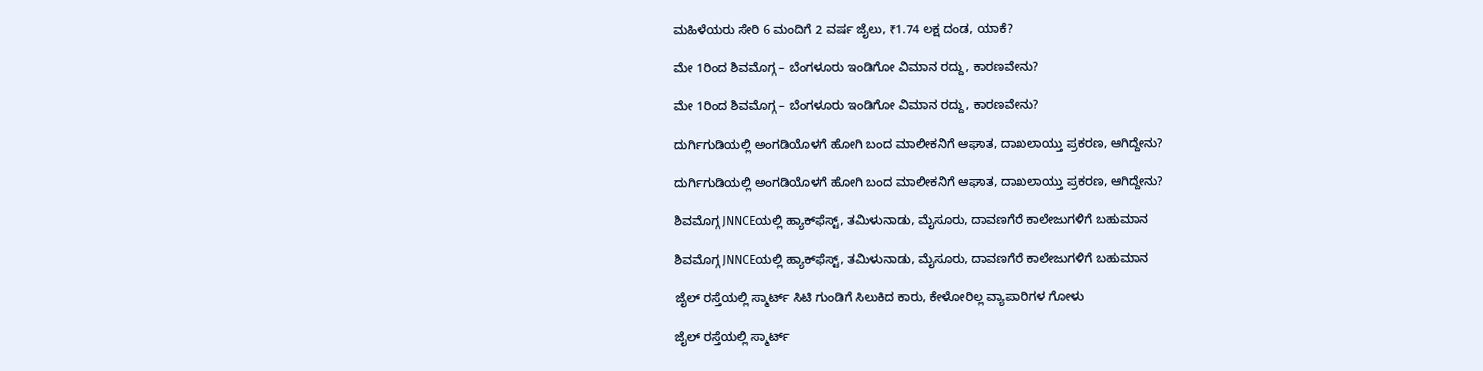ಮಹಿಳೆಯರು ಸೇರಿ 6 ಮಂದಿಗೆ 2 ವರ್ಷ ಜೈಲು, ₹1.74 ಲಕ್ಷ ದಂಡ, ಯಾಕೆ?

ಮೇ 1ರಿಂದ ಶಿವಮೊಗ್ಗ – ಬೆಂಗಳೂರು ಇಂಡಿಗೋ ವಿಮಾನ ರದ್ದು, ಕಾರಣವೇನು?

ಮೇ 1ರಿಂದ ಶಿವಮೊಗ್ಗ – ಬೆಂಗಳೂರು ಇಂಡಿಗೋ ವಿಮಾನ ರದ್ದು, ಕಾರಣವೇನು?

ದುರ್ಗಿಗುಡಿಯಲ್ಲಿ ಅಂಗಡಿಯೊಳಗೆ ಹೋಗಿ ಬಂದ ಮಾಲೀಕನಿಗೆ ಆಘಾತ, ದಾಖಲಾಯ್ತು ಪ್ರಕರಣ, ಆಗಿದ್ದೇನು?

ದುರ್ಗಿಗುಡಿಯಲ್ಲಿ ಅಂಗಡಿಯೊಳಗೆ ಹೋಗಿ ಬಂದ ಮಾಲೀಕನಿಗೆ ಆಘಾತ, ದಾಖಲಾಯ್ತು ಪ್ರಕರಣ, ಆಗಿದ್ದೇನು?

ಶಿವಮೊಗ್ಗ JNNCEಯಲ್ಲಿ ಹ್ಯಾಕ್‌ಫೆಸ್ಟ್‌, ತಮಿಳುನಾಡು, ಮೈಸೂರು, ದಾವಣಗೆರೆ ಕಾಲೇಜುಗಳಿಗೆ ಬಹುಮಾನ

ಶಿವಮೊಗ್ಗ JNNCEಯಲ್ಲಿ ಹ್ಯಾಕ್‌ಫೆಸ್ಟ್‌, ತಮಿಳುನಾಡು, ಮೈಸೂರು, ದಾವಣಗೆರೆ ಕಾಲೇಜುಗಳಿಗೆ ಬಹುಮಾನ

ಜೈಲ್ ರಸ್ತೆಯಲ್ಲಿ ಸ್ಮಾರ್ಟ್ ಸಿಟಿ ಗುಂಡಿಗೆ ಸಿಲುಕಿದ ಕಾರು, ಕೇಳೋರಿಲ್ಲ ವ್ಯಾಪಾರಿಗಳ ಗೋಳು

ಜೈಲ್ ರಸ್ತೆಯಲ್ಲಿ ಸ್ಮಾರ್ಟ್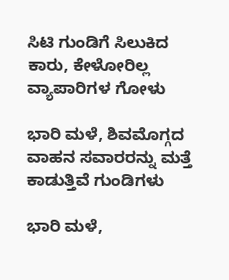ಸಿಟಿ ಗುಂಡಿಗೆ ಸಿಲುಕಿದ ಕಾರು, ಕೇಳೋರಿಲ್ಲ ವ್ಯಾಪಾರಿಗಳ ಗೋಳು

ಭಾರಿ ಮಳೆ, ಶಿವಮೊಗ್ಗದ ವಾಹನ ಸವಾರರನ್ನು ಮತ್ತೆ ಕಾಡುತ್ತಿವೆ ಗುಂಡಿಗಳು

ಭಾರಿ ಮಳೆ,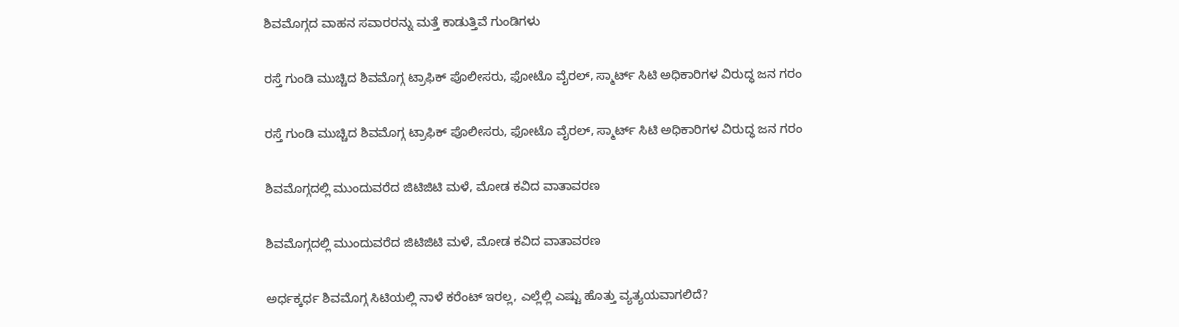ಶಿವಮೊಗ್ಗದ ವಾಹನ ಸವಾರರನ್ನು ಮತ್ತೆ ಕಾಡುತ್ತಿವೆ ಗುಂಡಿಗಳು

ರಸ್ತೆ ಗುಂಡಿ ಮುಚ್ಚಿದ ಶಿವಮೊಗ್ಗ ಟ್ರಾಫಿಕ್ ಪೊಲೀಸರು, ಫೋಟೊ ವೈರಲ್, ಸ್ಮಾರ್ಟ್ ಸಿಟಿ ಅಧಿಕಾರಿಗಳ ವಿರುದ್ಧ ಜನ ಗರಂ

ರಸ್ತೆ ಗುಂಡಿ ಮುಚ್ಚಿದ ಶಿವಮೊಗ್ಗ ಟ್ರಾಫಿಕ್ ಪೊಲೀಸರು, ಫೋಟೊ ವೈರಲ್, ಸ್ಮಾರ್ಟ್ ಸಿಟಿ ಅಧಿಕಾರಿಗಳ ವಿರುದ್ಧ ಜನ ಗರಂ

ಶಿವಮೊಗ್ಗದಲ್ಲಿ ಮುಂದುವರೆದ ಜಿಟಿಜಿಟಿ ಮಳೆ, ಮೋಡ ಕವಿದ ವಾತಾವರಣ

ಶಿವಮೊಗ್ಗದಲ್ಲಿ ಮುಂದುವರೆದ ಜಿಟಿಜಿಟಿ ಮಳೆ, ಮೋಡ ಕವಿದ ವಾತಾವರಣ

ಅರ್ಧಕ್ಕರ್ಧ ಶಿವಮೊಗ್ಗ ಸಿಟಿಯಲ್ಲಿ ನಾಳೆ ಕರೆಂಟ್ ಇರಲ್ಲ, ಎಲ್ಲೆಲ್ಲಿ ಎಷ್ಟು ಹೊತ್ತು ವ್ಯತ್ಯಯವಾಗಲಿದೆ?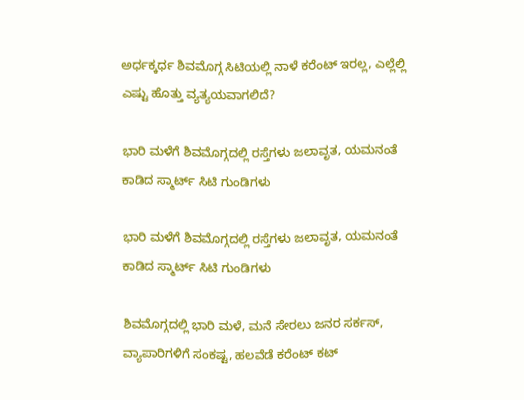ಅರ್ಧಕ್ಕರ್ಧ ಶಿವಮೊಗ್ಗ ಸಿಟಿಯಲ್ಲಿ ನಾಳೆ ಕರೆಂಟ್ ಇರಲ್ಲ, ಎಲ್ಲೆಲ್ಲಿ ಎಷ್ಟು ಹೊತ್ತು ವ್ಯತ್ಯಯವಾಗಲಿದೆ?

ಭಾರಿ ಮಳೆಗೆ ಶಿವಮೊಗ್ಗದಲ್ಲಿ ರಸ್ತೆಗಳು ಜಲಾವೃತ, ಯಮನಂತೆ ಕಾಡಿದ ಸ್ಮಾರ್ಟ್ ಸಿಟಿ ಗುಂಡಿಗಳು

ಭಾರಿ ಮಳೆಗೆ ಶಿವಮೊಗ್ಗದಲ್ಲಿ ರಸ್ತೆಗಳು ಜಲಾವೃತ, ಯಮನಂತೆ ಕಾಡಿದ ಸ್ಮಾರ್ಟ್ ಸಿಟಿ ಗುಂಡಿಗಳು

ಶಿವಮೊಗ್ಗದಲ್ಲಿ ಭಾರಿ ಮಳೆ, ಮನೆ ಸೇರಲು ಜನರ ಸರ್ಕಸ್, ವ್ಯಾಪಾರಿಗಳಿಗೆ ಸಂಕಷ್ಟ, ಹಲವೆಡೆ ಕರೆಂಟ್ ಕಟ್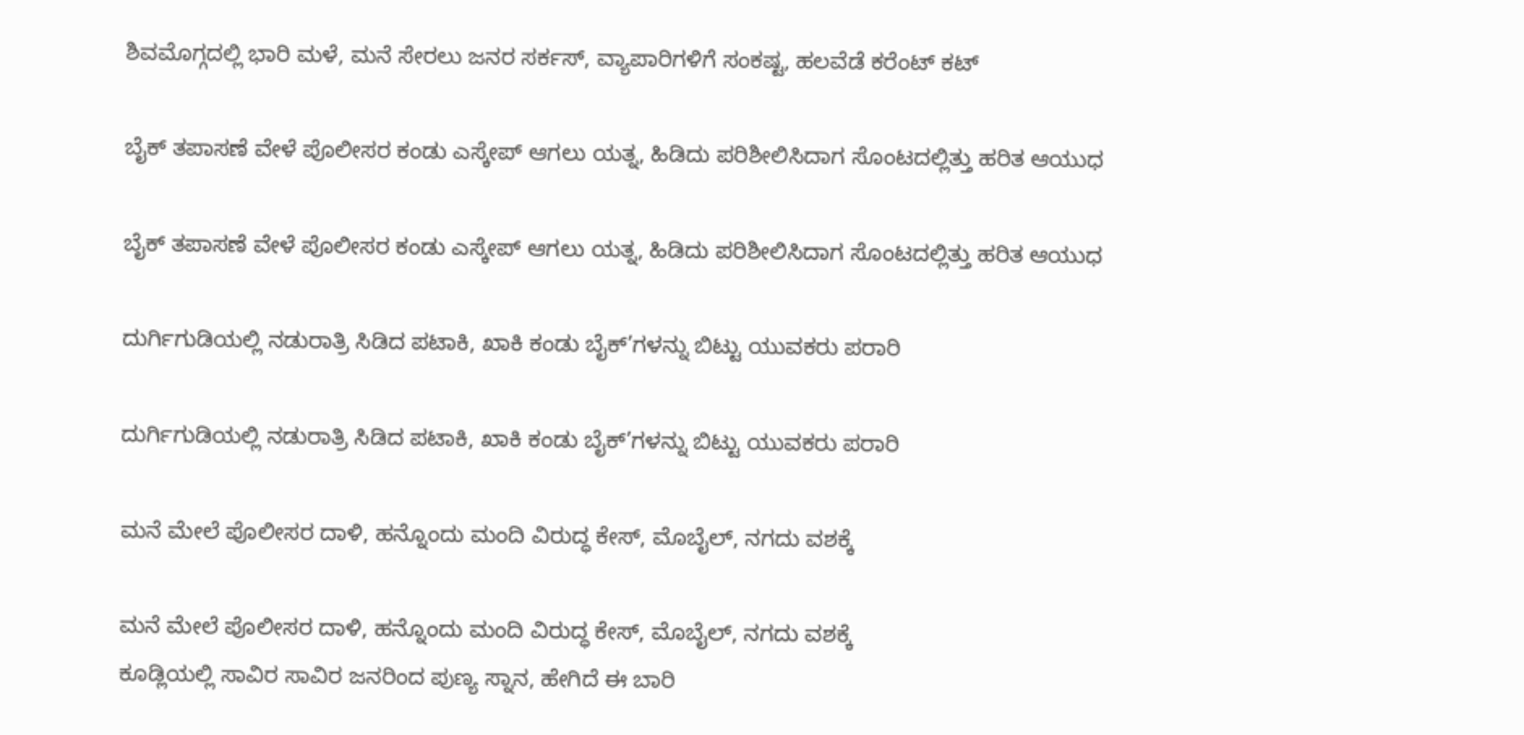ಶಿವಮೊಗ್ಗದಲ್ಲಿ ಭಾರಿ ಮಳೆ, ಮನೆ ಸೇರಲು ಜನರ ಸರ್ಕಸ್, ವ್ಯಾಪಾರಿಗಳಿಗೆ ಸಂಕಷ್ಟ, ಹಲವೆಡೆ ಕರೆಂಟ್ ಕಟ್

ಬೈಕ್ ತಪಾಸಣೆ ವೇಳೆ ಪೊಲೀಸರ ಕಂಡು ಎಸ್ಕೇಪ್ ಆಗಲು ಯತ್ನ, ಹಿಡಿದು ಪರಿಶೀಲಿಸಿದಾಗ ಸೊಂಟದಲ್ಲಿತ್ತು ಹರಿತ ಆಯುಧ

ಬೈಕ್ ತಪಾಸಣೆ ವೇಳೆ ಪೊಲೀಸರ ಕಂಡು ಎಸ್ಕೇಪ್ ಆಗಲು ಯತ್ನ, ಹಿಡಿದು ಪರಿಶೀಲಿಸಿದಾಗ ಸೊಂಟದಲ್ಲಿತ್ತು ಹರಿತ ಆಯುಧ

ದುರ್ಗಿಗುಡಿಯಲ್ಲಿ ನಡುರಾತ್ರಿ ಸಿಡಿದ ಪಟಾಕಿ, ಖಾಕಿ ಕಂಡು ಬೈಕ್’ಗಳನ್ನು ಬಿಟ್ಟು ಯುವಕರು ಪರಾರಿ

ದುರ್ಗಿಗುಡಿಯಲ್ಲಿ ನಡುರಾತ್ರಿ ಸಿಡಿದ ಪಟಾಕಿ, ಖಾಕಿ ಕಂಡು ಬೈಕ್’ಗಳನ್ನು ಬಿಟ್ಟು ಯುವಕರು ಪರಾರಿ

ಮನೆ ಮೇಲೆ ಪೊಲೀಸರ ದಾಳಿ, ಹನ್ನೊಂದು ಮಂದಿ ವಿರುದ್ಧ ಕೇಸ್, ಮೊಬೈಲ್, ನಗದು ವಶಕ್ಕೆ

ಮನೆ ಮೇಲೆ ಪೊಲೀಸರ ದಾಳಿ, ಹನ್ನೊಂದು ಮಂದಿ ವಿರುದ್ಧ ಕೇಸ್, ಮೊಬೈಲ್, ನಗದು ವಶಕ್ಕೆ
ಕೂಡ್ಲಿಯಲ್ಲಿ ಸಾವಿರ ಸಾವಿರ ಜನರಿಂದ ಪುಣ್ಯ ಸ್ನಾನ, ಹೇಗಿದೆ ಈ ಬಾರಿ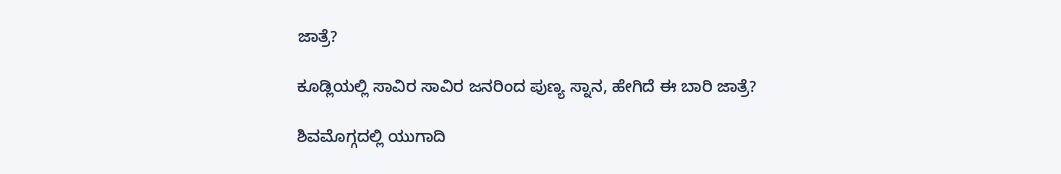ಜಾತ್ರೆ?

ಕೂಡ್ಲಿಯಲ್ಲಿ ಸಾವಿರ ಸಾವಿರ ಜನರಿಂದ ಪುಣ್ಯ ಸ್ನಾನ, ಹೇಗಿದೆ ಈ ಬಾರಿ ಜಾತ್ರೆ?

ಶಿವಮೊಗ್ಗದಲ್ಲಿ ಯುಗಾದಿ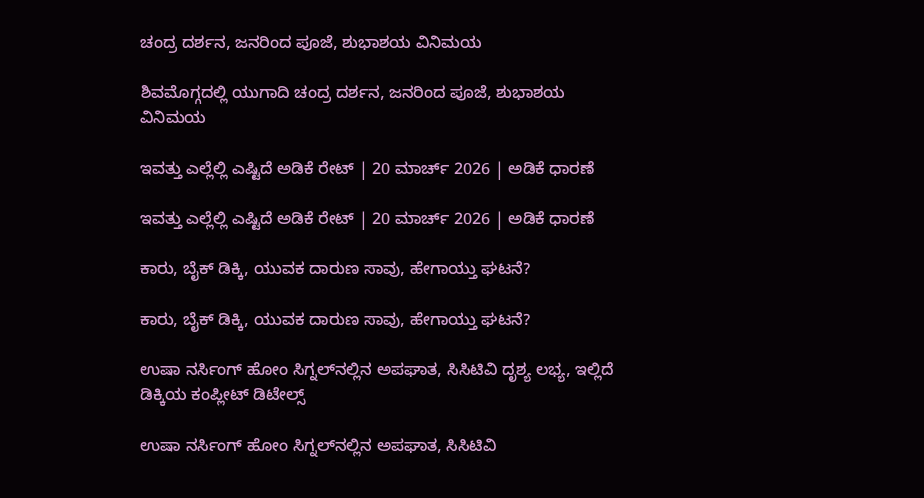ಚಂದ್ರ ದರ್ಶನ, ಜನರಿಂದ ಪೂಜೆ, ಶುಭಾಶಯ ವಿನಿಮಯ

ಶಿವಮೊಗ್ಗದಲ್ಲಿ ಯುಗಾದಿ ಚಂದ್ರ ದರ್ಶನ, ಜನರಿಂದ ಪೂಜೆ, ಶುಭಾಶಯ ವಿನಿಮಯ

ಇವತ್ತು ಎಲ್ಲೆಲ್ಲಿ ಎಷ್ಟಿದೆ ಅಡಿಕೆ ರೇಟ್‌ | 20 ಮಾರ್ಚ್‌ 2026 | ಅಡಿಕೆ ಧಾರಣೆ

ಇವತ್ತು ಎಲ್ಲೆಲ್ಲಿ ಎಷ್ಟಿದೆ ಅಡಿಕೆ ರೇಟ್‌ | 20 ಮಾರ್ಚ್‌ 2026 | ಅಡಿಕೆ ಧಾರಣೆ

ಕಾರು, ಬೈಕ್‌ ಡಿಕ್ಕಿ, ಯುವಕ ದಾರುಣ ಸಾವು, ಹೇಗಾಯ್ತು ಘಟನೆ?

ಕಾರು, ಬೈಕ್‌ ಡಿಕ್ಕಿ, ಯುವಕ ದಾರುಣ ಸಾವು, ಹೇಗಾಯ್ತು ಘಟನೆ?

ಉಷಾ ನರ್ಸಿಂಗ್‌ ಹೋಂ ಸಿಗ್ನಲ್‌ನಲ್ಲಿನ ಅಪಘಾತ, ಸಿಸಿಟಿವಿ ದೃಶ್ಯ ಲಭ್ಯ, ಇಲ್ಲಿದೆ ಡಿಕ್ಕಿಯ ಕಂಪ್ಲೀಟ್‌ ಡಿಟೇಲ್ಸ್‌

ಉಷಾ ನರ್ಸಿಂಗ್‌ ಹೋಂ ಸಿಗ್ನಲ್‌ನಲ್ಲಿನ ಅಪಘಾತ, ಸಿಸಿಟಿವಿ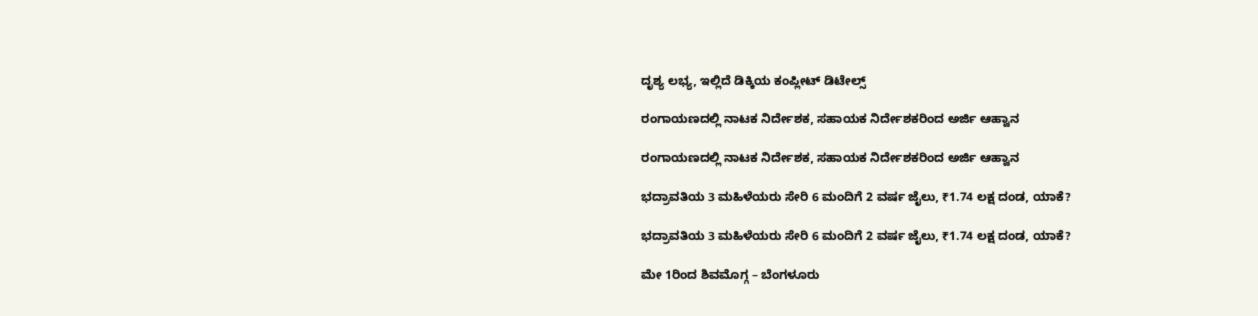ದೃಶ್ಯ ಲಭ್ಯ, ಇಲ್ಲಿದೆ ಡಿಕ್ಕಿಯ ಕಂಪ್ಲೀಟ್‌ ಡಿಟೇಲ್ಸ್‌

ರಂಗಾಯಣದಲ್ಲಿ ನಾಟಕ ನಿರ್ದೇಶಕ, ಸಹಾಯಕ ನಿರ್ದೇಶಕರಿಂದ ಅರ್ಜಿ ಆಹ್ವಾನ

ರಂಗಾಯಣದಲ್ಲಿ ನಾಟಕ ನಿರ್ದೇಶಕ, ಸಹಾಯಕ ನಿರ್ದೇಶಕರಿಂದ ಅರ್ಜಿ ಆಹ್ವಾನ

ಭದ್ರಾವತಿಯ 3 ಮಹಿಳೆಯರು ಸೇರಿ 6 ಮಂದಿಗೆ 2 ವರ್ಷ ಜೈಲು, ₹1.74 ಲಕ್ಷ ದಂಡ, ಯಾಕೆ?

ಭದ್ರಾವತಿಯ 3 ಮಹಿಳೆಯರು ಸೇರಿ 6 ಮಂದಿಗೆ 2 ವರ್ಷ ಜೈಲು, ₹1.74 ಲಕ್ಷ ದಂಡ, ಯಾಕೆ?

ಮೇ 1ರಿಂದ ಶಿವಮೊಗ್ಗ – ಬೆಂಗಳೂರು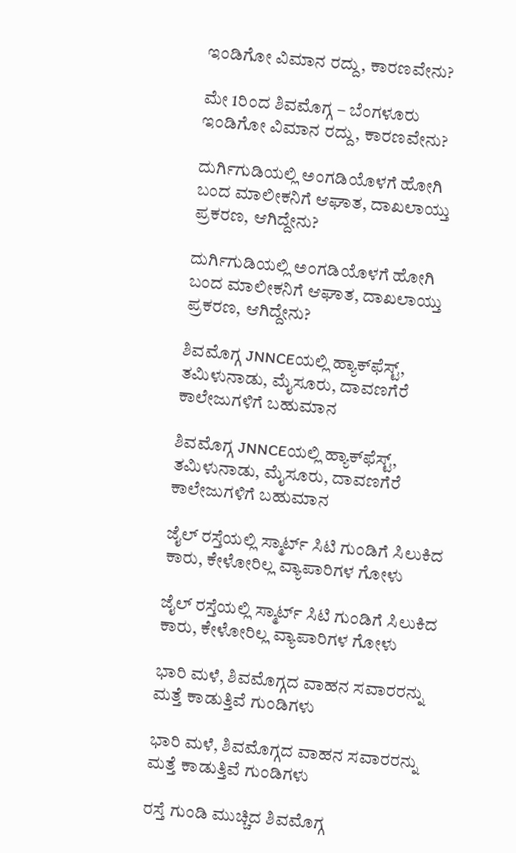ಇಂಡಿಗೋ ವಿಮಾನ ರದ್ದು, ಕಾರಣವೇನು?

ಮೇ 1ರಿಂದ ಶಿವಮೊಗ್ಗ – ಬೆಂಗಳೂರು ಇಂಡಿಗೋ ವಿಮಾನ ರದ್ದು, ಕಾರಣವೇನು?

ದುರ್ಗಿಗುಡಿಯಲ್ಲಿ ಅಂಗಡಿಯೊಳಗೆ ಹೋಗಿ ಬಂದ ಮಾಲೀಕನಿಗೆ ಆಘಾತ, ದಾಖಲಾಯ್ತು ಪ್ರಕರಣ, ಆಗಿದ್ದೇನು?

ದುರ್ಗಿಗುಡಿಯಲ್ಲಿ ಅಂಗಡಿಯೊಳಗೆ ಹೋಗಿ ಬಂದ ಮಾಲೀಕನಿಗೆ ಆಘಾತ, ದಾಖಲಾಯ್ತು ಪ್ರಕರಣ, ಆಗಿದ್ದೇನು?

ಶಿವಮೊಗ್ಗ JNNCEಯಲ್ಲಿ ಹ್ಯಾಕ್‌ಫೆಸ್ಟ್‌, ತಮಿಳುನಾಡು, ಮೈಸೂರು, ದಾವಣಗೆರೆ ಕಾಲೇಜುಗಳಿಗೆ ಬಹುಮಾನ

ಶಿವಮೊಗ್ಗ JNNCEಯಲ್ಲಿ ಹ್ಯಾಕ್‌ಫೆಸ್ಟ್‌, ತಮಿಳುನಾಡು, ಮೈಸೂರು, ದಾವಣಗೆರೆ ಕಾಲೇಜುಗಳಿಗೆ ಬಹುಮಾನ

ಜೈಲ್ ರಸ್ತೆಯಲ್ಲಿ ಸ್ಮಾರ್ಟ್ ಸಿಟಿ ಗುಂಡಿಗೆ ಸಿಲುಕಿದ ಕಾರು, ಕೇಳೋರಿಲ್ಲ ವ್ಯಾಪಾರಿಗಳ ಗೋಳು

ಜೈಲ್ ರಸ್ತೆಯಲ್ಲಿ ಸ್ಮಾರ್ಟ್ ಸಿಟಿ ಗುಂಡಿಗೆ ಸಿಲುಕಿದ ಕಾರು, ಕೇಳೋರಿಲ್ಲ ವ್ಯಾಪಾರಿಗಳ ಗೋಳು

ಭಾರಿ ಮಳೆ, ಶಿವಮೊಗ್ಗದ ವಾಹನ ಸವಾರರನ್ನು ಮತ್ತೆ ಕಾಡುತ್ತಿವೆ ಗುಂಡಿಗಳು

ಭಾರಿ ಮಳೆ, ಶಿವಮೊಗ್ಗದ ವಾಹನ ಸವಾರರನ್ನು ಮತ್ತೆ ಕಾಡುತ್ತಿವೆ ಗುಂಡಿಗಳು

ರಸ್ತೆ ಗುಂಡಿ ಮುಚ್ಚಿದ ಶಿವಮೊಗ್ಗ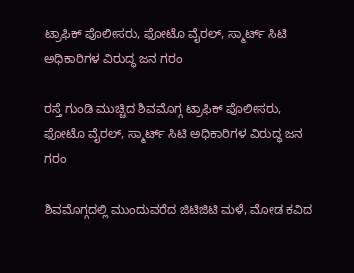ಟ್ರಾಫಿಕ್ ಪೊಲೀಸರು, ಫೋಟೊ ವೈರಲ್, ಸ್ಮಾರ್ಟ್ ಸಿಟಿ ಅಧಿಕಾರಿಗಳ ವಿರುದ್ಧ ಜನ ಗರಂ

ರಸ್ತೆ ಗುಂಡಿ ಮುಚ್ಚಿದ ಶಿವಮೊಗ್ಗ ಟ್ರಾಫಿಕ್ ಪೊಲೀಸರು, ಫೋಟೊ ವೈರಲ್, ಸ್ಮಾರ್ಟ್ ಸಿಟಿ ಅಧಿಕಾರಿಗಳ ವಿರುದ್ಧ ಜನ ಗರಂ

ಶಿವಮೊಗ್ಗದಲ್ಲಿ ಮುಂದುವರೆದ ಜಿಟಿಜಿಟಿ ಮಳೆ, ಮೋಡ ಕವಿದ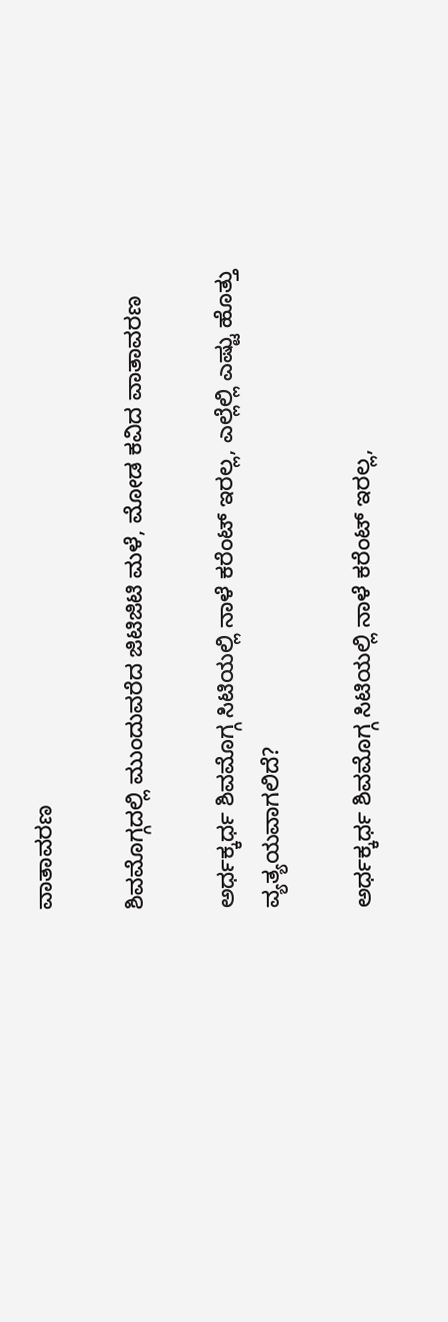ವಾತಾವರಣ

ಶಿವಮೊಗ್ಗದಲ್ಲಿ ಮುಂದುವರೆದ ಜಿಟಿಜಿಟಿ ಮಳೆ, ಮೋಡ ಕವಿದ ವಾತಾವರಣ

ಅರ್ಧಕ್ಕರ್ಧ ಶಿವಮೊಗ್ಗ ಸಿಟಿಯಲ್ಲಿ ನಾಳೆ ಕರೆಂಟ್ ಇರಲ್ಲ, ಎಲ್ಲೆಲ್ಲಿ ಎಷ್ಟು ಹೊತ್ತು ವ್ಯತ್ಯಯವಾಗಲಿದೆ?

ಅರ್ಧಕ್ಕರ್ಧ ಶಿವಮೊಗ್ಗ ಸಿಟಿಯಲ್ಲಿ ನಾಳೆ ಕರೆಂಟ್ ಇರಲ್ಲ,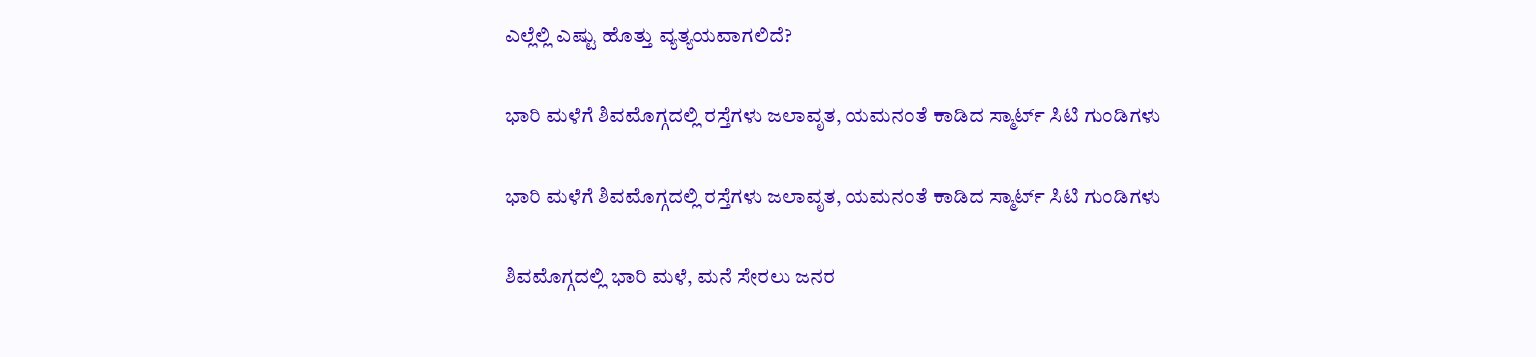ಎಲ್ಲೆಲ್ಲಿ ಎಷ್ಟು ಹೊತ್ತು ವ್ಯತ್ಯಯವಾಗಲಿದೆ?

ಭಾರಿ ಮಳೆಗೆ ಶಿವಮೊಗ್ಗದಲ್ಲಿ ರಸ್ತೆಗಳು ಜಲಾವೃತ, ಯಮನಂತೆ ಕಾಡಿದ ಸ್ಮಾರ್ಟ್ ಸಿಟಿ ಗುಂಡಿಗಳು

ಭಾರಿ ಮಳೆಗೆ ಶಿವಮೊಗ್ಗದಲ್ಲಿ ರಸ್ತೆಗಳು ಜಲಾವೃತ, ಯಮನಂತೆ ಕಾಡಿದ ಸ್ಮಾರ್ಟ್ ಸಿಟಿ ಗುಂಡಿಗಳು

ಶಿವಮೊಗ್ಗದಲ್ಲಿ ಭಾರಿ ಮಳೆ, ಮನೆ ಸೇರಲು ಜನರ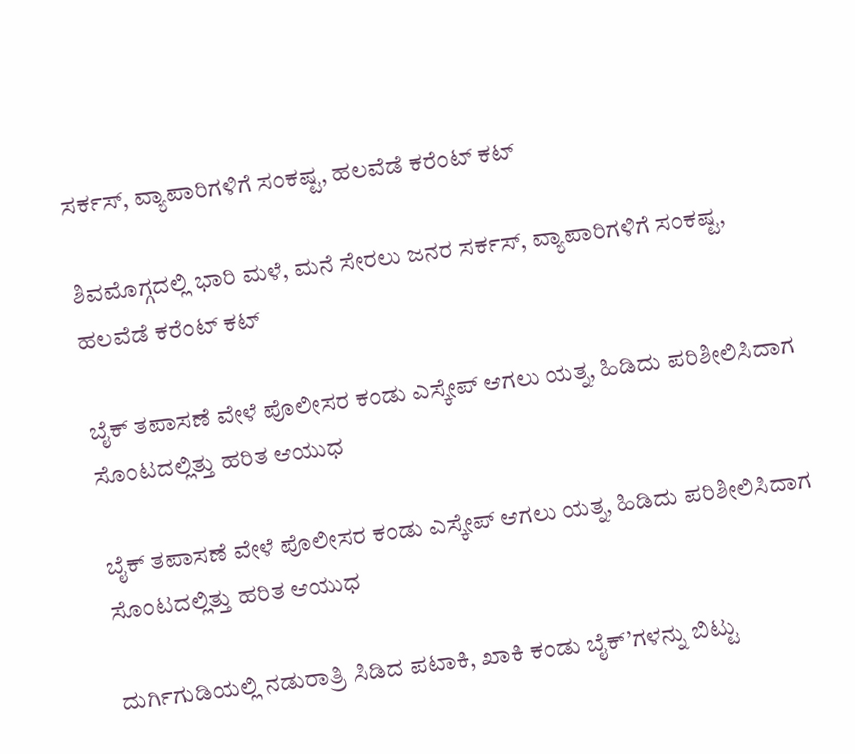ಸರ್ಕಸ್, ವ್ಯಾಪಾರಿಗಳಿಗೆ ಸಂಕಷ್ಟ, ಹಲವೆಡೆ ಕರೆಂಟ್ ಕಟ್

ಶಿವಮೊಗ್ಗದಲ್ಲಿ ಭಾರಿ ಮಳೆ, ಮನೆ ಸೇರಲು ಜನರ ಸರ್ಕಸ್, ವ್ಯಾಪಾರಿಗಳಿಗೆ ಸಂಕಷ್ಟ, ಹಲವೆಡೆ ಕರೆಂಟ್ ಕಟ್

ಬೈಕ್ ತಪಾಸಣೆ ವೇಳೆ ಪೊಲೀಸರ ಕಂಡು ಎಸ್ಕೇಪ್ ಆಗಲು ಯತ್ನ, ಹಿಡಿದು ಪರಿಶೀಲಿಸಿದಾಗ ಸೊಂಟದಲ್ಲಿತ್ತು ಹರಿತ ಆಯುಧ

ಬೈಕ್ ತಪಾಸಣೆ ವೇಳೆ ಪೊಲೀಸರ ಕಂಡು ಎಸ್ಕೇಪ್ ಆಗಲು ಯತ್ನ, ಹಿಡಿದು ಪರಿಶೀಲಿಸಿದಾಗ ಸೊಂಟದಲ್ಲಿತ್ತು ಹರಿತ ಆಯುಧ

ದುರ್ಗಿಗುಡಿಯಲ್ಲಿ ನಡುರಾತ್ರಿ ಸಿಡಿದ ಪಟಾಕಿ, ಖಾಕಿ ಕಂಡು ಬೈಕ್’ಗಳನ್ನು ಬಿಟ್ಟು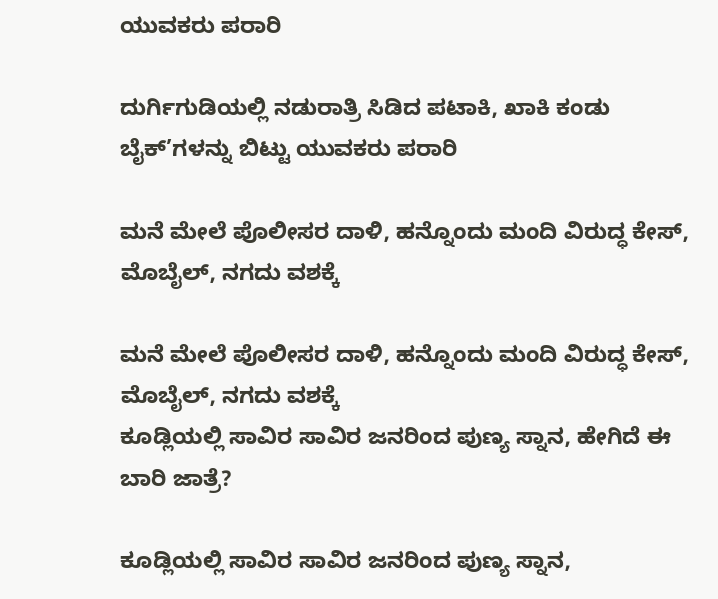ಯುವಕರು ಪರಾರಿ

ದುರ್ಗಿಗುಡಿಯಲ್ಲಿ ನಡುರಾತ್ರಿ ಸಿಡಿದ ಪಟಾಕಿ, ಖಾಕಿ ಕಂಡು ಬೈಕ್’ಗಳನ್ನು ಬಿಟ್ಟು ಯುವಕರು ಪರಾರಿ

ಮನೆ ಮೇಲೆ ಪೊಲೀಸರ ದಾಳಿ, ಹನ್ನೊಂದು ಮಂದಿ ವಿರುದ್ಧ ಕೇಸ್, ಮೊಬೈಲ್, ನಗದು ವಶಕ್ಕೆ

ಮನೆ ಮೇಲೆ ಪೊಲೀಸರ ದಾಳಿ, ಹನ್ನೊಂದು ಮಂದಿ ವಿರುದ್ಧ ಕೇಸ್, ಮೊಬೈಲ್, ನಗದು ವಶಕ್ಕೆ
ಕೂಡ್ಲಿಯಲ್ಲಿ ಸಾವಿರ ಸಾವಿರ ಜನರಿಂದ ಪುಣ್ಯ ಸ್ನಾನ, ಹೇಗಿದೆ ಈ ಬಾರಿ ಜಾತ್ರೆ?

ಕೂಡ್ಲಿಯಲ್ಲಿ ಸಾವಿರ ಸಾವಿರ ಜನರಿಂದ ಪುಣ್ಯ ಸ್ನಾನ,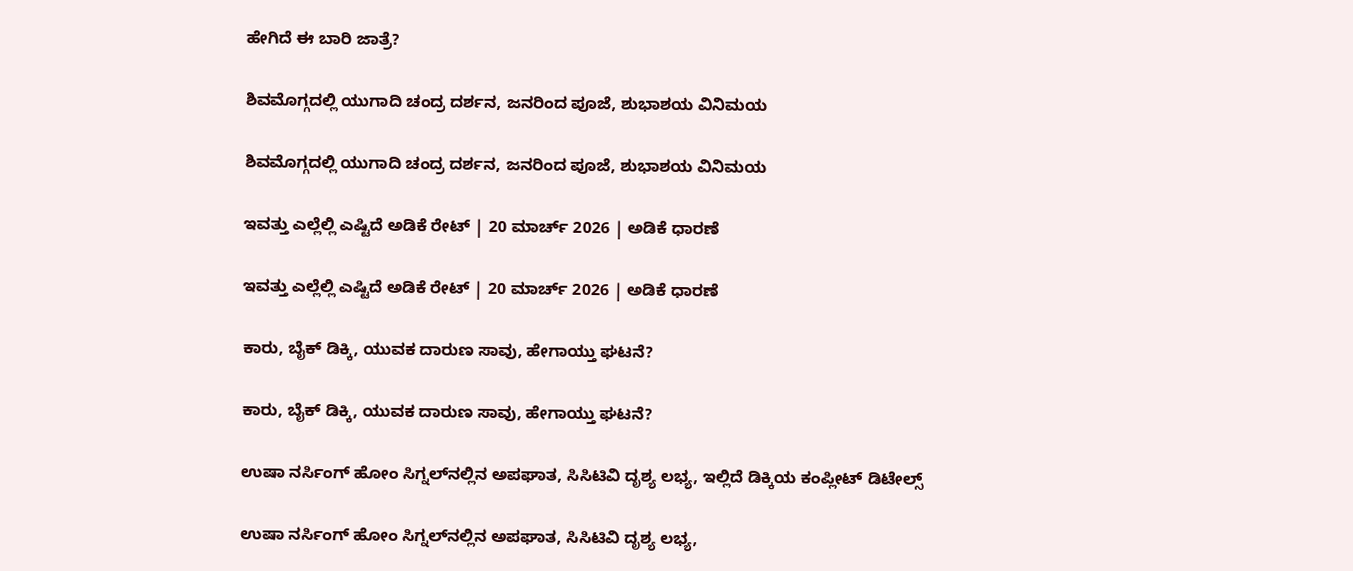ಹೇಗಿದೆ ಈ ಬಾರಿ ಜಾತ್ರೆ?

ಶಿವಮೊಗ್ಗದಲ್ಲಿ ಯುಗಾದಿ ಚಂದ್ರ ದರ್ಶನ, ಜನರಿಂದ ಪೂಜೆ, ಶುಭಾಶಯ ವಿನಿಮಯ

ಶಿವಮೊಗ್ಗದಲ್ಲಿ ಯುಗಾದಿ ಚಂದ್ರ ದರ್ಶನ, ಜನರಿಂದ ಪೂಜೆ, ಶುಭಾಶಯ ವಿನಿಮಯ

ಇವತ್ತು ಎಲ್ಲೆಲ್ಲಿ ಎಷ್ಟಿದೆ ಅಡಿಕೆ ರೇಟ್‌ | 20 ಮಾರ್ಚ್‌ 2026 | ಅಡಿಕೆ ಧಾರಣೆ

ಇವತ್ತು ಎಲ್ಲೆಲ್ಲಿ ಎಷ್ಟಿದೆ ಅಡಿಕೆ ರೇಟ್‌ | 20 ಮಾರ್ಚ್‌ 2026 | ಅಡಿಕೆ ಧಾರಣೆ

ಕಾರು, ಬೈಕ್‌ ಡಿಕ್ಕಿ, ಯುವಕ ದಾರುಣ ಸಾವು, ಹೇಗಾಯ್ತು ಘಟನೆ?

ಕಾರು, ಬೈಕ್‌ ಡಿಕ್ಕಿ, ಯುವಕ ದಾರುಣ ಸಾವು, ಹೇಗಾಯ್ತು ಘಟನೆ?

ಉಷಾ ನರ್ಸಿಂಗ್‌ ಹೋಂ ಸಿಗ್ನಲ್‌ನಲ್ಲಿನ ಅಪಘಾತ, ಸಿಸಿಟಿವಿ ದೃಶ್ಯ ಲಭ್ಯ, ಇಲ್ಲಿದೆ ಡಿಕ್ಕಿಯ ಕಂಪ್ಲೀಟ್‌ ಡಿಟೇಲ್ಸ್‌

ಉಷಾ ನರ್ಸಿಂಗ್‌ ಹೋಂ ಸಿಗ್ನಲ್‌ನಲ್ಲಿನ ಅಪಘಾತ, ಸಿಸಿಟಿವಿ ದೃಶ್ಯ ಲಭ್ಯ,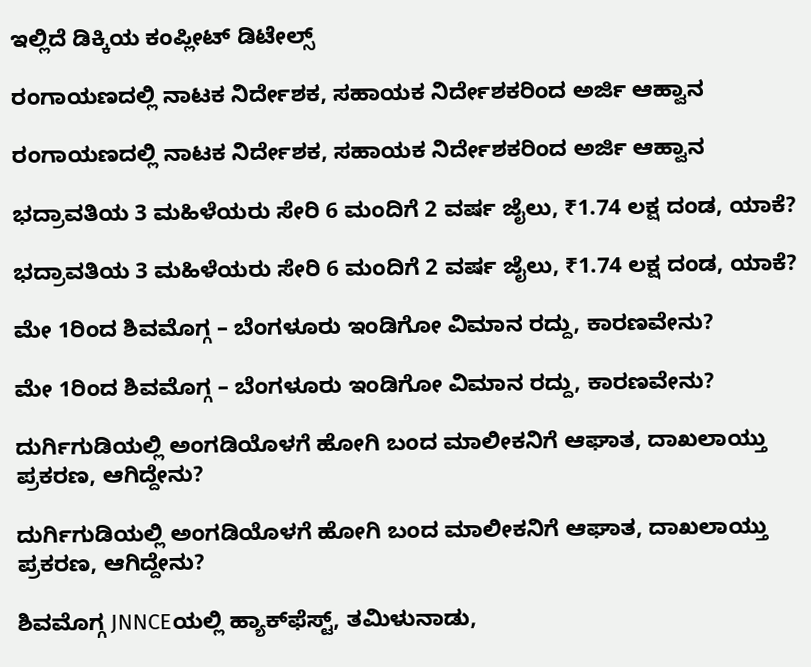ಇಲ್ಲಿದೆ ಡಿಕ್ಕಿಯ ಕಂಪ್ಲೀಟ್‌ ಡಿಟೇಲ್ಸ್‌

ರಂಗಾಯಣದಲ್ಲಿ ನಾಟಕ ನಿರ್ದೇಶಕ, ಸಹಾಯಕ ನಿರ್ದೇಶಕರಿಂದ ಅರ್ಜಿ ಆಹ್ವಾನ

ರಂಗಾಯಣದಲ್ಲಿ ನಾಟಕ ನಿರ್ದೇಶಕ, ಸಹಾಯಕ ನಿರ್ದೇಶಕರಿಂದ ಅರ್ಜಿ ಆಹ್ವಾನ

ಭದ್ರಾವತಿಯ 3 ಮಹಿಳೆಯರು ಸೇರಿ 6 ಮಂದಿಗೆ 2 ವರ್ಷ ಜೈಲು, ₹1.74 ಲಕ್ಷ ದಂಡ, ಯಾಕೆ?

ಭದ್ರಾವತಿಯ 3 ಮಹಿಳೆಯರು ಸೇರಿ 6 ಮಂದಿಗೆ 2 ವರ್ಷ ಜೈಲು, ₹1.74 ಲಕ್ಷ ದಂಡ, ಯಾಕೆ?

ಮೇ 1ರಿಂದ ಶಿವಮೊಗ್ಗ – ಬೆಂಗಳೂರು ಇಂಡಿಗೋ ವಿಮಾನ ರದ್ದು, ಕಾರಣವೇನು?

ಮೇ 1ರಿಂದ ಶಿವಮೊಗ್ಗ – ಬೆಂಗಳೂರು ಇಂಡಿಗೋ ವಿಮಾನ ರದ್ದು, ಕಾರಣವೇನು?

ದುರ್ಗಿಗುಡಿಯಲ್ಲಿ ಅಂಗಡಿಯೊಳಗೆ ಹೋಗಿ ಬಂದ ಮಾಲೀಕನಿಗೆ ಆಘಾತ, ದಾಖಲಾಯ್ತು ಪ್ರಕರಣ, ಆಗಿದ್ದೇನು?

ದುರ್ಗಿಗುಡಿಯಲ್ಲಿ ಅಂಗಡಿಯೊಳಗೆ ಹೋಗಿ ಬಂದ ಮಾಲೀಕನಿಗೆ ಆಘಾತ, ದಾಖಲಾಯ್ತು ಪ್ರಕರಣ, ಆಗಿದ್ದೇನು?

ಶಿವಮೊಗ್ಗ JNNCEಯಲ್ಲಿ ಹ್ಯಾಕ್‌ಫೆಸ್ಟ್‌, ತಮಿಳುನಾಡು,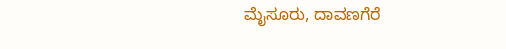ಮೈಸೂರು, ದಾವಣಗೆರೆ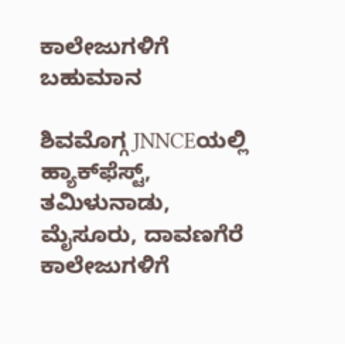ಕಾಲೇಜುಗಳಿಗೆ ಬಹುಮಾನ

ಶಿವಮೊಗ್ಗ JNNCEಯಲ್ಲಿ ಹ್ಯಾಕ್‌ಫೆಸ್ಟ್‌, ತಮಿಳುನಾಡು, ಮೈಸೂರು, ದಾವಣಗೆರೆ ಕಾಲೇಜುಗಳಿಗೆ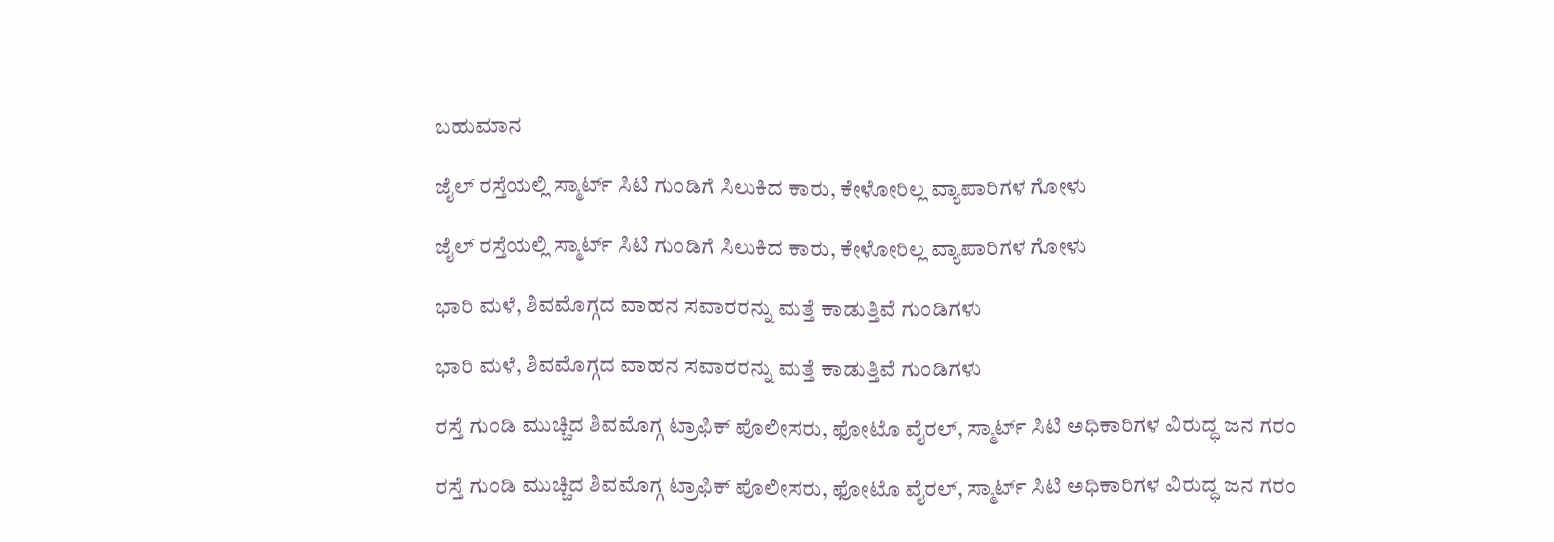ಬಹುಮಾನ

ಜೈಲ್ ರಸ್ತೆಯಲ್ಲಿ ಸ್ಮಾರ್ಟ್ ಸಿಟಿ ಗುಂಡಿಗೆ ಸಿಲುಕಿದ ಕಾರು, ಕೇಳೋರಿಲ್ಲ ವ್ಯಾಪಾರಿಗಳ ಗೋಳು

ಜೈಲ್ ರಸ್ತೆಯಲ್ಲಿ ಸ್ಮಾರ್ಟ್ ಸಿಟಿ ಗುಂಡಿಗೆ ಸಿಲುಕಿದ ಕಾರು, ಕೇಳೋರಿಲ್ಲ ವ್ಯಾಪಾರಿಗಳ ಗೋಳು

ಭಾರಿ ಮಳೆ, ಶಿವಮೊಗ್ಗದ ವಾಹನ ಸವಾರರನ್ನು ಮತ್ತೆ ಕಾಡುತ್ತಿವೆ ಗುಂಡಿಗಳು

ಭಾರಿ ಮಳೆ, ಶಿವಮೊಗ್ಗದ ವಾಹನ ಸವಾರರನ್ನು ಮತ್ತೆ ಕಾಡುತ್ತಿವೆ ಗುಂಡಿಗಳು

ರಸ್ತೆ ಗುಂಡಿ ಮುಚ್ಚಿದ ಶಿವಮೊಗ್ಗ ಟ್ರಾಫಿಕ್ ಪೊಲೀಸರು, ಫೋಟೊ ವೈರಲ್, ಸ್ಮಾರ್ಟ್ ಸಿಟಿ ಅಧಿಕಾರಿಗಳ ವಿರುದ್ಧ ಜನ ಗರಂ

ರಸ್ತೆ ಗುಂಡಿ ಮುಚ್ಚಿದ ಶಿವಮೊಗ್ಗ ಟ್ರಾಫಿಕ್ ಪೊಲೀಸರು, ಫೋಟೊ ವೈರಲ್, ಸ್ಮಾರ್ಟ್ ಸಿಟಿ ಅಧಿಕಾರಿಗಳ ವಿರುದ್ಧ ಜನ ಗರಂ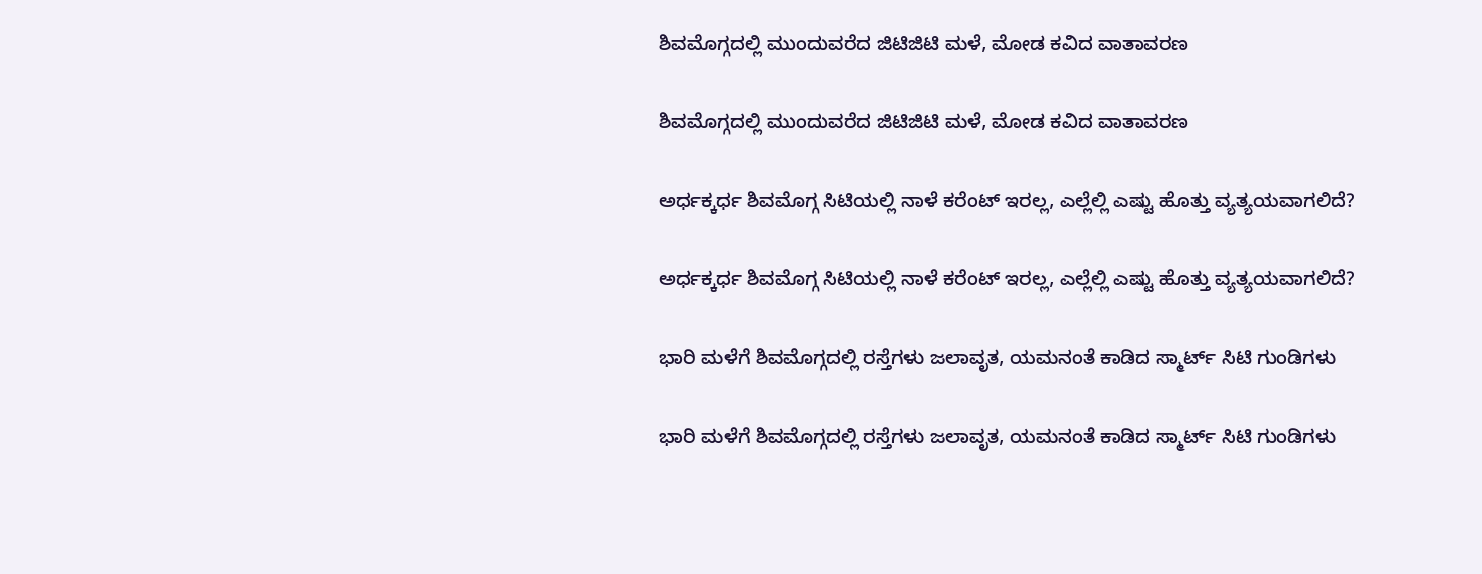ಶಿವಮೊಗ್ಗದಲ್ಲಿ ಮುಂದುವರೆದ ಜಿಟಿಜಿಟಿ ಮಳೆ, ಮೋಡ ಕವಿದ ವಾತಾವರಣ

ಶಿವಮೊಗ್ಗದಲ್ಲಿ ಮುಂದುವರೆದ ಜಿಟಿಜಿಟಿ ಮಳೆ, ಮೋಡ ಕವಿದ ವಾತಾವರಣ

ಅರ್ಧಕ್ಕರ್ಧ ಶಿವಮೊಗ್ಗ ಸಿಟಿಯಲ್ಲಿ ನಾಳೆ ಕರೆಂಟ್ ಇರಲ್ಲ, ಎಲ್ಲೆಲ್ಲಿ ಎಷ್ಟು ಹೊತ್ತು ವ್ಯತ್ಯಯವಾಗಲಿದೆ?

ಅರ್ಧಕ್ಕರ್ಧ ಶಿವಮೊಗ್ಗ ಸಿಟಿಯಲ್ಲಿ ನಾಳೆ ಕರೆಂಟ್ ಇರಲ್ಲ, ಎಲ್ಲೆಲ್ಲಿ ಎಷ್ಟು ಹೊತ್ತು ವ್ಯತ್ಯಯವಾಗಲಿದೆ?

ಭಾರಿ ಮಳೆಗೆ ಶಿವಮೊಗ್ಗದಲ್ಲಿ ರಸ್ತೆಗಳು ಜಲಾವೃತ, ಯಮನಂತೆ ಕಾಡಿದ ಸ್ಮಾರ್ಟ್ ಸಿಟಿ ಗುಂಡಿಗಳು

ಭಾರಿ ಮಳೆಗೆ ಶಿವಮೊಗ್ಗದಲ್ಲಿ ರಸ್ತೆಗಳು ಜಲಾವೃತ, ಯಮನಂತೆ ಕಾಡಿದ ಸ್ಮಾರ್ಟ್ ಸಿಟಿ ಗುಂಡಿಗಳು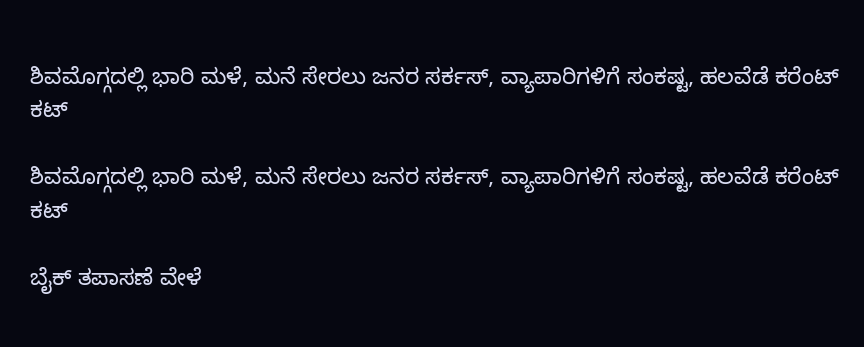ಶಿವಮೊಗ್ಗದಲ್ಲಿ ಭಾರಿ ಮಳೆ, ಮನೆ ಸೇರಲು ಜನರ ಸರ್ಕಸ್, ವ್ಯಾಪಾರಿಗಳಿಗೆ ಸಂಕಷ್ಟ, ಹಲವೆಡೆ ಕರೆಂಟ್ ಕಟ್

ಶಿವಮೊಗ್ಗದಲ್ಲಿ ಭಾರಿ ಮಳೆ, ಮನೆ ಸೇರಲು ಜನರ ಸರ್ಕಸ್, ವ್ಯಾಪಾರಿಗಳಿಗೆ ಸಂಕಷ್ಟ, ಹಲವೆಡೆ ಕರೆಂಟ್ ಕಟ್

ಬೈಕ್ ತಪಾಸಣೆ ವೇಳೆ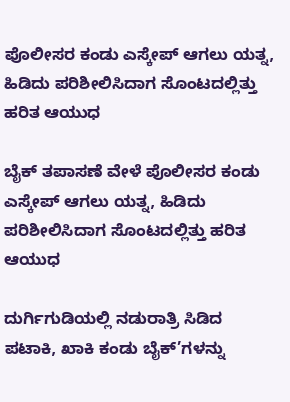ಪೊಲೀಸರ ಕಂಡು ಎಸ್ಕೇಪ್ ಆಗಲು ಯತ್ನ, ಹಿಡಿದು ಪರಿಶೀಲಿಸಿದಾಗ ಸೊಂಟದಲ್ಲಿತ್ತು ಹರಿತ ಆಯುಧ

ಬೈಕ್ ತಪಾಸಣೆ ವೇಳೆ ಪೊಲೀಸರ ಕಂಡು ಎಸ್ಕೇಪ್ ಆಗಲು ಯತ್ನ, ಹಿಡಿದು ಪರಿಶೀಲಿಸಿದಾಗ ಸೊಂಟದಲ್ಲಿತ್ತು ಹರಿತ ಆಯುಧ

ದುರ್ಗಿಗುಡಿಯಲ್ಲಿ ನಡುರಾತ್ರಿ ಸಿಡಿದ ಪಟಾಕಿ, ಖಾಕಿ ಕಂಡು ಬೈಕ್’ಗಳನ್ನು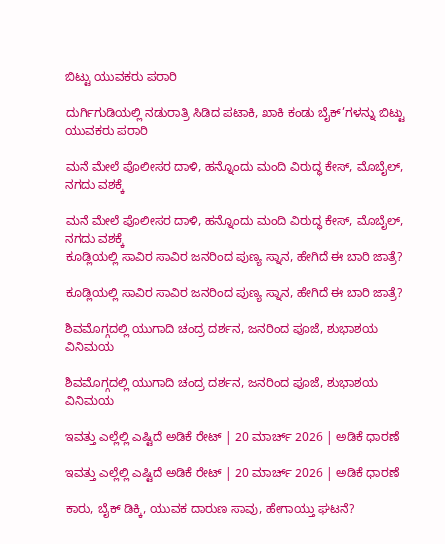ಬಿಟ್ಟು ಯುವಕರು ಪರಾರಿ

ದುರ್ಗಿಗುಡಿಯಲ್ಲಿ ನಡುರಾತ್ರಿ ಸಿಡಿದ ಪಟಾಕಿ, ಖಾಕಿ ಕಂಡು ಬೈಕ್’ಗಳನ್ನು ಬಿಟ್ಟು ಯುವಕರು ಪರಾರಿ

ಮನೆ ಮೇಲೆ ಪೊಲೀಸರ ದಾಳಿ, ಹನ್ನೊಂದು ಮಂದಿ ವಿರುದ್ಧ ಕೇಸ್, ಮೊಬೈಲ್, ನಗದು ವಶಕ್ಕೆ

ಮನೆ ಮೇಲೆ ಪೊಲೀಸರ ದಾಳಿ, ಹನ್ನೊಂದು ಮಂದಿ ವಿರುದ್ಧ ಕೇಸ್, ಮೊಬೈಲ್, ನಗದು ವಶಕ್ಕೆ
ಕೂಡ್ಲಿಯಲ್ಲಿ ಸಾವಿರ ಸಾವಿರ ಜನರಿಂದ ಪುಣ್ಯ ಸ್ನಾನ, ಹೇಗಿದೆ ಈ ಬಾರಿ ಜಾತ್ರೆ?

ಕೂಡ್ಲಿಯಲ್ಲಿ ಸಾವಿರ ಸಾವಿರ ಜನರಿಂದ ಪುಣ್ಯ ಸ್ನಾನ, ಹೇಗಿದೆ ಈ ಬಾರಿ ಜಾತ್ರೆ?

ಶಿವಮೊಗ್ಗದಲ್ಲಿ ಯುಗಾದಿ ಚಂದ್ರ ದರ್ಶನ, ಜನರಿಂದ ಪೂಜೆ, ಶುಭಾಶಯ ವಿನಿಮಯ

ಶಿವಮೊಗ್ಗದಲ್ಲಿ ಯುಗಾದಿ ಚಂದ್ರ ದರ್ಶನ, ಜನರಿಂದ ಪೂಜೆ, ಶುಭಾಶಯ ವಿನಿಮಯ

ಇವತ್ತು ಎಲ್ಲೆಲ್ಲಿ ಎಷ್ಟಿದೆ ಅಡಿಕೆ ರೇಟ್‌ | 20 ಮಾರ್ಚ್‌ 2026 | ಅಡಿಕೆ ಧಾರಣೆ

ಇವತ್ತು ಎಲ್ಲೆಲ್ಲಿ ಎಷ್ಟಿದೆ ಅಡಿಕೆ ರೇಟ್‌ | 20 ಮಾರ್ಚ್‌ 2026 | ಅಡಿಕೆ ಧಾರಣೆ

ಕಾರು, ಬೈಕ್‌ ಡಿಕ್ಕಿ, ಯುವಕ ದಾರುಣ ಸಾವು, ಹೇಗಾಯ್ತು ಘಟನೆ?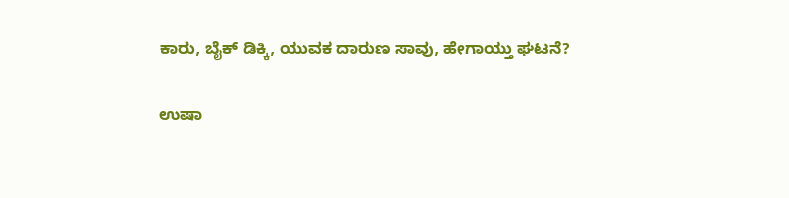ಕಾರು, ಬೈಕ್‌ ಡಿಕ್ಕಿ, ಯುವಕ ದಾರುಣ ಸಾವು, ಹೇಗಾಯ್ತು ಘಟನೆ?

ಉಷಾ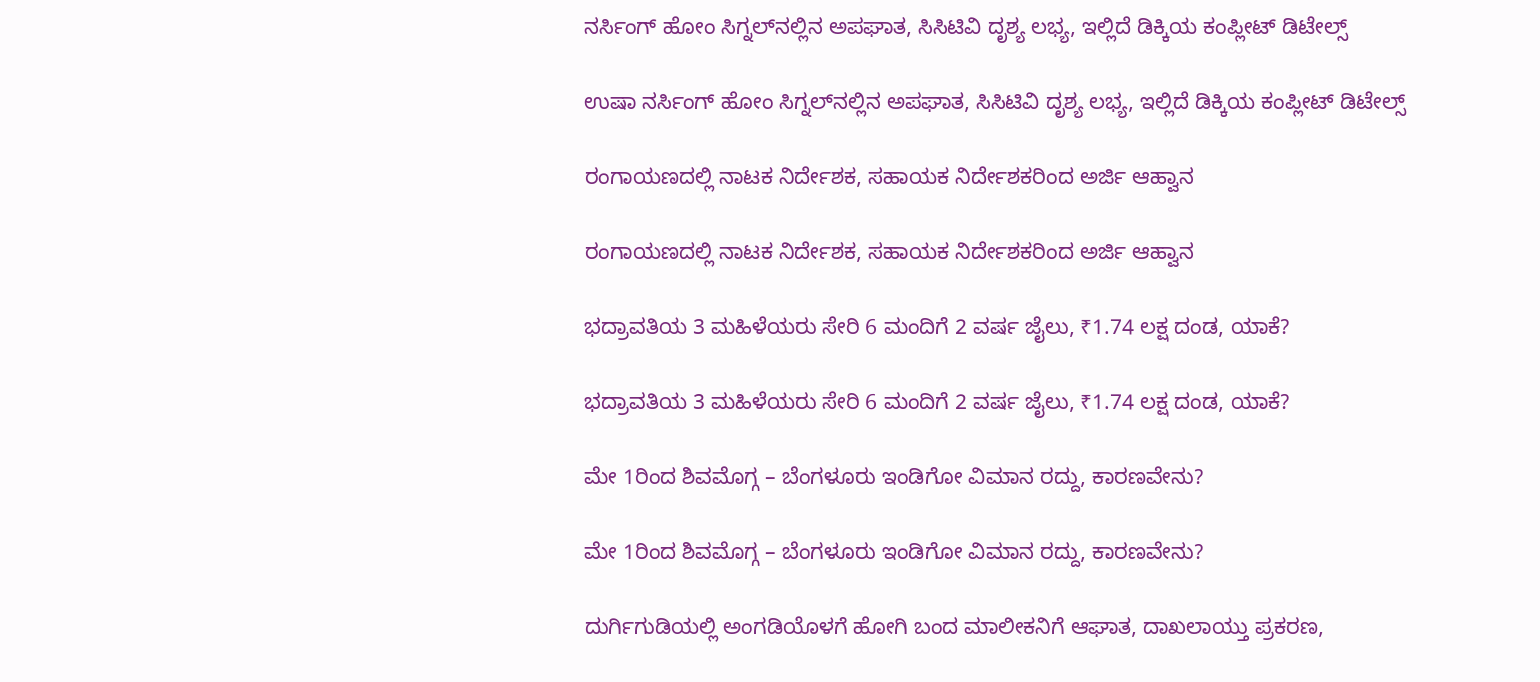ನರ್ಸಿಂಗ್‌ ಹೋಂ ಸಿಗ್ನಲ್‌ನಲ್ಲಿನ ಅಪಘಾತ, ಸಿಸಿಟಿವಿ ದೃಶ್ಯ ಲಭ್ಯ, ಇಲ್ಲಿದೆ ಡಿಕ್ಕಿಯ ಕಂಪ್ಲೀಟ್‌ ಡಿಟೇಲ್ಸ್‌

ಉಷಾ ನರ್ಸಿಂಗ್‌ ಹೋಂ ಸಿಗ್ನಲ್‌ನಲ್ಲಿನ ಅಪಘಾತ, ಸಿಸಿಟಿವಿ ದೃಶ್ಯ ಲಭ್ಯ, ಇಲ್ಲಿದೆ ಡಿಕ್ಕಿಯ ಕಂಪ್ಲೀಟ್‌ ಡಿಟೇಲ್ಸ್‌

ರಂಗಾಯಣದಲ್ಲಿ ನಾಟಕ ನಿರ್ದೇಶಕ, ಸಹಾಯಕ ನಿರ್ದೇಶಕರಿಂದ ಅರ್ಜಿ ಆಹ್ವಾನ

ರಂಗಾಯಣದಲ್ಲಿ ನಾಟಕ ನಿರ್ದೇಶಕ, ಸಹಾಯಕ ನಿರ್ದೇಶಕರಿಂದ ಅರ್ಜಿ ಆಹ್ವಾನ

ಭದ್ರಾವತಿಯ 3 ಮಹಿಳೆಯರು ಸೇರಿ 6 ಮಂದಿಗೆ 2 ವರ್ಷ ಜೈಲು, ₹1.74 ಲಕ್ಷ ದಂಡ, ಯಾಕೆ?

ಭದ್ರಾವತಿಯ 3 ಮಹಿಳೆಯರು ಸೇರಿ 6 ಮಂದಿಗೆ 2 ವರ್ಷ ಜೈಲು, ₹1.74 ಲಕ್ಷ ದಂಡ, ಯಾಕೆ?

ಮೇ 1ರಿಂದ ಶಿವಮೊಗ್ಗ – ಬೆಂಗಳೂರು ಇಂಡಿಗೋ ವಿಮಾನ ರದ್ದು, ಕಾರಣವೇನು?

ಮೇ 1ರಿಂದ ಶಿವಮೊಗ್ಗ – ಬೆಂಗಳೂರು ಇಂಡಿಗೋ ವಿಮಾನ ರದ್ದು, ಕಾರಣವೇನು?

ದುರ್ಗಿಗುಡಿಯಲ್ಲಿ ಅಂಗಡಿಯೊಳಗೆ ಹೋಗಿ ಬಂದ ಮಾಲೀಕನಿಗೆ ಆಘಾತ, ದಾಖಲಾಯ್ತು ಪ್ರಕರಣ,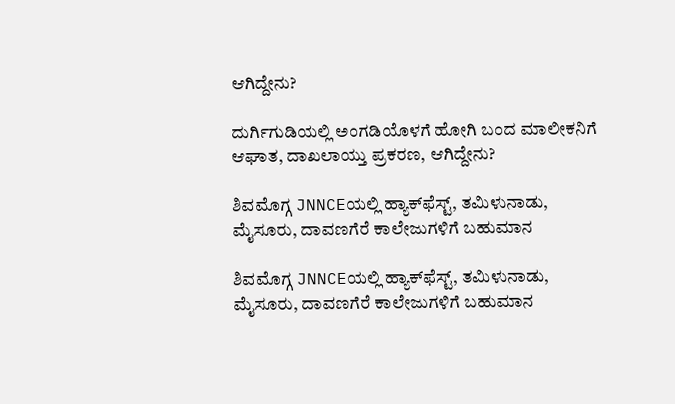ಆಗಿದ್ದೇನು?

ದುರ್ಗಿಗುಡಿಯಲ್ಲಿ ಅಂಗಡಿಯೊಳಗೆ ಹೋಗಿ ಬಂದ ಮಾಲೀಕನಿಗೆ ಆಘಾತ, ದಾಖಲಾಯ್ತು ಪ್ರಕರಣ, ಆಗಿದ್ದೇನು?

ಶಿವಮೊಗ್ಗ JNNCEಯಲ್ಲಿ ಹ್ಯಾಕ್‌ಫೆಸ್ಟ್‌, ತಮಿಳುನಾಡು, ಮೈಸೂರು, ದಾವಣಗೆರೆ ಕಾಲೇಜುಗಳಿಗೆ ಬಹುಮಾನ

ಶಿವಮೊಗ್ಗ JNNCEಯಲ್ಲಿ ಹ್ಯಾಕ್‌ಫೆಸ್ಟ್‌, ತಮಿಳುನಾಡು, ಮೈಸೂರು, ದಾವಣಗೆರೆ ಕಾಲೇಜುಗಳಿಗೆ ಬಹುಮಾನ